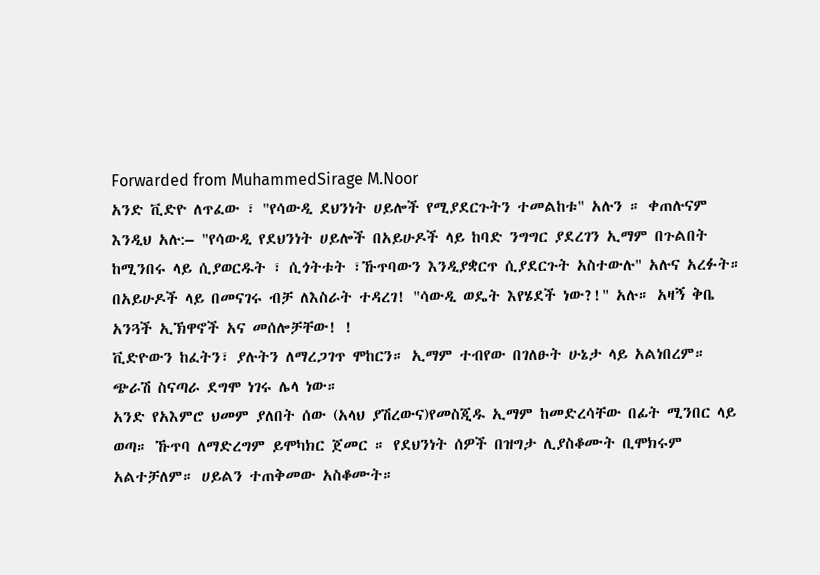Forwarded from MuhammedSirage M.Noor
አንድ ቪድዮ ለጥፈው ፣ "የሳውዲ ደህንነት ሀይሎች የሚያደርጉትን ተመልከቱ" አሉን ። ቀጠሉናም እንዲህ አሉ:– "የሳውዲ የደህንነት ሀይሎች በአይሁዶች ላይ ከባድ ንግግር ያደረገን ኢማም በጉልበት ከሚንበሩ ላይ ሲያወርዱት ፣ ሲጎትቱት ፣ኹጥባውን እንዲያቋርጥ ሲያደርጉት አስተውሉ" አሉና አረፉት። በአይሁዶች ላይ በመናገሩ ብቻ ለእስራት ተዳረገ! "ሳውዲ ወዴት እየሄደች ነው?!" አሉ። አዛኝ ቅቤ አንጓች ኢኽዋኖች አና መሰሎቻቸው! !
ቪድዮውን ከፈትን፣ ያሉትን ለማረጋገጥ ሞከርን። ኢማም ተብየው በገለፁት ሁኔታ ላይ አልነበረም። ጭራሽ ስናጣራ ደግሞ ነገሩ ሌላ ነው።
አንድ የአእምሮ ህመም ያለበት ሰው (አላህ ያሽረውና)የመስጂዱ ኢማም ከመድረሳቸው በፊት ሚንበር ላይ ወጣ። ኹጥባ ለማድረግም ይሞካክር ጀመር ። የደህንነት ሰዎች በዝግታ ሊያስቆሙት ቢሞክሩም አልተቻለም። ሀይልን ተጠቅመው አስቆሙት።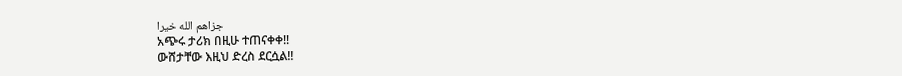جزاهم الله خيرا
አጭሩ ታሪክ በዚሁ ተጠናቀቀ!!
ውሸታቸው እዚህ ድረስ ደርሷል!!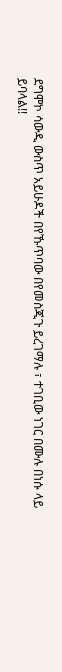ደግሞኮ ሳውዲ ውስጥ አይሁዶች በየኹጥባው በየመስጂጉ ይረገማሉ ፣ ተገቢው ነገር በሙሉ በነሱ ላይ ይባላል!!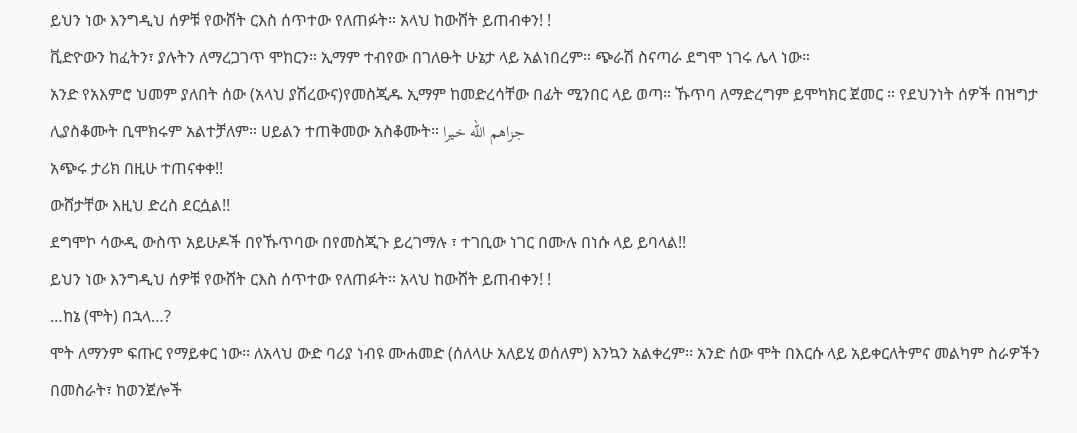ይህን ነው እንግዲህ ሰዎቹ የውሸት ርእስ ሰጥተው የለጠፉት። አላህ ከውሸት ይጠብቀን! !
ቪድዮውን ከፈትን፣ ያሉትን ለማረጋገጥ ሞከርን። ኢማም ተብየው በገለፁት ሁኔታ ላይ አልነበረም። ጭራሽ ስናጣራ ደግሞ ነገሩ ሌላ ነው።
አንድ የአእምሮ ህመም ያለበት ሰው (አላህ ያሽረውና)የመስጂዱ ኢማም ከመድረሳቸው በፊት ሚንበር ላይ ወጣ። ኹጥባ ለማድረግም ይሞካክር ጀመር ። የደህንነት ሰዎች በዝግታ ሊያስቆሙት ቢሞክሩም አልተቻለም። ሀይልን ተጠቅመው አስቆሙት። جزاهم الله خيرا
አጭሩ ታሪክ በዚሁ ተጠናቀቀ!!
ውሸታቸው እዚህ ድረስ ደርሷል!!
ደግሞኮ ሳውዲ ውስጥ አይሁዶች በየኹጥባው በየመስጂጉ ይረገማሉ ፣ ተገቢው ነገር በሙሉ በነሱ ላይ ይባላል!!
ይህን ነው እንግዲህ ሰዎቹ የውሸት ርእስ ሰጥተው የለጠፉት። አላህ ከውሸት ይጠብቀን! !
…ከኔ (ሞት) በኋላ…?
ሞት ለማንም ፍጡር የማይቀር ነው፡፡ ለአላህ ውድ ባሪያ ነብዩ ሙሐመድ (ሰለላሁ አለይሂ ወሰለም) እንኳን አልቀረም፡፡ አንድ ሰው ሞት በእርሱ ላይ አይቀርለትምና መልካም ስራዎችን በመስራት፣ ከወንጀሎች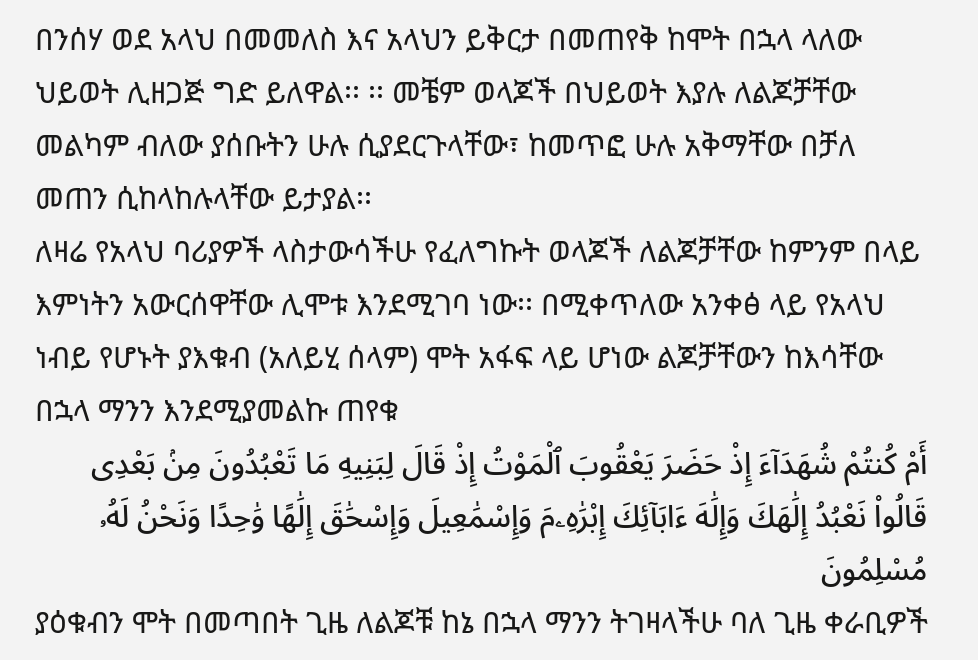በንሰሃ ወደ አላህ በመመለስ እና አላህን ይቅርታ በመጠየቅ ከሞት በኋላ ላለው ህይወት ሊዘጋጅ ግድ ይለዋል፡፡ ፡፡ መቼም ወላጆች በህይወት እያሉ ለልጆቻቸው መልካም ብለው ያሰቡትን ሁሉ ሲያደርጉላቸው፣ ከመጥፎ ሁሉ አቅማቸው በቻለ መጠን ሲከላከሉላቸው ይታያል፡፡
ለዛሬ የአላህ ባሪያዎች ላስታውሳችሁ የፈለግኩት ወላጆች ለልጆቻቸው ከምንም በላይ እምነትን አውርሰዋቸው ሊሞቱ እንደሚገባ ነው፡፡ በሚቀጥለው አንቀፅ ላይ የአላህ ነብይ የሆኑት ያእቁብ (አለይሂ ሰላም) ሞት አፋፍ ላይ ሆነው ልጆቻቸውን ከእሳቸው በኋላ ማንን እንደሚያመልኩ ጠየቁ
أَمْ كُنتُمْ شُهَدَآءَ إِذْ حَضَرَ يَعْقُوبَ ٱلْمَوْتُ إِذْ قَالَ لِبَنِيهِ مَا تَعْبُدُونَ مِنۢ بَعْدِى قَالُوا۟ نَعْبُدُ إِلَٰهَكَ وَإِلَٰهَ ءَابَآئِكَ إِبْرَٰهِۦمَ وَإِسْمَٰعِيلَ وَإِسْحَٰقَ إِلَٰهًا وَٰحِدًا وَنَحْنُ لَهُۥ مُسْلِمُونَ
ያዕቁብን ሞት በመጣበት ጊዜ ለልጆቹ ከኔ በኋላ ማንን ትገዛላችሁ ባለ ጊዜ ቀራቢዎች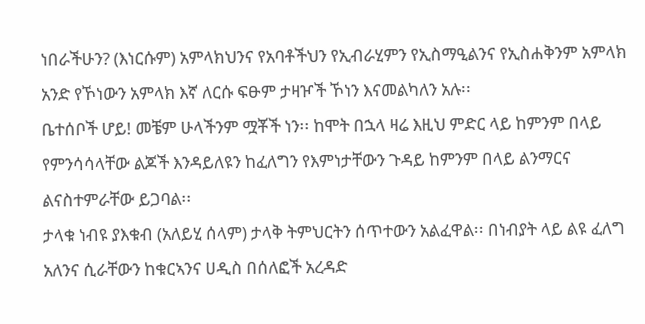ነበራችሁን? (እነርሱም) አምላክህንና የአባቶችህን የኢብራሂምን የኢስማዒልንና የኢስሐቅንም አምላክ አንድ የኾነውን አምላክ እኛ ለርሱ ፍፁም ታዛዦች ኾነን እናመልካለን አሉ፡፡
ቤተሰቦች ሆይ! መቼም ሁላችንም ሟቾች ነን፡፡ ከሞት በኋላ ዛሬ እዚህ ምድር ላይ ከምንም በላይ የምንሳሳላቸው ልጆች እንዳይለዩን ከፈለግን የእምነታቸውን ጉዳይ ከምንም በላይ ልንማርና ልናስተምራቸው ይጋባል፡፡
ታላቁ ነብዩ ያእቁብ (አለይሂ ሰላም) ታላቅ ትምህርትን ሰጥተውን አልፈዋል፡፡ በነብያት ላይ ልዩ ፈለግ አለንና ሲራቸውን ከቁርኣንና ሀዲስ በሰለፎች አረዳድ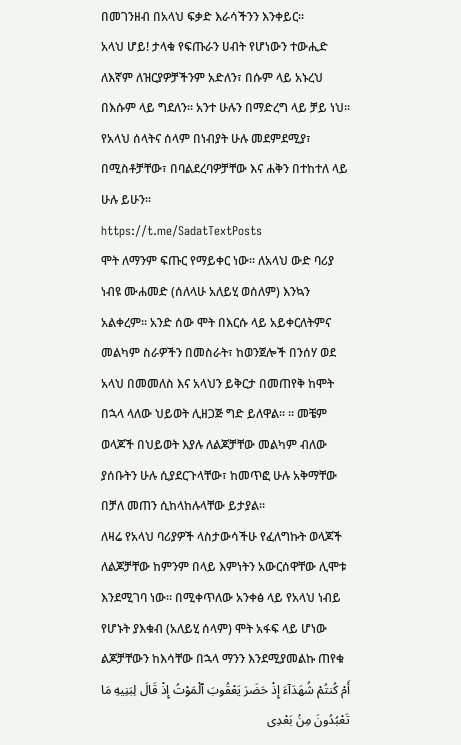በመገንዘብ በአላህ ፍቃድ እራሳችንን እንቀይር፡፡
አላህ ሆይ! ታላቁ የፍጡራን ሀብት የሆነውን ተውሒድ ለእኛም ለዝርያዎቻችንም አድለን፣ በሱም ላይ አኑረህ በእሱም ላይ ግደለን፡፡ አንተ ሁሉን በማድረግ ላይ ቻይ ነህ፡፡
የአላህ ሰላትና ሰላም በነብያት ሁሉ መደምደሚያ፣ በሚስቶቻቸው፣ በባልደረባዎቻቸው እና ሐቅን በተከተለ ላይ ሁሉ ይሁን፡፡
https://t.me/SadatTextPosts
ሞት ለማንም ፍጡር የማይቀር ነው፡፡ ለአላህ ውድ ባሪያ ነብዩ ሙሐመድ (ሰለላሁ አለይሂ ወሰለም) እንኳን አልቀረም፡፡ አንድ ሰው ሞት በእርሱ ላይ አይቀርለትምና መልካም ስራዎችን በመስራት፣ ከወንጀሎች በንሰሃ ወደ አላህ በመመለስ እና አላህን ይቅርታ በመጠየቅ ከሞት በኋላ ላለው ህይወት ሊዘጋጅ ግድ ይለዋል፡፡ ፡፡ መቼም ወላጆች በህይወት እያሉ ለልጆቻቸው መልካም ብለው ያሰቡትን ሁሉ ሲያደርጉላቸው፣ ከመጥፎ ሁሉ አቅማቸው በቻለ መጠን ሲከላከሉላቸው ይታያል፡፡
ለዛሬ የአላህ ባሪያዎች ላስታውሳችሁ የፈለግኩት ወላጆች ለልጆቻቸው ከምንም በላይ እምነትን አውርሰዋቸው ሊሞቱ እንደሚገባ ነው፡፡ በሚቀጥለው አንቀፅ ላይ የአላህ ነብይ የሆኑት ያእቁብ (አለይሂ ሰላም) ሞት አፋፍ ላይ ሆነው ልጆቻቸውን ከእሳቸው በኋላ ማንን እንደሚያመልኩ ጠየቁ
أَمْ كُنتُمْ شُهَدَآءَ إِذْ حَضَرَ يَعْقُوبَ ٱلْمَوْتُ إِذْ قَالَ لِبَنِيهِ مَا تَعْبُدُونَ مِنۢ بَعْدِى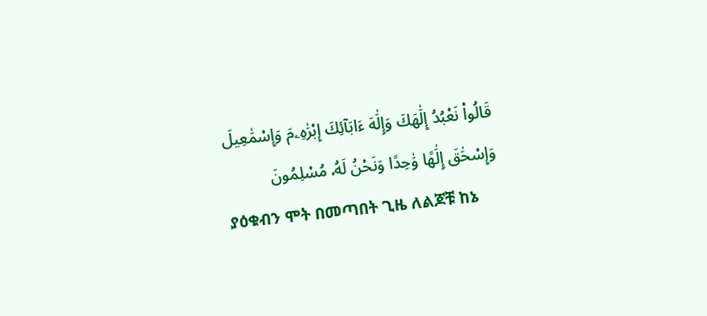قَالُوا۟ نَعْبُدُ إِلَٰهَكَ وَإِلَٰهَ ءَابَآئِكَ إِبْرَٰهِۦمَ وَإِسْمَٰعِيلَ وَإِسْحَٰقَ إِلَٰهًا وَٰحِدًا وَنَحْنُ لَهُۥ مُسْلِمُونَ
ያዕቁብን ሞት በመጣበት ጊዜ ለልጆቹ ከኔ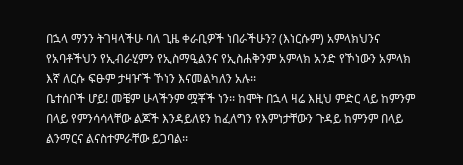በኋላ ማንን ትገዛላችሁ ባለ ጊዜ ቀራቢዎች ነበራችሁን? (እነርሱም) አምላክህንና የአባቶችህን የኢብራሂምን የኢስማዒልንና የኢስሐቅንም አምላክ አንድ የኾነውን አምላክ እኛ ለርሱ ፍፁም ታዛዦች ኾነን እናመልካለን አሉ፡፡
ቤተሰቦች ሆይ! መቼም ሁላችንም ሟቾች ነን፡፡ ከሞት በኋላ ዛሬ እዚህ ምድር ላይ ከምንም በላይ የምንሳሳላቸው ልጆች እንዳይለዩን ከፈለግን የእምነታቸውን ጉዳይ ከምንም በላይ ልንማርና ልናስተምራቸው ይጋባል፡፡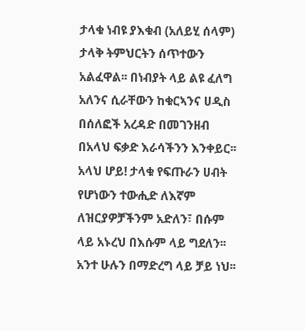ታላቁ ነብዩ ያእቁብ (አለይሂ ሰላም) ታላቅ ትምህርትን ሰጥተውን አልፈዋል፡፡ በነብያት ላይ ልዩ ፈለግ አለንና ሲራቸውን ከቁርኣንና ሀዲስ በሰለፎች አረዳድ በመገንዘብ በአላህ ፍቃድ እራሳችንን እንቀይር፡፡
አላህ ሆይ! ታላቁ የፍጡራን ሀብት የሆነውን ተውሒድ ለእኛም ለዝርያዎቻችንም አድለን፣ በሱም ላይ አኑረህ በእሱም ላይ ግደለን፡፡ አንተ ሁሉን በማድረግ ላይ ቻይ ነህ፡፡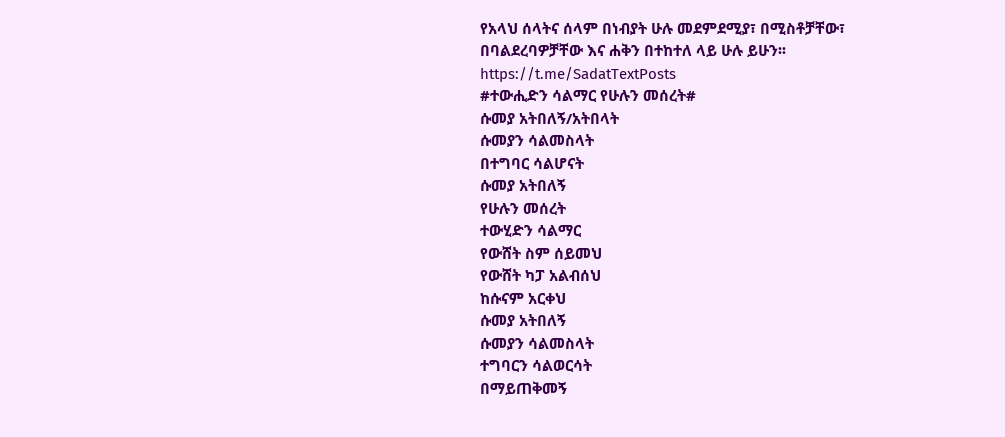የአላህ ሰላትና ሰላም በነብያት ሁሉ መደምደሚያ፣ በሚስቶቻቸው፣ በባልደረባዎቻቸው እና ሐቅን በተከተለ ላይ ሁሉ ይሁን፡፡
https://t.me/SadatTextPosts
#ተውሒድን ሳልማር የሁሉን መሰረት#
ሱመያ አትበለኝ/አትበላት
ሱመያን ሳልመስላት
በተግባር ሳልሆናት
ሱመያ አትበለኝ
የሁሉን መሰረት
ተውሂድን ሳልማር
የውሸት ስም ሰይመህ
የውሸት ካፓ አልብሰህ
ከሱናም አርቀህ
ሱመያ አትበለኝ
ሱመያን ሳልመስላት
ተግባርን ሳልወርሳት
በማይጠቅመኝ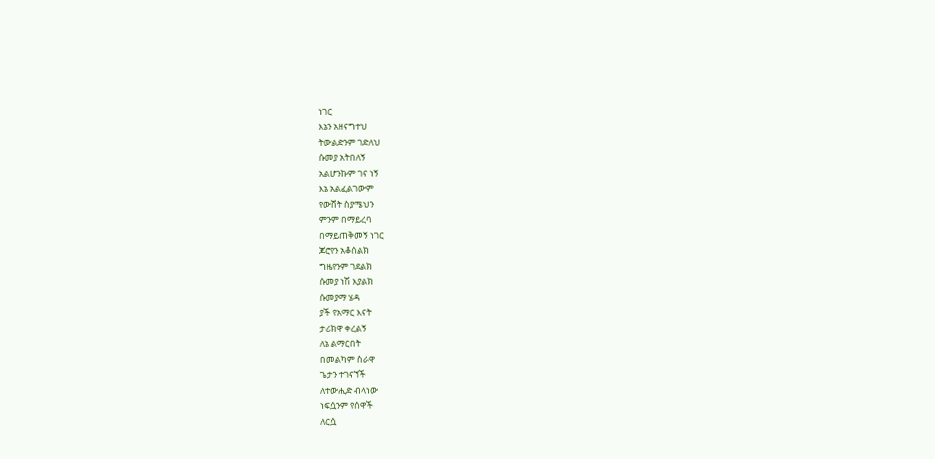ነገር
እኔን አዘናግተህ
ትውልድንም ገድለህ
ሱመያ አትበለኝ
አልሆንኩም ገና ነኝ
እኔ አልፈልገውም
የውሸት ስያሜህን
ምንም በማይረባ
በማይጠቅመኝ ነገር
ጆሮየን አቆሰልክ
ግዜየንም ገደልክ
ሱመያ ነሽ እያልክ
ሱመያማ ሄዳ
ያች የአማር እናት
ታሪክዋ ቀረልኝ
ለኔ ልማርበት
በመልካም ስራዋ
ጌታን ተገናኘች
ለተውሒድ ብላነው
ነፍሷንም የሰዋች
ለርሷ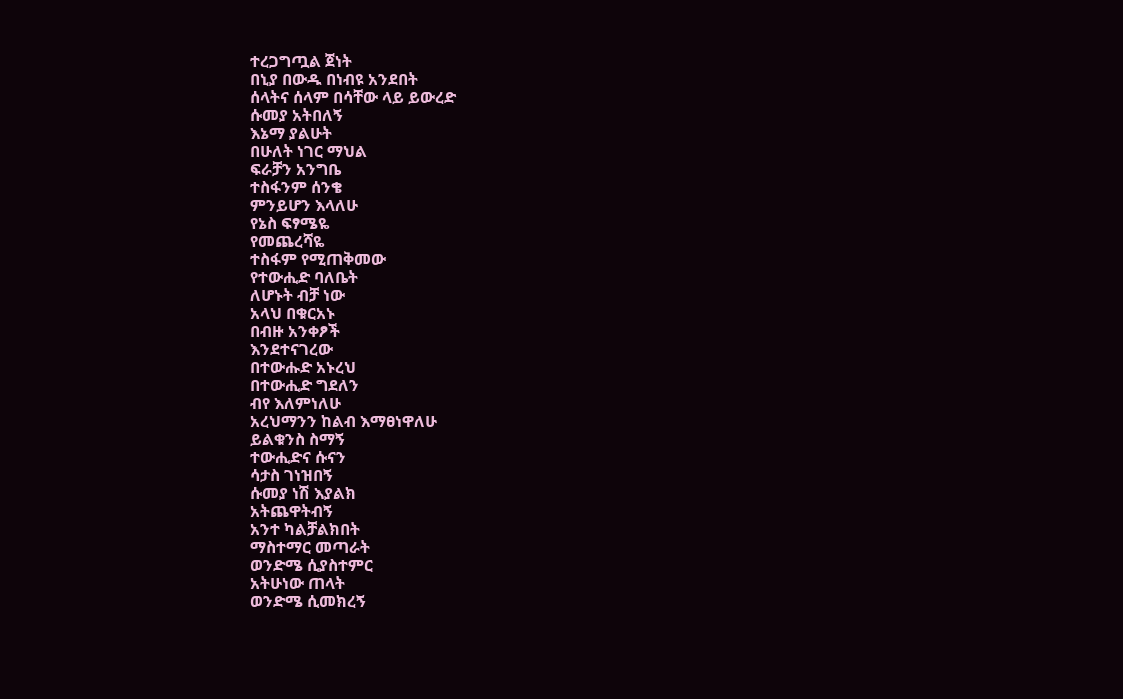ተረጋግጧል ጀነት
በኒያ በውዱ በነብዩ አንደበት
ሰላትና ሰላም በሳቸው ላይ ይውረድ
ሱመያ አትበለኝ
እኔማ ያልሁት
በሁለት ነገር ማህል
ፍራቻን አንግቤ
ተስፋንም ሰንቄ
ምንይሆን እላለሁ
የኔስ ፍፃሜዬ
የመጨረሻዬ
ተስፋም የሚጠቅመው
የተውሒድ ባለቤት
ለሆኑት ብቻ ነው
አላህ በቁርአኑ
በብዙ አንቀፆች
እንደተናገረው
በተውሑድ አኑረህ
በተውሒድ ግደለን
ብየ እለምነለሁ
አረህማንን ከልብ እማፀነዋለሁ
ይልቁንስ ስማኝ
ተውሒድና ሱናን
ሳታስ ገነዝበኝ
ሱመያ ነሽ እያልክ
አትጨዋትብኝ
አንተ ካልቻልክበት
ማስተማር መጣራት
ወንድሜ ሲያስተምር
አትሁነው ጠላት
ወንድሜ ሲመክረኝ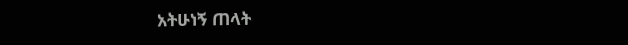አትሁነኝ ጠላት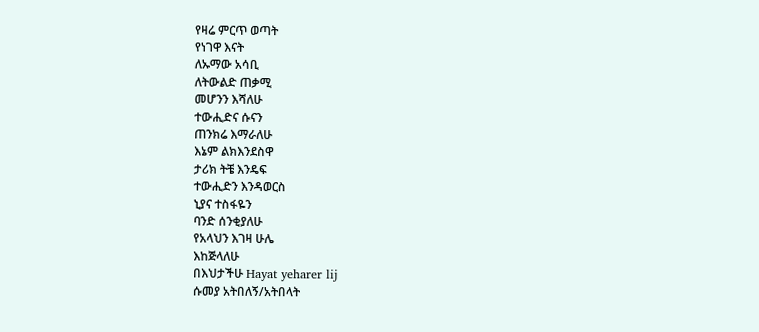የዛሬ ምርጥ ወጣት
የነገዋ እናት
ለኡማው አሳቢ
ለትውልድ ጠቃሚ
መሆንን እሻለሁ
ተውሒድና ሱናን
ጠንክሬ እማራለሁ
እኔም ልክእንደስዋ
ታሪክ ትቼ እንዴፍ
ተውሒድን እንዳወርስ
ኒያና ተስፋዬን
ባንድ ሰንቂያለሁ
የአላህን እገዛ ሁሌ
እከጅላለሁ
በእህታችሁ Hayat yeharer lij
ሱመያ አትበለኝ/አትበላት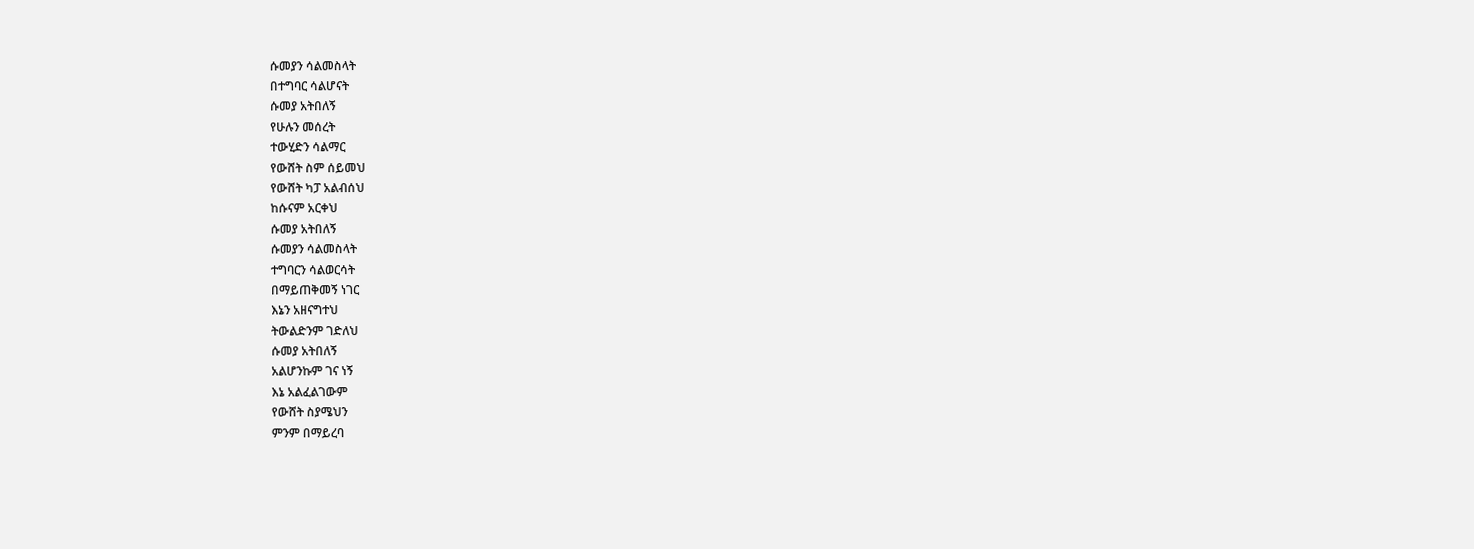ሱመያን ሳልመስላት
በተግባር ሳልሆናት
ሱመያ አትበለኝ
የሁሉን መሰረት
ተውሂድን ሳልማር
የውሸት ስም ሰይመህ
የውሸት ካፓ አልብሰህ
ከሱናም አርቀህ
ሱመያ አትበለኝ
ሱመያን ሳልመስላት
ተግባርን ሳልወርሳት
በማይጠቅመኝ ነገር
እኔን አዘናግተህ
ትውልድንም ገድለህ
ሱመያ አትበለኝ
አልሆንኩም ገና ነኝ
እኔ አልፈልገውም
የውሸት ስያሜህን
ምንም በማይረባ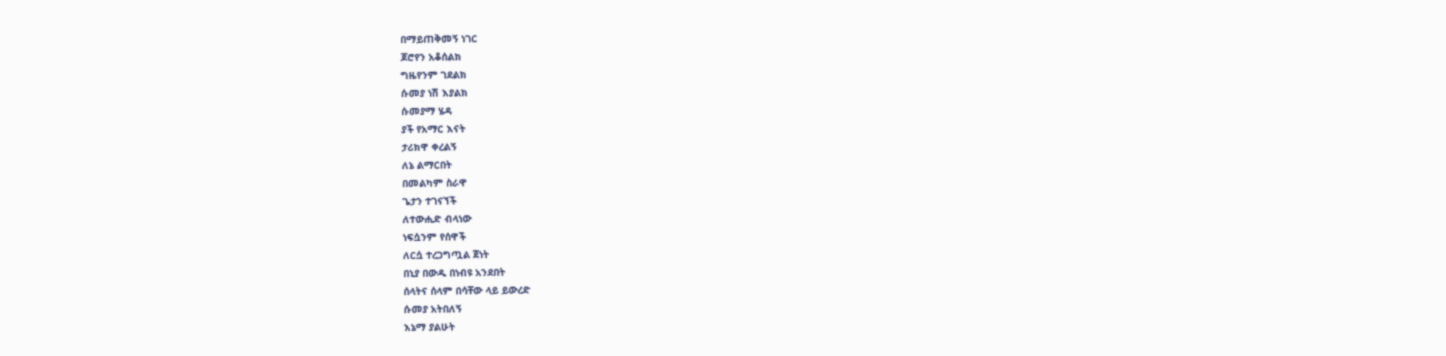በማይጠቅመኝ ነገር
ጆሮየን አቆሰልክ
ግዜየንም ገደልክ
ሱመያ ነሽ እያልክ
ሱመያማ ሄዳ
ያች የአማር እናት
ታሪክዋ ቀረልኝ
ለኔ ልማርበት
በመልካም ስራዋ
ጌታን ተገናኘች
ለተውሒድ ብላነው
ነፍሷንም የሰዋች
ለርሷ ተረጋግጧል ጀነት
በኒያ በውዱ በነብዩ አንደበት
ሰላትና ሰላም በሳቸው ላይ ይውረድ
ሱመያ አትበለኝ
እኔማ ያልሁት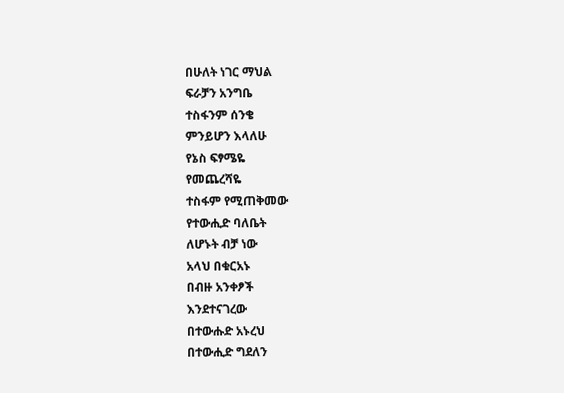በሁለት ነገር ማህል
ፍራቻን አንግቤ
ተስፋንም ሰንቄ
ምንይሆን እላለሁ
የኔስ ፍፃሜዬ
የመጨረሻዬ
ተስፋም የሚጠቅመው
የተውሒድ ባለቤት
ለሆኑት ብቻ ነው
አላህ በቁርአኑ
በብዙ አንቀፆች
እንደተናገረው
በተውሑድ አኑረህ
በተውሒድ ግደለን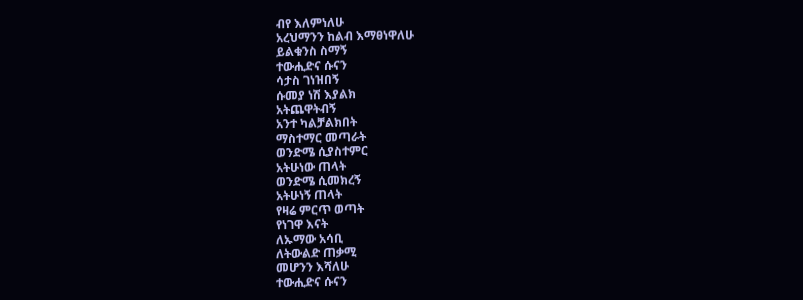ብየ እለምነለሁ
አረህማንን ከልብ እማፀነዋለሁ
ይልቁንስ ስማኝ
ተውሒድና ሱናን
ሳታስ ገነዝበኝ
ሱመያ ነሽ እያልክ
አትጨዋትብኝ
አንተ ካልቻልክበት
ማስተማር መጣራት
ወንድሜ ሲያስተምር
አትሁነው ጠላት
ወንድሜ ሲመክረኝ
አትሁነኝ ጠላት
የዛሬ ምርጥ ወጣት
የነገዋ እናት
ለኡማው አሳቢ
ለትውልድ ጠቃሚ
መሆንን እሻለሁ
ተውሒድና ሱናን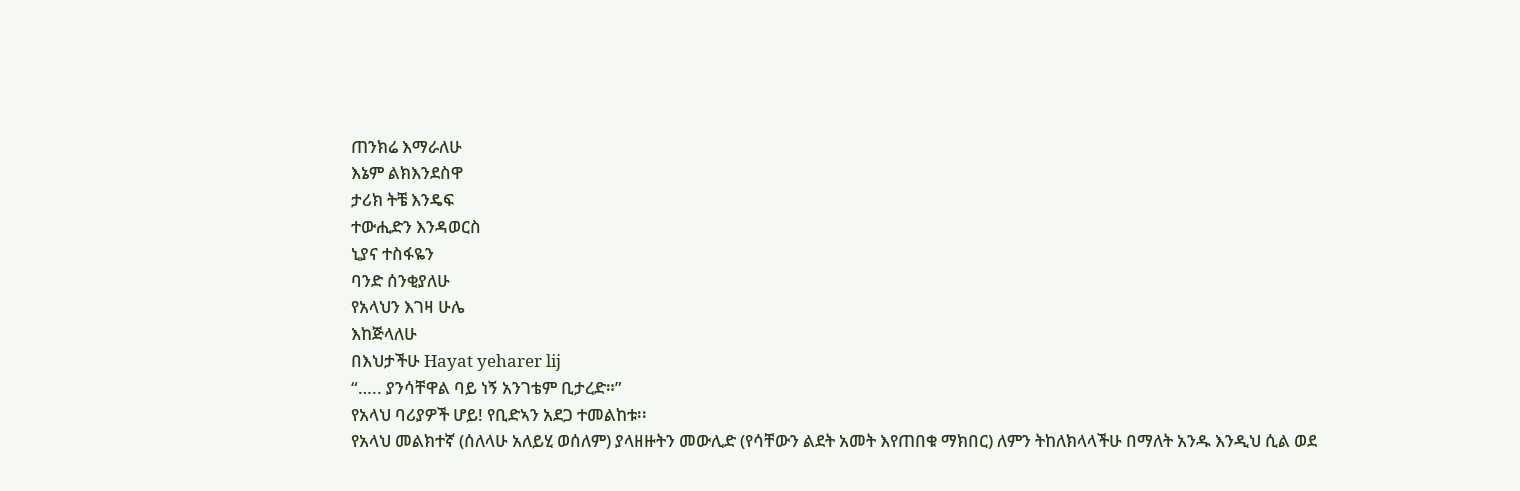ጠንክሬ እማራለሁ
እኔም ልክእንደስዋ
ታሪክ ትቼ እንዴፍ
ተውሒድን እንዳወርስ
ኒያና ተስፋዬን
ባንድ ሰንቂያለሁ
የአላህን እገዛ ሁሌ
እከጅላለሁ
በእህታችሁ Hayat yeharer lij
“….. ያንሳቸዋል ባይ ነኝ አንገቴም ቢታረድ።”
የአላህ ባሪያዎች ሆይ! የቢድኣን አደጋ ተመልከቱ፡፡
የአላህ መልክተኛ (ሰለላሁ አለይሂ ወሰለም) ያላዘዙትን መውሊድ (የሳቸውን ልደት አመት እየጠበቁ ማክበር) ለምን ትከለክላላችሁ በማለት አንዱ እንዲህ ሲል ወደ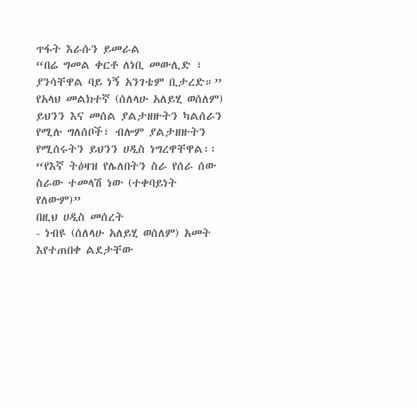ጥፋት እራሱን ይመራል
“በሬ ግመል ቀርቶ ለነቢ መውሊድ ፣ ያንሳቸዋል ባይ ነኝ አንገቴም ቢታረድ።”
የአላህ መልክተኛ (ሰለላሁ አለይሂ ወሰለም) ይህንን እና መሰል ያልታዘዙትን ካልሰራን የሚሉ ግለሰቦች፣ ብሎም ያልታዘዙትን የሚሰሩትን ይህንን ሀዲስ ነግረዋቸዋል፡፡
“የእኛ ትዕዛዝ የሌለበትን ስራ የሰራ ሰው ስራው ተመላሽ ነው (ተቀባይነት የለውም)”
በዚህ ሀዲስ መሰረት
- ነብዩ (ሰለላሁ አለይሂ ወሰለም) አመት እየተጠበቀ ልደታቸው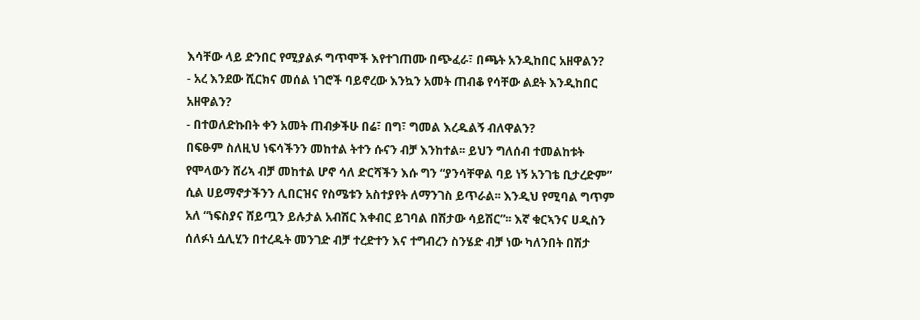እሳቸው ላይ ድንበር የሚያልፉ ግጥሞች እየተገጠሙ በጭፈራ፣ በጫት አንዲከበር አዘዋልን?
- አረ እንደው ሺርክና መሰል ነገሮች ባይኖረው እንኳን አመት ጠብቆ የሳቸው ልደት እንዲከበር አዘዋልን?
- በተወለድኩበት ቀን አመት ጠብቃችሁ በሬ፣ በግ፣ ግመል እረዱልኝ ብለዋልን?
በፍፁም ስለዚህ ነፍሳችንን መከተል ትተን ሱናን ብቻ እንከተል፡፡ ይህን ግለሰብ ተመልከቱት የሞላውን ሸሪኣ ብቻ መከተል ሆኖ ሳለ ድርሻችን እሱ ግን “ያንሳቸዋል ባይ ነኝ አንገቴ ቢታረድም” ሲል ሀይማኖታችንን ሊበርዝና የስሜቱን አስተያየት ለማንገስ ይጥራል፡፡ እንዲህ የሚባል ግጥም አለ “ነፍስያና ሸይጧን ይሉታል አብሽር እቀብር ይገባል በሽታው ሳይሽር”፡፡ እኛ ቁርኣንና ሀዲስን ሰለፉነ ሷሊሂን በተረዱት መንገድ ብቻ ተረድተን እና ተግብረን ስንሄድ ብቻ ነው ካለንበት በሽታ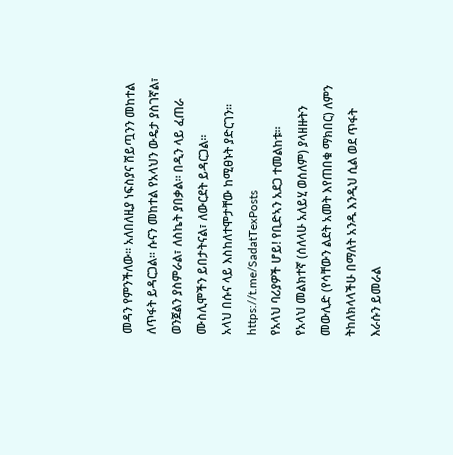መዳን የምንችለው፡፡ አለበለዚያ ነፍስያና ሸይጧንን መከተል ለጥፋት ይዳርጋል፡፡ ሱናን መከተል የአላህን ውዴታ ያስገኛል፣ ወንጀልን ያስምራል፣ ለስኬት ያበቃል፡፡ በዲን ላይ ፈጠራ ሙስሊሞችን ይበታትናል፣ ለውርደት ይዳርጋል፡፡
አላህ በሱና ላይ እስከለተሞታቸው ከሚፀኑት ያድርገን፡፡
https://t.me/SadatTexPosts
የአላህ ባሪያዎች ሆይ! የቢድኣን አደጋ ተመልከቱ፡፡
የአላህ መልክተኛ (ሰለላሁ አለይሂ ወሰለም) ያላዘዙትን መውሊድ (የሳቸውን ልደት አመት እየጠበቁ ማክበር) ለምን ትከለክላላችሁ በማለት አንዱ እንዲህ ሲል ወደ ጥፋት እራሱን ይመራል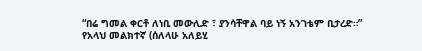“በሬ ግመል ቀርቶ ለነቢ መውሊድ ፣ ያንሳቸዋል ባይ ነኝ አንገቴም ቢታረድ።”
የአላህ መልክተኛ (ሰለላሁ አለይሂ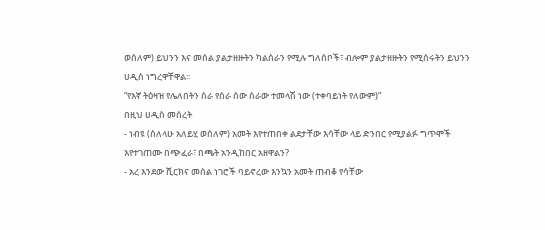ወሰለም) ይህንን እና መሰል ያልታዘዙትን ካልሰራን የሚሉ ግለሰቦች፣ ብሎም ያልታዘዙትን የሚሰሩትን ይህንን ሀዲስ ነግረዋቸዋል፡፡
“የእኛ ትዕዛዝ የሌለበትን ስራ የሰራ ሰው ስራው ተመላሽ ነው (ተቀባይነት የለውም)”
በዚህ ሀዲስ መሰረት
- ነብዩ (ሰለላሁ አለይሂ ወሰለም) አመት እየተጠበቀ ልደታቸው እሳቸው ላይ ድንበር የሚያልፉ ግጥሞች እየተገጠሙ በጭፈራ፣ በጫት አንዲከበር አዘዋልን?
- አረ እንደው ሺርክና መሰል ነገሮች ባይኖረው እንኳን አመት ጠብቆ የሳቸው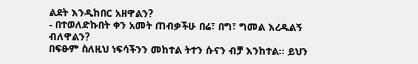ልደት እንዲከበር አዘዋልን?
- በተወለድኩበት ቀን አመት ጠብቃችሁ በሬ፣ በግ፣ ግመል እረዱልኝ ብለዋልን?
በፍፁም ስለዚህ ነፍሳችንን መከተል ትተን ሱናን ብቻ እንከተል፡፡ ይህን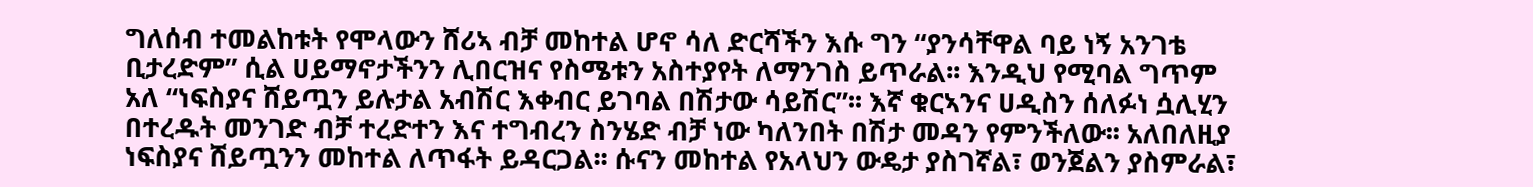ግለሰብ ተመልከቱት የሞላውን ሸሪኣ ብቻ መከተል ሆኖ ሳለ ድርሻችን እሱ ግን “ያንሳቸዋል ባይ ነኝ አንገቴ ቢታረድም” ሲል ሀይማኖታችንን ሊበርዝና የስሜቱን አስተያየት ለማንገስ ይጥራል፡፡ እንዲህ የሚባል ግጥም አለ “ነፍስያና ሸይጧን ይሉታል አብሽር እቀብር ይገባል በሽታው ሳይሽር”፡፡ እኛ ቁርኣንና ሀዲስን ሰለፉነ ሷሊሂን በተረዱት መንገድ ብቻ ተረድተን እና ተግብረን ስንሄድ ብቻ ነው ካለንበት በሽታ መዳን የምንችለው፡፡ አለበለዚያ ነፍስያና ሸይጧንን መከተል ለጥፋት ይዳርጋል፡፡ ሱናን መከተል የአላህን ውዴታ ያስገኛል፣ ወንጀልን ያስምራል፣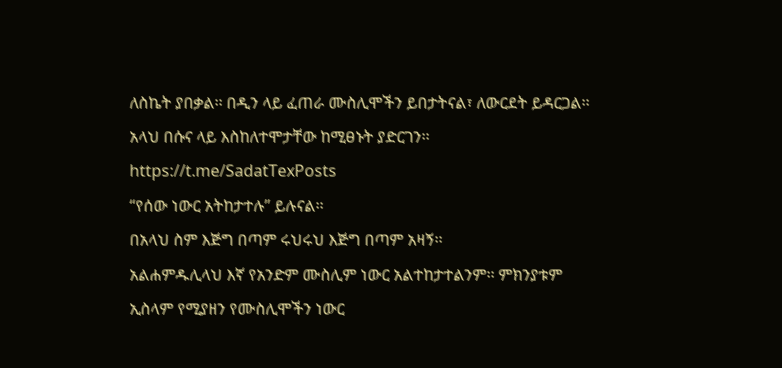ለስኬት ያበቃል፡፡ በዲን ላይ ፈጠራ ሙስሊሞችን ይበታትናል፣ ለውርደት ይዳርጋል፡፡
አላህ በሱና ላይ እስከለተሞታቸው ከሚፀኑት ያድርገን፡፡
https://t.me/SadatTexPosts
“የሰው ነውር አትከታተሉ” ይሉናል፡፡
በአላህ ስም እጅግ በጣም ሩህሩህ እጅግ በጣም አዛኝ፡፡
አልሐምዱሊላህ እኛ የአንድም ሙስሊም ነውር አልተከታተልንም፡፡ ምክንያቱም ኢስላም የሚያዘን የሙስሊሞችን ነውር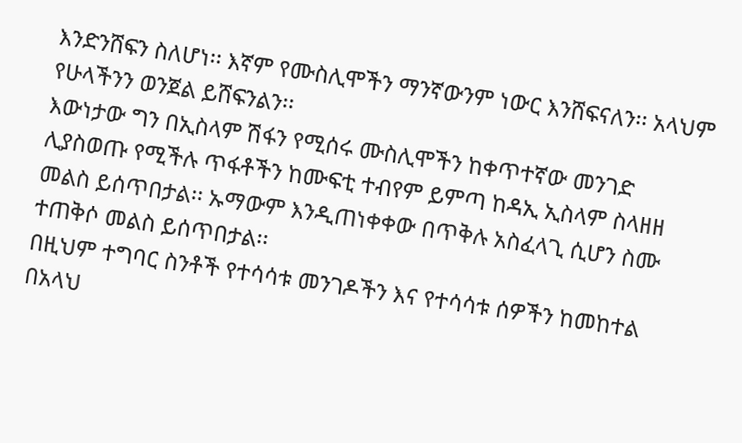እንድንሸፍን ስለሆነ፡፡ እኛም የሙስሊሞችን ማንኛውንም ነውር እንሸፍናለን፡፡ አላህም የሁላችንን ወንጀል ይሸፍንልን፡፡
እውነታው ግን በኢስላም ሽፋን የሚሰሩ ሙስሊሞችን ከቀጥተኛው መንገድ ሊያስወጡ የሚችሉ ጥፋቶችን ከሙፍቲ ተብየም ይምጣ ከዳኢ ኢስላም ስላዘዘ መልስ ይሰጥበታል፡፡ ኡማውም እንዲጠነቀቀው በጥቅሉ አስፈላጊ ሲሆን ስሙ ተጠቅሶ መልስ ይሰጥበታል፡፡
በዚህም ተግባር ስንቶች የተሳሳቱ መንገዶችን እና የተሳሳቱ ሰዎችን ከመከተል በአላህ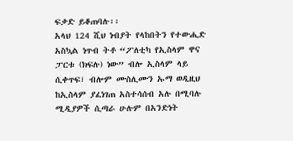ፍቃድ ይቆጠባሉ፡፡
አላህ 124 ሺህ ነብያት የላከበትን የተውሒድ አስኳል ነጥብ ትቶ “ፖለቲካ የኢስላም ዋና ፓርቱ (ክፍሉ) ነው” ብሎ ኢስላም ላይ ሲቀጥፍ፣ ብሎም ሙስሊሙን ኡማ ወዲዚህ ከኢስላም ያፈነገጠ አስተሳሰብ አሉ በሚባሉ ሚዲያዎች ሲጣራ ሁሉም በአንድነት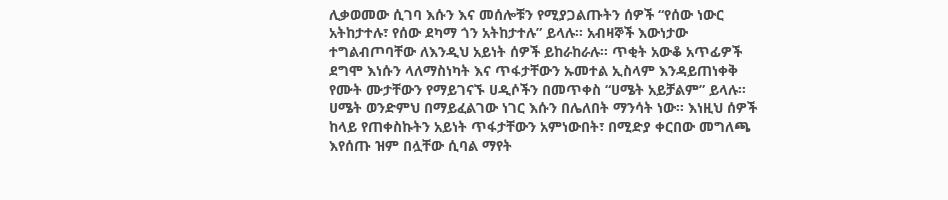ሊቃወመው ሲገባ እሱን እና መሰሎቹን የሚያጋልጡትን ሰዎች “የሰው ነውር አትከታተሉ፣ የሰው ደካማ ጎን አትከታተሉ” ይላሉ፡፡ አብዛኞች እውነታው ተግልብጦባቸው ለእንዲህ አይነት ሰዎች ይከራከራሉ፡፡ ጥቂት አውቆ አጥፊዎች ደግሞ እነሱን ላለማስነካት እና ጥፋታቸውን ኡመተል ኢስላም እንዳይጠነቀቅ የሙት ሙታቸውን የማይገናኙ ሀዲሶችን በመጥቀስ “ሀሜት አይቻልም” ይላሉ፡፡ ሀሜት ወንድምህ በማይፈልገው ነገር እሱን በሌለበት ማንሳት ነው፡፡ እነዚህ ሰዎች ከላይ የጠቀስኩትን አይነት ጥፋታቸውን አምነውበት፣ በሚድያ ቀርበው መግለጫ እየሰጡ ዝም በሏቸው ሲባል ማየት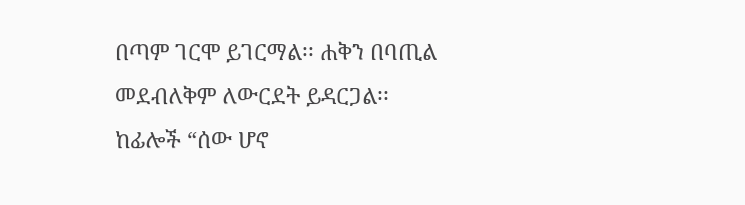በጣም ገርሞ ይገርማል፡፡ ሐቅን በባጢል መደብለቅም ለውርደት ይዳርጋል፡፡
ከፊሎች “ሰው ሆኖ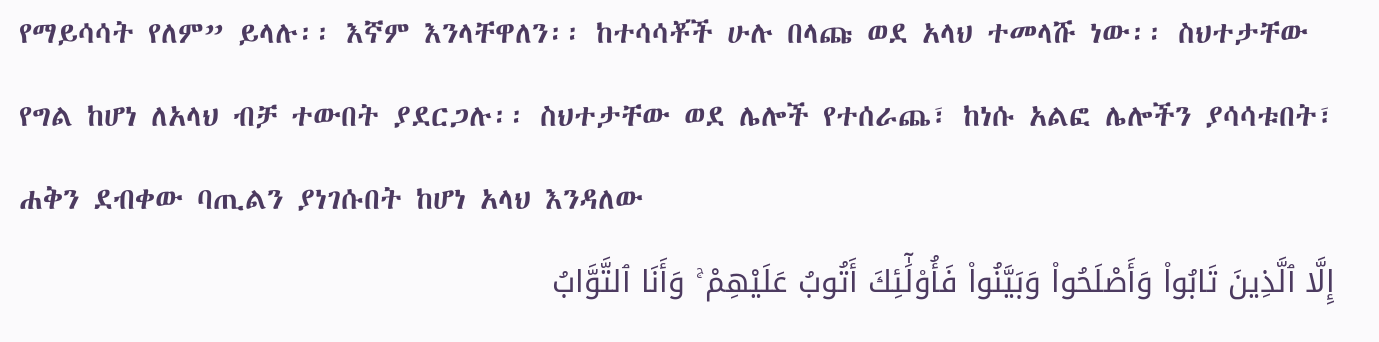የማይሳሳት የለም” ይላሉ፡፡ እኛም እንላቸዋለን፡፡ ከተሳሳቾች ሁሉ በላጩ ወደ አላህ ተመላሹ ነው፡፡ ስህተታቸው የግል ከሆነ ለአላህ ብቻ ተውበት ያደርጋሉ፡፡ ስህተታቸው ወደ ሌሎች የተሰራጨ፣ ከነሱ አልፎ ሌሎችን ያሳሳቱበት፣ ሐቅን ደብቀው ባጢልን ያነገሱበት ከሆነ አላህ እንዳለው
إِلَّا ٱلَّذِينَ تَابُوا۟ وَأَصْلَحُوا۟ وَبَيَّنُوا۟ فَأُو۟لَٰٓئِكَ أَتُوبُ عَلَيْهِمْ ۚ وَأَنَا ٱلتَّوَّابُ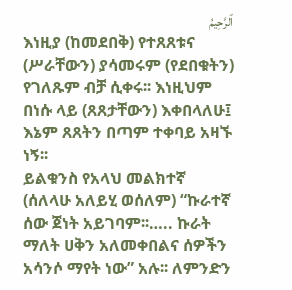ٱلرَّحِيمُ
እነዚያ (ከመደበቅ) የተጸጸቱና (ሥራቸውን) ያሳመሩም (የደበቁትን) የገለጹም ብቻ ሲቀሩ፡፡ እነዚህም በነሱ ላይ (ጸጸታቸውን) እቀበላለሁ፤ እኔም ጸጸትን በጣም ተቀባይ አዛኙ ነኝ፡፡
ይልቁንስ የአላህ መልክተኛ (ሰለላሁ አለይሂ ወሰለም) “ኩራተኛ ሰው ጀነት አይገባም፡፡….. ኩራት ማለት ሀቅን አለመቀበልና ሰዎችን አሳንሶ ማየት ነው” አሉ፡፡ ለምንድን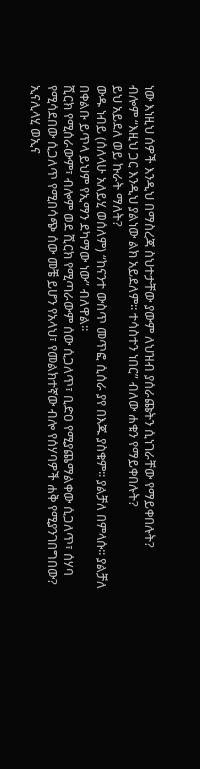ነው እነዚህ ሰዎች እንዲህ በማስረጃ ስህተታቸው ያውም ለህዝብ ያሰራጩትን ሲነገራቸው የማይቀበሉት?
ብሎም “እዚህ ጋር እንዲህ ያልነው ልክ አይደለም፡፡ ተሳስተን ነበር” ብለው ሐቁን የማይቀበሉት?
ይህ አይደለ ወይ ኩራት ማለት?
ውዱ ነብይ (ሰለላሁ አለይሂ ወሰለም) “ከናንተ ውስጥ መጥፎ ሲሰራ ያየ በእጁ ያስቁም፡፡ ያልቻለ በምላሱ፡፡ ያልቻለ በቀልቡ ይጥላ ይህም የኢማን ደካማው ነው” ብለዋል፡፡
ሺርክ የሚሰራውም፣ ብሎም ወደ ሺርክ የሚጣራውም ሰው ሲጋለጥ፣ ቢድዐ የሚያጨማልቀው ሲጋለጥ፣ ሰሃባ የሚሳደበው ሲጋለጥ የሚበሳጭ ሰው መቼ ይሆን የአላህ፣ የመልክተኛው ብሎ የሰሃባዎች ሐቅ የሚያንገበግበው?
ኢናሊላሂ ወኢና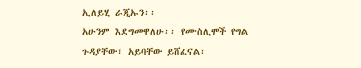ኢለይሂ ራጂኡን፡፡
አሁንም እደግመዋለሁ፡፡ የሙስሊሞች የግል ጉዳያቸው፣ አይባቸው ይሸፈናል፡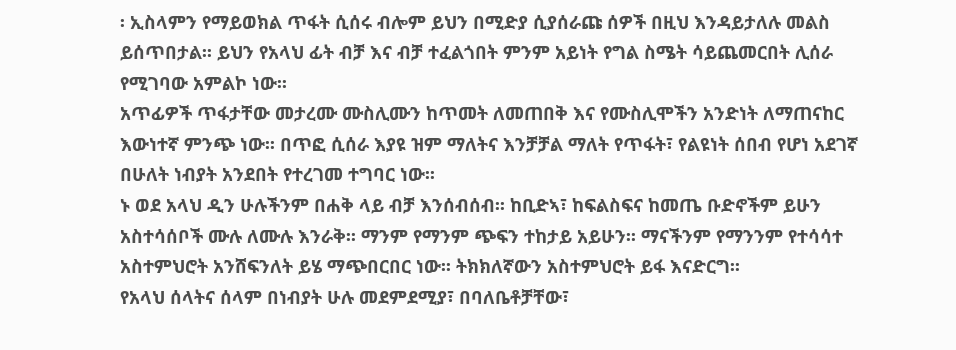፡ ኢስላምን የማይወክል ጥፋት ሲሰሩ ብሎም ይህን በሚድያ ሲያሰራጩ ሰዎች በዚህ እንዳይታለሉ መልስ ይሰጥበታል፡፡ ይህን የአላህ ፊት ብቻ እና ብቻ ተፈልጎበት ምንም አይነት የግል ስሜት ሳይጨመርበት ሊሰራ የሚገባው አምልኮ ነው፡፡
አጥፊዎች ጥፋታቸው መታረሙ ሙስሊሙን ከጥመት ለመጠበቅ እና የሙስሊሞችን አንድነት ለማጠናከር እውነተኛ ምንጭ ነው፡፡ በጥፎ ሲሰራ እያዩ ዝም ማለትና እንቻቻል ማለት የጥፋት፣ የልዩነት ሰበብ የሆነ አደገኛ በሁለት ነብያት አንደበት የተረገመ ተግባር ነው፡፡
ኑ ወደ አላህ ዲን ሁሉችንም በሐቅ ላይ ብቻ እንሰብሰብ፡፡ ከቢድኣ፣ ከፍልስፍና ከመጤ ቡድኖችም ይሁን አስተሳሰቦች ሙሉ ለሙሉ እንራቅ፡፡ ማንም የማንም ጭፍን ተከታይ አይሁን፡፡ ማናችንም የማንንም የተሳሳተ አስተምህሮት አንሸፍንለት ይሄ ማጭበርበር ነው፡፡ ትክክለኛውን አስተምህሮት ይፋ እናድርግ፡፡
የአላህ ሰላትና ሰላም በነብያት ሁሉ መደምደሚያ፣ በባለቤቶቻቸው፣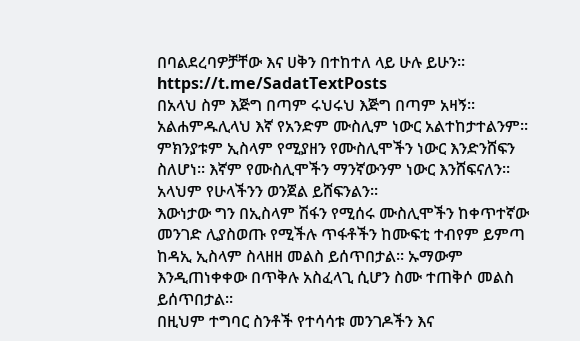በባልደረባዎቻቸው እና ሀቅን በተከተለ ላይ ሁሉ ይሁን፡፡
https://t.me/SadatTextPosts
በአላህ ስም እጅግ በጣም ሩህሩህ እጅግ በጣም አዛኝ፡፡
አልሐምዱሊላህ እኛ የአንድም ሙስሊም ነውር አልተከታተልንም፡፡ ምክንያቱም ኢስላም የሚያዘን የሙስሊሞችን ነውር እንድንሸፍን ስለሆነ፡፡ እኛም የሙስሊሞችን ማንኛውንም ነውር እንሸፍናለን፡፡ አላህም የሁላችንን ወንጀል ይሸፍንልን፡፡
እውነታው ግን በኢስላም ሽፋን የሚሰሩ ሙስሊሞችን ከቀጥተኛው መንገድ ሊያስወጡ የሚችሉ ጥፋቶችን ከሙፍቲ ተብየም ይምጣ ከዳኢ ኢስላም ስላዘዘ መልስ ይሰጥበታል፡፡ ኡማውም እንዲጠነቀቀው በጥቅሉ አስፈላጊ ሲሆን ስሙ ተጠቅሶ መልስ ይሰጥበታል፡፡
በዚህም ተግባር ስንቶች የተሳሳቱ መንገዶችን እና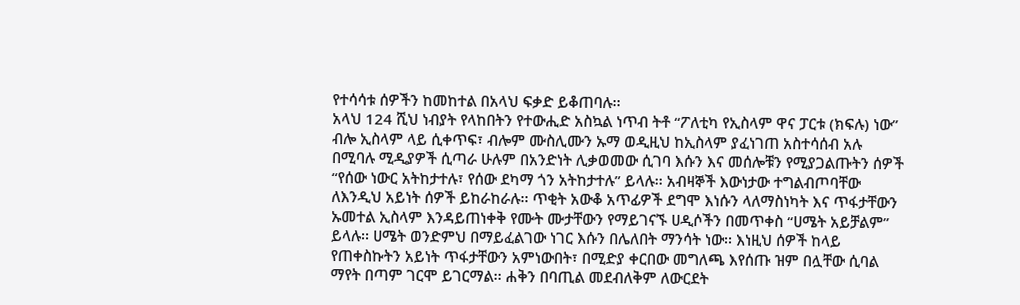የተሳሳቱ ሰዎችን ከመከተል በአላህ ፍቃድ ይቆጠባሉ፡፡
አላህ 124 ሺህ ነብያት የላከበትን የተውሒድ አስኳል ነጥብ ትቶ “ፖለቲካ የኢስላም ዋና ፓርቱ (ክፍሉ) ነው” ብሎ ኢስላም ላይ ሲቀጥፍ፣ ብሎም ሙስሊሙን ኡማ ወዲዚህ ከኢስላም ያፈነገጠ አስተሳሰብ አሉ በሚባሉ ሚዲያዎች ሲጣራ ሁሉም በአንድነት ሊቃወመው ሲገባ እሱን እና መሰሎቹን የሚያጋልጡትን ሰዎች “የሰው ነውር አትከታተሉ፣ የሰው ደካማ ጎን አትከታተሉ” ይላሉ፡፡ አብዛኞች እውነታው ተግልብጦባቸው ለእንዲህ አይነት ሰዎች ይከራከራሉ፡፡ ጥቂት አውቆ አጥፊዎች ደግሞ እነሱን ላለማስነካት እና ጥፋታቸውን ኡመተል ኢስላም እንዳይጠነቀቅ የሙት ሙታቸውን የማይገናኙ ሀዲሶችን በመጥቀስ “ሀሜት አይቻልም” ይላሉ፡፡ ሀሜት ወንድምህ በማይፈልገው ነገር እሱን በሌለበት ማንሳት ነው፡፡ እነዚህ ሰዎች ከላይ የጠቀስኩትን አይነት ጥፋታቸውን አምነውበት፣ በሚድያ ቀርበው መግለጫ እየሰጡ ዝም በሏቸው ሲባል ማየት በጣም ገርሞ ይገርማል፡፡ ሐቅን በባጢል መደብለቅም ለውርደት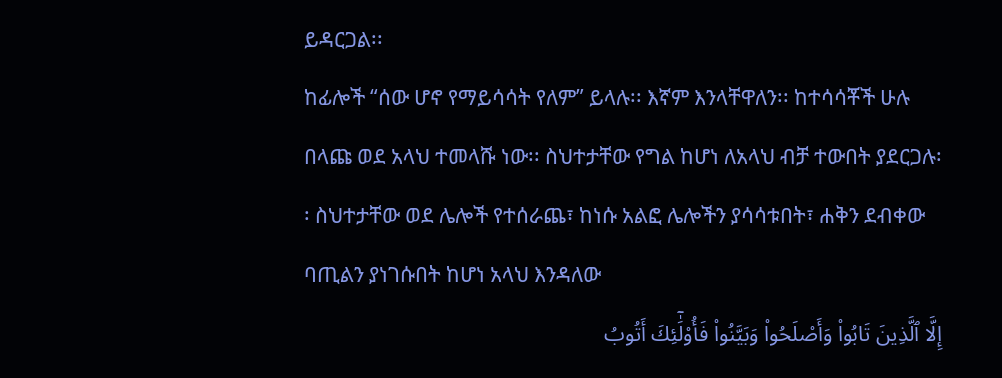ይዳርጋል፡፡
ከፊሎች “ሰው ሆኖ የማይሳሳት የለም” ይላሉ፡፡ እኛም እንላቸዋለን፡፡ ከተሳሳቾች ሁሉ በላጩ ወደ አላህ ተመላሹ ነው፡፡ ስህተታቸው የግል ከሆነ ለአላህ ብቻ ተውበት ያደርጋሉ፡፡ ስህተታቸው ወደ ሌሎች የተሰራጨ፣ ከነሱ አልፎ ሌሎችን ያሳሳቱበት፣ ሐቅን ደብቀው ባጢልን ያነገሱበት ከሆነ አላህ እንዳለው
إِلَّا ٱلَّذِينَ تَابُوا۟ وَأَصْلَحُوا۟ وَبَيَّنُوا۟ فَأُو۟لَٰٓئِكَ أَتُوبُ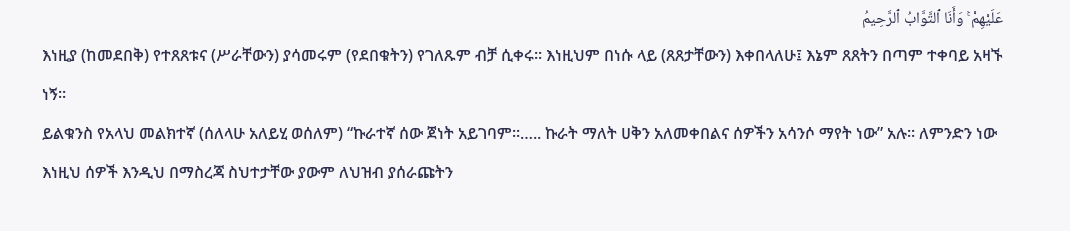عَلَيْهِمْ ۚ وَأَنَا ٱلتَّوَّابُ ٱلرَّحِيمُ
እነዚያ (ከመደበቅ) የተጸጸቱና (ሥራቸውን) ያሳመሩም (የደበቁትን) የገለጹም ብቻ ሲቀሩ፡፡ እነዚህም በነሱ ላይ (ጸጸታቸውን) እቀበላለሁ፤ እኔም ጸጸትን በጣም ተቀባይ አዛኙ ነኝ፡፡
ይልቁንስ የአላህ መልክተኛ (ሰለላሁ አለይሂ ወሰለም) “ኩራተኛ ሰው ጀነት አይገባም፡፡….. ኩራት ማለት ሀቅን አለመቀበልና ሰዎችን አሳንሶ ማየት ነው” አሉ፡፡ ለምንድን ነው እነዚህ ሰዎች እንዲህ በማስረጃ ስህተታቸው ያውም ለህዝብ ያሰራጩትን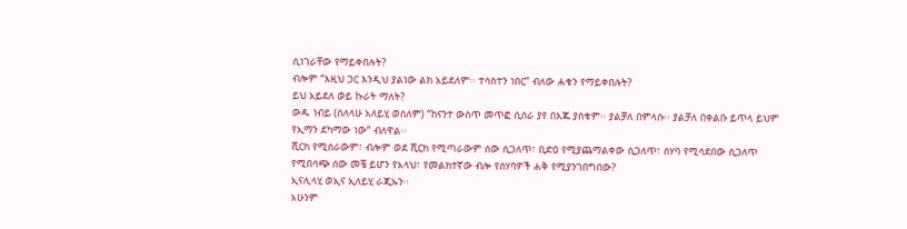ሲነገራቸው የማይቀበሉት?
ብሎም “እዚህ ጋር እንዲህ ያልነው ልክ አይደለም፡፡ ተሳስተን ነበር” ብለው ሐቁን የማይቀበሉት?
ይህ አይደለ ወይ ኩራት ማለት?
ውዱ ነብይ (ሰለላሁ አለይሂ ወሰለም) “ከናንተ ውስጥ መጥፎ ሲሰራ ያየ በእጁ ያስቁም፡፡ ያልቻለ በምላሱ፡፡ ያልቻለ በቀልቡ ይጥላ ይህም የኢማን ደካማው ነው” ብለዋል፡፡
ሺርክ የሚሰራውም፣ ብሎም ወደ ሺርክ የሚጣራውም ሰው ሲጋለጥ፣ ቢድዐ የሚያጨማልቀው ሲጋለጥ፣ ሰሃባ የሚሳደበው ሲጋለጥ የሚበሳጭ ሰው መቼ ይሆን የአላህ፣ የመልክተኛው ብሎ የሰሃባዎች ሐቅ የሚያንገበግበው?
ኢናሊላሂ ወኢና ኢለይሂ ራጂኡን፡፡
አሁንም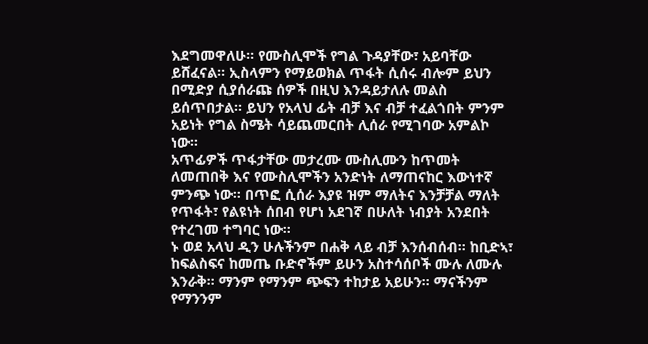እደግመዋለሁ፡፡ የሙስሊሞች የግል ጉዳያቸው፣ አይባቸው ይሸፈናል፡፡ ኢስላምን የማይወክል ጥፋት ሲሰሩ ብሎም ይህን በሚድያ ሲያሰራጩ ሰዎች በዚህ እንዳይታለሉ መልስ ይሰጥበታል፡፡ ይህን የአላህ ፊት ብቻ እና ብቻ ተፈልጎበት ምንም አይነት የግል ስሜት ሳይጨመርበት ሊሰራ የሚገባው አምልኮ ነው፡፡
አጥፊዎች ጥፋታቸው መታረሙ ሙስሊሙን ከጥመት ለመጠበቅ እና የሙስሊሞችን አንድነት ለማጠናከር እውነተኛ ምንጭ ነው፡፡ በጥፎ ሲሰራ እያዩ ዝም ማለትና እንቻቻል ማለት የጥፋት፣ የልዩነት ሰበብ የሆነ አደገኛ በሁለት ነብያት አንደበት የተረገመ ተግባር ነው፡፡
ኑ ወደ አላህ ዲን ሁሉችንም በሐቅ ላይ ብቻ እንሰብሰብ፡፡ ከቢድኣ፣ ከፍልስፍና ከመጤ ቡድኖችም ይሁን አስተሳሰቦች ሙሉ ለሙሉ እንራቅ፡፡ ማንም የማንም ጭፍን ተከታይ አይሁን፡፡ ማናችንም የማንንም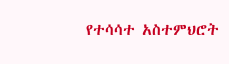የተሳሳተ አስተምህሮት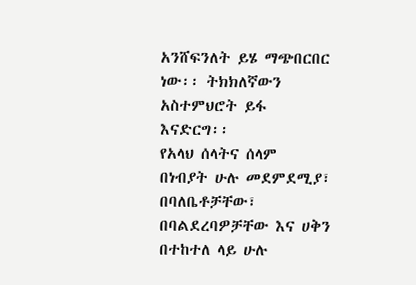አንሸፍንለት ይሄ ማጭበርበር ነው፡፡ ትክክለኛውን አስተምህሮት ይፋ እናድርግ፡፡
የአላህ ሰላትና ሰላም በነብያት ሁሉ መደምደሚያ፣ በባለቤቶቻቸው፣ በባልደረባዎቻቸው እና ሀቅን በተከተለ ላይ ሁሉ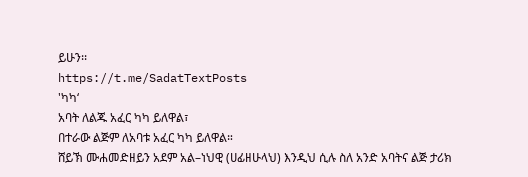ይሁን፡፡
https://t.me/SadatTextPosts
'ካካ‘
አባት ለልጁ አፈር ካካ ይለዋል፣
በተራው ልጅም ለአባቱ አፈር ካካ ይለዋል።
ሸይኽ ሙሐመድዘይን አደም አል–ነህዊ (ሀፊዘሁላህ) እንዲህ ሲሉ ስለ አንድ አባትና ልጅ ታሪክ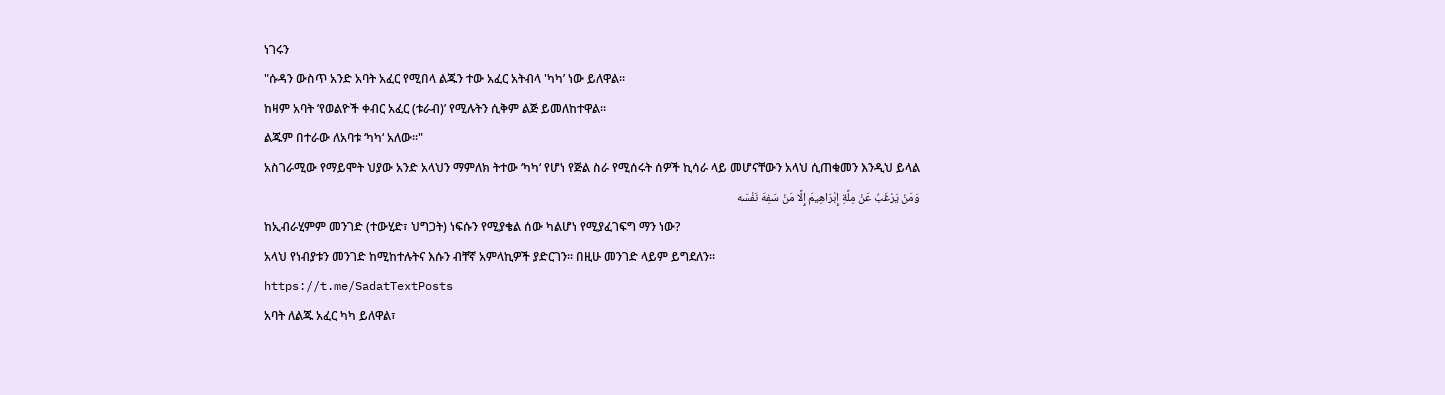ነገሩን
"ሱዳን ውስጥ አንድ አባት አፈር የሚበላ ልጁን ተው አፈር አትብላ 'ካካ’ ነው ይለዋል።
ከዛም አባት ’የወልዮች ቀብር አፈር (ቱራብ)’ የሚሉትን ሲቅም ልጅ ይመለከተዋል።
ልጁም በተራው ለአባቱ ‘ካካ‘ አለው።"
አስገራሚው የማይሞት ህያው አንድ አላህን ማምለክ ትተው ‘ካካ‘ የሆነ የጅል ስራ የሚሰሩት ሰዎች ኪሳራ ላይ መሆናቸውን አላህ ሲጠቁመን እንዲህ ይላል
وَمَنْ يَرْغَبُ عَنْ مِلَّةِ إِبْرَاهِيمَ إِلَّا مَنْ سَفِهَ نَفْسَه
ከኢብራሂምም መንገድ (ተውሂድ፣ ህግጋት) ነፍሱን የሚያቄል ሰው ካልሆነ የሚያፈገፍግ ማን ነው?
አላህ የነብያቱን መንገድ ከሚከተሉትና እሱን ብቸኛ አምላኪዎች ያድርገን። በዚሁ መንገድ ላይም ይግደለን።
https://t.me/SadatTextPosts
አባት ለልጁ አፈር ካካ ይለዋል፣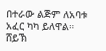በተራው ልጅም ለአባቱ አፈር ካካ ይለዋል።
ሸይኽ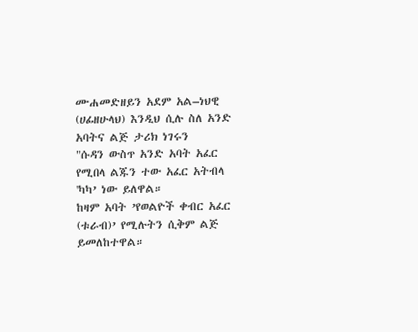ሙሐመድዘይን አደም አል–ነህዊ (ሀፊዘሁላህ) እንዲህ ሲሉ ስለ አንድ አባትና ልጅ ታሪክ ነገሩን
"ሱዳን ውስጥ አንድ አባት አፈር የሚበላ ልጁን ተው አፈር አትብላ 'ካካ’ ነው ይለዋል።
ከዛም አባት ’የወልዮች ቀብር አፈር (ቱራብ)’ የሚሉትን ሲቅም ልጅ ይመለከተዋል።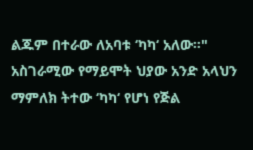ልጁም በተራው ለአባቱ ‘ካካ‘ አለው።"
አስገራሚው የማይሞት ህያው አንድ አላህን ማምለክ ትተው ‘ካካ‘ የሆነ የጅል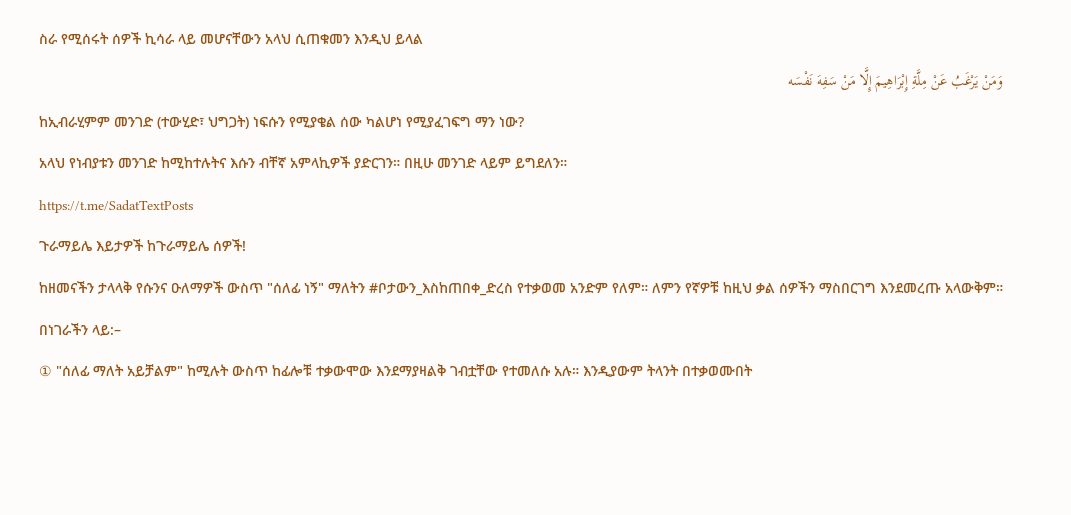ስራ የሚሰሩት ሰዎች ኪሳራ ላይ መሆናቸውን አላህ ሲጠቁመን እንዲህ ይላል
وَمَنْ يَرْغَبُ عَنْ مِلَّةِ إِبْرَاهِيمَ إِلَّا مَنْ سَفِهَ نَفْسَه
ከኢብራሂምም መንገድ (ተውሂድ፣ ህግጋት) ነፍሱን የሚያቄል ሰው ካልሆነ የሚያፈገፍግ ማን ነው?
አላህ የነብያቱን መንገድ ከሚከተሉትና እሱን ብቸኛ አምላኪዎች ያድርገን። በዚሁ መንገድ ላይም ይግደለን።
https://t.me/SadatTextPosts
ጉራማይሌ እይታዎች ከጉራማይሌ ሰዎች!
ከዘመናችን ታላላቅ የሱንና ዑለማዎች ውስጥ "ሰለፊ ነኝ" ማለትን #ቦታውን_እስከጠበቀ_ድረስ የተቃወመ አንድም የለም። ለምን የኛዎቹ ከዚህ ቃል ሰዎችን ማስበርገግ እንደመረጡ አላውቅም።
በነገራችን ላይ:–
① "ሰለፊ ማለት አይቻልም" ከሚሉት ውስጥ ከፊሎቹ ተቃውሞው እንደማያዛልቅ ገብቷቸው የተመለሱ አሉ። እንዲያውም ትላንት በተቃወሙበት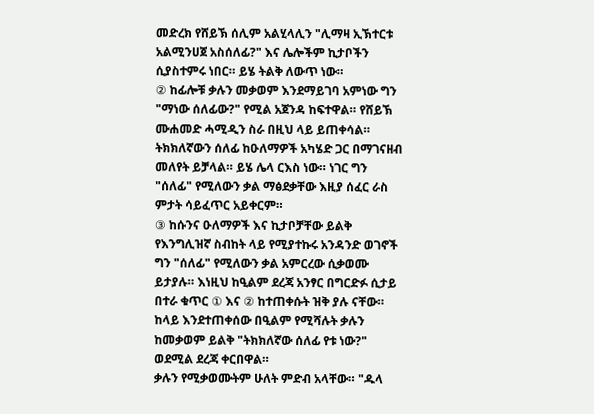መድረክ የሸይኽ ሰሊም አልሂላሊን "ሊማዛ ኢኽተርቱ አልሚንሀጀ አስሰለፊ?" እና ሌሎችም ኪታቦችን ሲያስተምሩ ነበር። ይሄ ትልቅ ለውጥ ነው።
② ከፊሎቹ ቃሉን መቃወም እንደማይገባ አምነው ግን "ማነው ሰለፊው?" የሚል አጀንዳ ከፍተዋል። የሸይኽ ሙሐመድ ሓሚዲን ስራ በዚህ ላይ ይጠቀሳል። ትክክለኛውን ሰለፊ ከዑለማዎች አካሄድ ጋር በማገናዘብ መለየት ይቻላል። ይሄ ሌላ ርእስ ነው። ነገር ግን "ሰለፊ" የሚለውን ቃል ማፅደቃቸው እዚያ ሰፈር ራስ ምታት ሳይፈጥር አይቀርም።
③ ከሱንና ዑለማዎች እና ኪታቦቻቸው ይልቅ የእንግሊዝኛ ስብከት ላይ የሚያተኩሩ አንዳንድ ወገኖች ግን "ሰለፊ" የሚለውን ቃል አምርረው ሲቃወሙ ይታያሉ። እነዚህ ከዒልም ደረጃ አንፃር በግርድፉ ሲታይ በተራ ቁጥር ① እና ② ከተጠቀሱት ዝቅ ያሉ ናቸው። ከላይ እንደተጠቀሰው በዒልም የሚሻሉት ቃሉን ከመቃወም ይልቅ "ትክክለኛው ሰለፊ የቱ ነው?" ወደሚል ደረጃ ቀርበዋል።
ቃሉን የሚቃወሙትም ሁለት ምድብ አላቸው። "ዱላ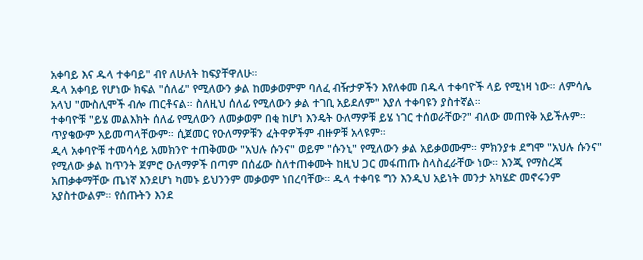አቀባይ እና ዱላ ተቀባይ" ብየ ለሁለት ከፍያቸዋለሁ።
ዱላ አቀባይ የሆነው ክፍል "ሰለፊ" የሚለውን ቃል ከመቃወምም ባለፈ ብዥታዎችን እየለቀመ በዱላ ተቀባዮች ላይ የሚነዛ ነው። ለምሳሌ አላህ "ሙስሊሞች ብሎ ጠርቶናል። ስለዚህ ሰለፊ የሚለውን ቃል ተገቢ አይደለም" እያለ ተቀባዩን ያስተኛል።
ተቀባዮቹ "ይሄ መልእክት ሰለፊ የሚለውን ለመቃወም በቂ ከሆነ እንዴት ዑለማዎቹ ይሄ ነገር ተሰወራቸው?" ብለው መጠየቅ አይችሉም። ጥያቄውም አይመጣላቸውም። ሲጀመር የዑለማዎቹን ፈትዋዎችም ብዙዎቹ አላዩም።
ዲላ አቀባዮቹ ተመሳሳይ አመክንዮ ተጠቅመው "አህሉ ሱንና" ወይም "ሱንኒ" የሚለውን ቃል አይቃወሙም። ምክንያቱ ደግሞ "አህሉ ሱንና" የሚለው ቃል ከጥንት ጀምሮ ዑለማዎች በጣም በሰፊው ስለተጠቀሙት ከዚህ ጋር መፋጠጡ ስላስፈራቸው ነው። እንጂ የማስረጃ አጠቃቀማቸው ጤነኛ እንደሆነ ካመኑ ይህንንም መቃወም ነበረባቸው። ዱላ ተቀባዩ ግን እንዲህ አይነት መንታ አካሄድ መኖሩንም አያስተውልም። የሰጡትን እንደ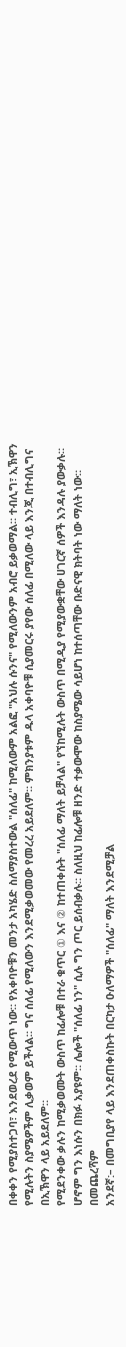በቀቀን የሚያስተጋባ፣ እንደወረደ የሚውጥ ነው። የአቀባዮቹን መንታ አካሄድ ስለማያስተውል "ሰለፊ" ከሚለውም አልፎ "አህሉ ሱንና" የሚለውንም አብሮ ይቃወማል። ተብሊግ፣ ኢኽዋን የሚሉትን ስያሜዎችም ሊቃወም ይችላል። ግና ሰለፊ የሚለውን እንደሚቃወመው የመረረ አይደለም። ምክንያቱም ዱላ አቀባዮቹ ሲያመርሩ ያየው ሰለፊ በሚለው ላይ እንጂ በተብሊግና በኢኽዋን ላይ አይደለም።
የሚደንቀው ቃሉን ከሚቃወሙት ውስጥ ከፊሎቹ በተራ ቁጥር ① እና ② ከተጠቀሱት "ሰለፊ ማለት ይቻላል" የኘከሚሉት ውስጥ በሚዲያ የሚያውቋቸው ሀገርኛ ሰዎች እንዳሉ ያውቃሉ። ሆኖም ግን እነሱን በክፉ አያዩም። ሌሎች "ሰለፊ ነን" ሲሉ ግን ጦር ይሰብቃሉ። ስለዚህ ከፊሎቹ ዘንድ ተቃውሞው ከስያሜው ሳይሆነ ከተሰጣቸው ቡድናዊ ክትባት ነው ማለት ነው።
በመጨረሻም
አንደኛ:– በመግቢያየ ላይ እንደጠቀስኩት በርካታ ዑለማዎች "ሰለፊ" ማለት እንደሚቻል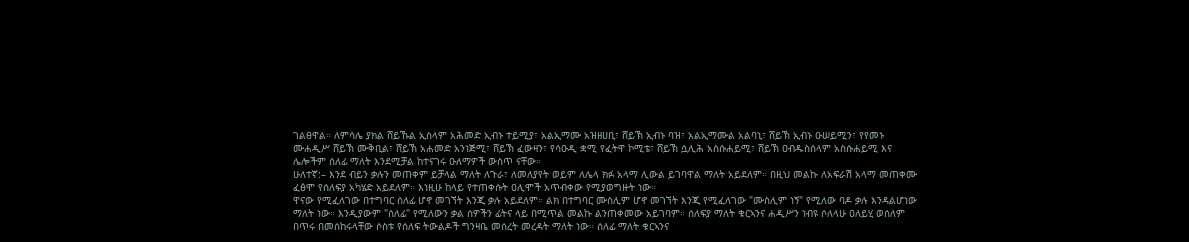ገልፀዋል። ለምሳሌ ያክል ሸይኹል ኢስላም አሕመድ ኢብኑ ተይሚያ፣ አልኢማሙ አዝዘሀቢ፣ ሸይኽ ኢብኑ ባዝ፣ አልኢማሙል አልባኒ፣ ሸይኽ ኢብኑ ዑሠይሚን፣ የየመኑ ሙሐዲሥ ሸይኽ ሙቅቢል፣ ሸይኽ አሐመድ አንነጅሚ፣ ሸይኽ ፈውዛን፣ የሳዑዲ ቋሚ የፈትዋ ኮሚቴ፣ ሸይኽ ሷሊሕ አስሱሐይሚ፣ ሸይኽ ዐብዱስሰላም አስሱሐይሚ እና ሌሎችም ሰለፊ ማለት እንደሚቻል ከተናገሩ ዑለማዎች ውስጥ ናቸው።
ሁለተኛ:– እንደ ብይን ቃሉን መጠቀም ይቻላል ማለት ለጉራ፣ ለመለያየት ወይም ለሌላ ክፉ አላማ ሊውል ይገባዋል ማለት አይደለም። በዚህ መልኩ ለአፍራሽ አላማ መጠቀሙ ፈፅሞ የሰለፍያ አካሄድ አይደለም። እነዚሁ ከላይ የተጠቀሱት ዐሊሞች አጥብቀው የሚያወግዙት ነው።
ዋናው የሚፈለገው በተግባር ሰለፊ ሆኖ መገኘት እንጂ ቃሉ አይደለም። ልክ በተግባር ሙስሊም ሆኖ መገኘት እንጂ የሚፈለገው "ሙስሊም ነኝ" የሚለው ባዶ ቃሉ እንዳልሆነው ማለት ነው። እንዲያውም "ሰለፊ" የሚለውን ቃል ሰዎችን ፊትና ላይ በሚጥል መልኩ ልንጠቀመው አይገባም። ሰለፍያ ማለት ቁርኣንና ሐዲሥን ነብዩ ሶለላሁ ዐለይሂ ወሰለም በጥሩ በመሰከሩላቸው ሶስቱ የሰለፍ ትውልዶች ግንዛቤ መሰረት መረዳት ማለት ነው። ሰለፊ ማለት ቁርኣንና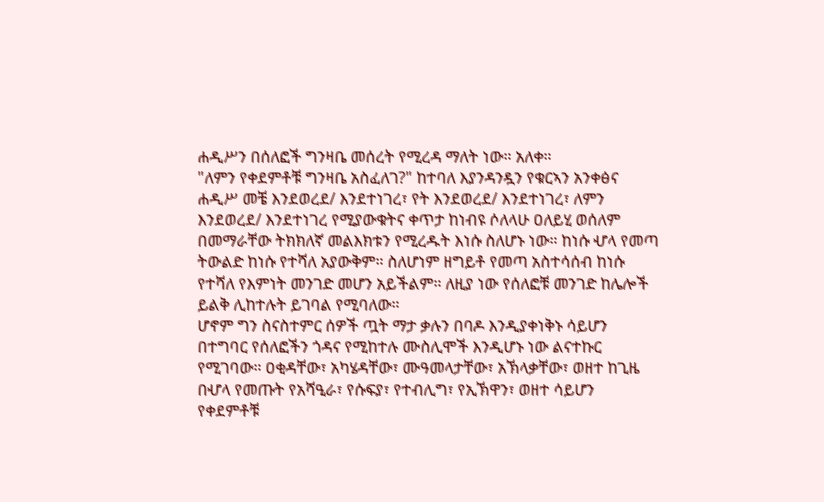ሐዲሥን በሰለፎች ግንዛቤ መሰረት የሚረዳ ማለት ነው። አለቀ።
"ለምን የቀደምቶቹ ግንዛቤ አስፈለገ?" ከተባለ እያንዳንዷን የቁርኣን አንቀፅና ሐዲሥ መቼ እንደወረደ/ እንደተነገረ፣ የት እንደወረደ/ እንደተነገረ፣ ለምን እንደወረደ/ እንደተነገረ የሚያውቁትና ቀጥታ ከነብዩ ሶለላሁ ዐለይሂ ወሰለም በመማራቸው ትክክለኛ መልእክቱን የሚረዱት እነሱ ስለሆኑ ነው። ከነሱ ሇላ የመጣ ትውልድ ከነሱ የተሻለ አያውቅም። ስለሆነም ዘግይቶ የመጣ አስተሳሰብ ከነሱ የተሻለ የእምነት መንገድ መሆን አይችልም። ለዚያ ነው የሰለፎቹ መንገድ ከሌሎች ይልቅ ሊከተሉት ይገባል የሚባለው።
ሆኖም ግን ስናስተምር ሰዎች ጧት ማታ ቃሉን በባዶ እንዲያቀነቅኑ ሳይሆን በተግባር የሰለፎችን ጎዳና የሚከተሉ ሙስሊሞች እንዲሆኑ ነው ልናተኩር የሚገባው። ዐቂዳቸው፣ አካሄዳቸው፣ ሙዓመላታቸው፣ አኽላቃቸው፣ ወዘተ ከጊዜ በሇላ የመጡት የአሻዒራ፣ የሱፍያ፣ የተብሊግ፣ የኢኽዋን፣ ወዘተ ሳይሆን የቀደምቶቹ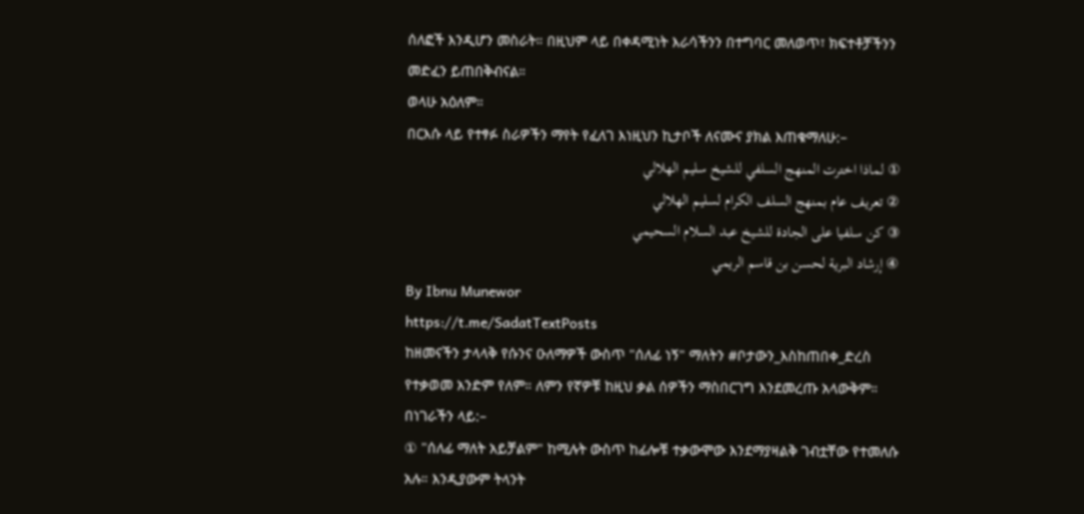ሰለፎች እንዲሆን መስራት። በዚህም ላይ በቀዳሚነት እራሳችንን በተግባር መለወጥ፣ ክፍተቶቻችንን መድፈን ይጠበቅብናል።
ወላሁ አዕለም።
በርእሱ ላይ የተፃፉ ስራዎችን ማየት የፈለገ እነዚህን ኪታቦች ለናሙና ያክል እጠቁማለሁ:–
① لماذا اخترت المنهج السلفي للشيخ سليم الهلالي
② تعريف عام بمنهج السلف الكرام لسليم الهلالي
③ كن سلفيا على الجادة للشيخ عبد السلام السحيمي
④ إرشاد البرية لحسن بن قاسم الريمي
By Ibnu Munewor
https://t.me/SadatTextPosts
ከዘመናችን ታላላቅ የሱንና ዑለማዎች ውስጥ "ሰለፊ ነኝ" ማለትን #ቦታውን_እስከጠበቀ_ድረስ የተቃወመ አንድም የለም። ለምን የኛዎቹ ከዚህ ቃል ሰዎችን ማስበርገግ እንደመረጡ አላውቅም።
በነገራችን ላይ:–
① "ሰለፊ ማለት አይቻልም" ከሚሉት ውስጥ ከፊሎቹ ተቃውሞው እንደማያዛልቅ ገብቷቸው የተመለሱ አሉ። እንዲያውም ትላንት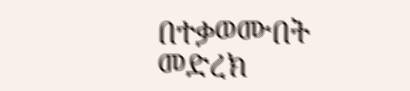በተቃወሙበት መድረክ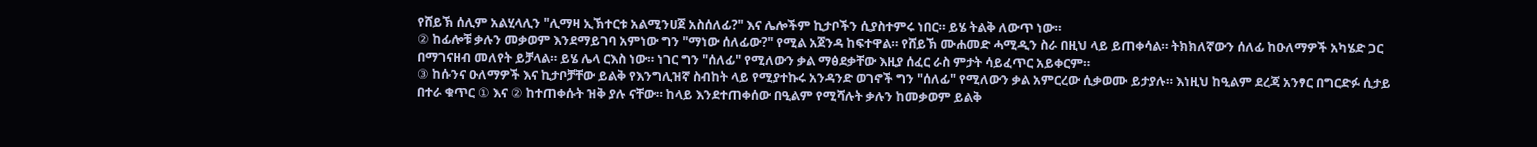የሸይኽ ሰሊም አልሂላሊን "ሊማዛ ኢኽተርቱ አልሚንሀጀ አስሰለፊ?" እና ሌሎችም ኪታቦችን ሲያስተምሩ ነበር። ይሄ ትልቅ ለውጥ ነው።
② ከፊሎቹ ቃሉን መቃወም እንደማይገባ አምነው ግን "ማነው ሰለፊው?" የሚል አጀንዳ ከፍተዋል። የሸይኽ ሙሐመድ ሓሚዲን ስራ በዚህ ላይ ይጠቀሳል። ትክክለኛውን ሰለፊ ከዑለማዎች አካሄድ ጋር በማገናዘብ መለየት ይቻላል። ይሄ ሌላ ርእስ ነው። ነገር ግን "ሰለፊ" የሚለውን ቃል ማፅደቃቸው እዚያ ሰፈር ራስ ምታት ሳይፈጥር አይቀርም።
③ ከሱንና ዑለማዎች እና ኪታቦቻቸው ይልቅ የእንግሊዝኛ ስብከት ላይ የሚያተኩሩ አንዳንድ ወገኖች ግን "ሰለፊ" የሚለውን ቃል አምርረው ሲቃወሙ ይታያሉ። እነዚህ ከዒልም ደረጃ አንፃር በግርድፉ ሲታይ በተራ ቁጥር ① እና ② ከተጠቀሱት ዝቅ ያሉ ናቸው። ከላይ እንደተጠቀሰው በዒልም የሚሻሉት ቃሉን ከመቃወም ይልቅ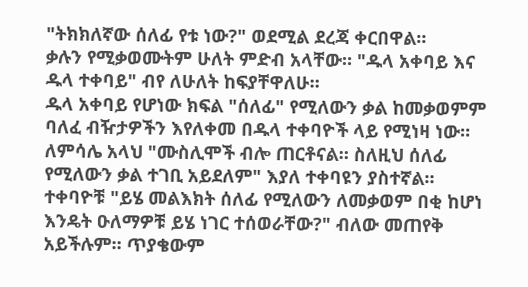"ትክክለኛው ሰለፊ የቱ ነው?" ወደሚል ደረጃ ቀርበዋል።
ቃሉን የሚቃወሙትም ሁለት ምድብ አላቸው። "ዱላ አቀባይ እና ዱላ ተቀባይ" ብየ ለሁለት ከፍያቸዋለሁ።
ዱላ አቀባይ የሆነው ክፍል "ሰለፊ" የሚለውን ቃል ከመቃወምም ባለፈ ብዥታዎችን እየለቀመ በዱላ ተቀባዮች ላይ የሚነዛ ነው። ለምሳሌ አላህ "ሙስሊሞች ብሎ ጠርቶናል። ስለዚህ ሰለፊ የሚለውን ቃል ተገቢ አይደለም" እያለ ተቀባዩን ያስተኛል።
ተቀባዮቹ "ይሄ መልእክት ሰለፊ የሚለውን ለመቃወም በቂ ከሆነ እንዴት ዑለማዎቹ ይሄ ነገር ተሰወራቸው?" ብለው መጠየቅ አይችሉም። ጥያቄውም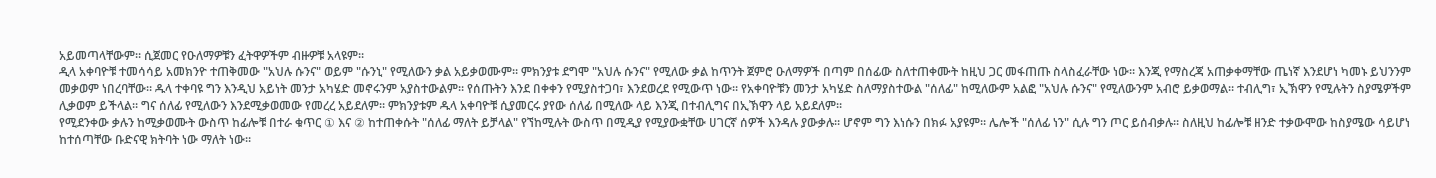አይመጣላቸውም። ሲጀመር የዑለማዎቹን ፈትዋዎችም ብዙዎቹ አላዩም።
ዲላ አቀባዮቹ ተመሳሳይ አመክንዮ ተጠቅመው "አህሉ ሱንና" ወይም "ሱንኒ" የሚለውን ቃል አይቃወሙም። ምክንያቱ ደግሞ "አህሉ ሱንና" የሚለው ቃል ከጥንት ጀምሮ ዑለማዎች በጣም በሰፊው ስለተጠቀሙት ከዚህ ጋር መፋጠጡ ስላስፈራቸው ነው። እንጂ የማስረጃ አጠቃቀማቸው ጤነኛ እንደሆነ ካመኑ ይህንንም መቃወም ነበረባቸው። ዱላ ተቀባዩ ግን እንዲህ አይነት መንታ አካሄድ መኖሩንም አያስተውልም። የሰጡትን እንደ በቀቀን የሚያስተጋባ፣ እንደወረደ የሚውጥ ነው። የአቀባዮቹን መንታ አካሄድ ስለማያስተውል "ሰለፊ" ከሚለውም አልፎ "አህሉ ሱንና" የሚለውንም አብሮ ይቃወማል። ተብሊግ፣ ኢኽዋን የሚሉትን ስያሜዎችም ሊቃወም ይችላል። ግና ሰለፊ የሚለውን እንደሚቃወመው የመረረ አይደለም። ምክንያቱም ዱላ አቀባዮቹ ሲያመርሩ ያየው ሰለፊ በሚለው ላይ እንጂ በተብሊግና በኢኽዋን ላይ አይደለም።
የሚደንቀው ቃሉን ከሚቃወሙት ውስጥ ከፊሎቹ በተራ ቁጥር ① እና ② ከተጠቀሱት "ሰለፊ ማለት ይቻላል" የኘከሚሉት ውስጥ በሚዲያ የሚያውቋቸው ሀገርኛ ሰዎች እንዳሉ ያውቃሉ። ሆኖም ግን እነሱን በክፉ አያዩም። ሌሎች "ሰለፊ ነን" ሲሉ ግን ጦር ይሰብቃሉ። ስለዚህ ከፊሎቹ ዘንድ ተቃውሞው ከስያሜው ሳይሆነ ከተሰጣቸው ቡድናዊ ክትባት ነው ማለት ነው።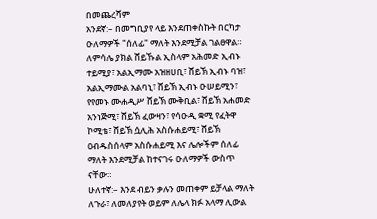በመጨረሻም
አንደኛ:– በመግቢያየ ላይ እንደጠቀስኩት በርካታ ዑለማዎች "ሰለፊ" ማለት እንደሚቻል ገልፀዋል። ለምሳሌ ያክል ሸይኹል ኢስላም አሕመድ ኢብኑ ተይሚያ፣ አልኢማሙ አዝዘሀቢ፣ ሸይኽ ኢብኑ ባዝ፣ አልኢማሙል አልባኒ፣ ሸይኽ ኢብኑ ዑሠይሚን፣ የየመኑ ሙሐዲሥ ሸይኽ ሙቅቢል፣ ሸይኽ አሐመድ አንነጅሚ፣ ሸይኽ ፈውዛን፣ የሳዑዲ ቋሚ የፈትዋ ኮሚቴ፣ ሸይኽ ሷሊሕ አስሱሐይሚ፣ ሸይኽ ዐብዱስሰላም አስሱሐይሚ እና ሌሎችም ሰለፊ ማለት እንደሚቻል ከተናገሩ ዑለማዎች ውስጥ ናቸው።
ሁለተኛ:– እንደ ብይን ቃሉን መጠቀም ይቻላል ማለት ለጉራ፣ ለመለያየት ወይም ለሌላ ክፉ አላማ ሊውል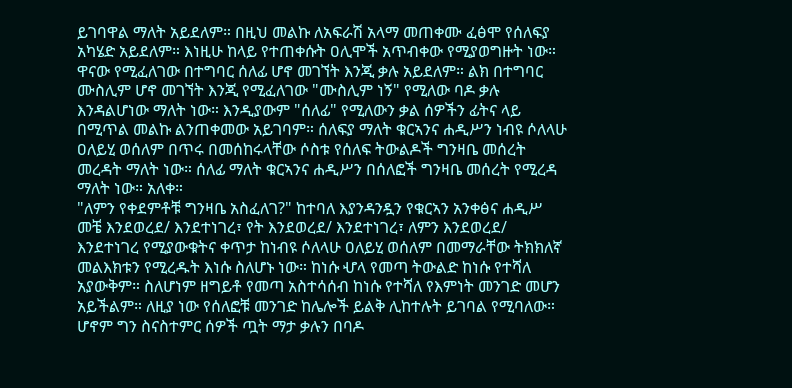ይገባዋል ማለት አይደለም። በዚህ መልኩ ለአፍራሽ አላማ መጠቀሙ ፈፅሞ የሰለፍያ አካሄድ አይደለም። እነዚሁ ከላይ የተጠቀሱት ዐሊሞች አጥብቀው የሚያወግዙት ነው።
ዋናው የሚፈለገው በተግባር ሰለፊ ሆኖ መገኘት እንጂ ቃሉ አይደለም። ልክ በተግባር ሙስሊም ሆኖ መገኘት እንጂ የሚፈለገው "ሙስሊም ነኝ" የሚለው ባዶ ቃሉ እንዳልሆነው ማለት ነው። እንዲያውም "ሰለፊ" የሚለውን ቃል ሰዎችን ፊትና ላይ በሚጥል መልኩ ልንጠቀመው አይገባም። ሰለፍያ ማለት ቁርኣንና ሐዲሥን ነብዩ ሶለላሁ ዐለይሂ ወሰለም በጥሩ በመሰከሩላቸው ሶስቱ የሰለፍ ትውልዶች ግንዛቤ መሰረት መረዳት ማለት ነው። ሰለፊ ማለት ቁርኣንና ሐዲሥን በሰለፎች ግንዛቤ መሰረት የሚረዳ ማለት ነው። አለቀ።
"ለምን የቀደምቶቹ ግንዛቤ አስፈለገ?" ከተባለ እያንዳንዷን የቁርኣን አንቀፅና ሐዲሥ መቼ እንደወረደ/ እንደተነገረ፣ የት እንደወረደ/ እንደተነገረ፣ ለምን እንደወረደ/ እንደተነገረ የሚያውቁትና ቀጥታ ከነብዩ ሶለላሁ ዐለይሂ ወሰለም በመማራቸው ትክክለኛ መልእክቱን የሚረዱት እነሱ ስለሆኑ ነው። ከነሱ ሇላ የመጣ ትውልድ ከነሱ የተሻለ አያውቅም። ስለሆነም ዘግይቶ የመጣ አስተሳሰብ ከነሱ የተሻለ የእምነት መንገድ መሆን አይችልም። ለዚያ ነው የሰለፎቹ መንገድ ከሌሎች ይልቅ ሊከተሉት ይገባል የሚባለው።
ሆኖም ግን ስናስተምር ሰዎች ጧት ማታ ቃሉን በባዶ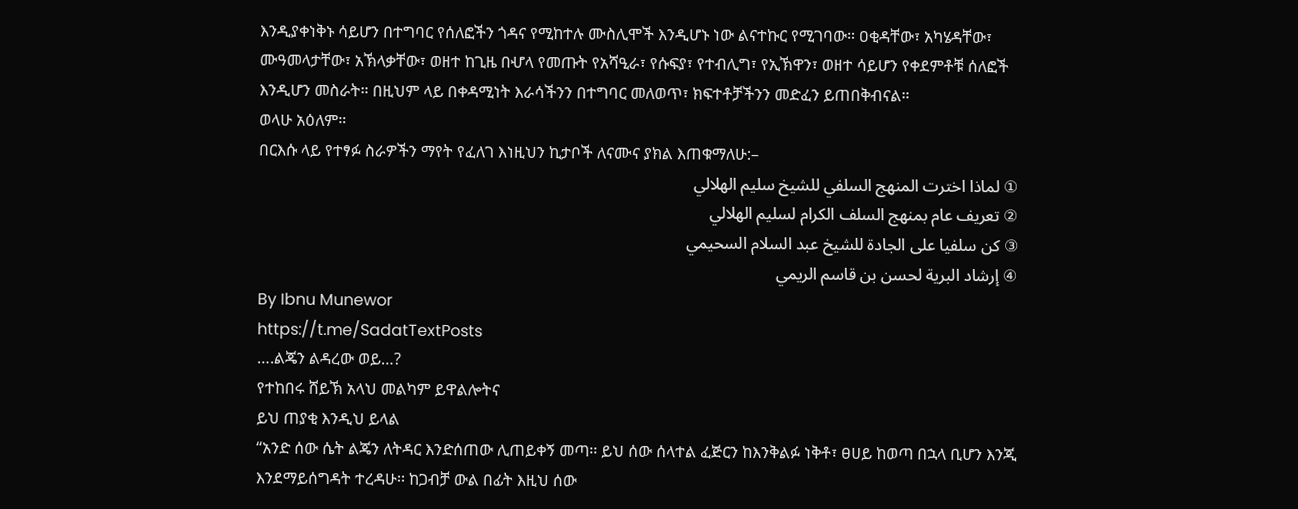እንዲያቀነቅኑ ሳይሆን በተግባር የሰለፎችን ጎዳና የሚከተሉ ሙስሊሞች እንዲሆኑ ነው ልናተኩር የሚገባው። ዐቂዳቸው፣ አካሄዳቸው፣ ሙዓመላታቸው፣ አኽላቃቸው፣ ወዘተ ከጊዜ በሇላ የመጡት የአሻዒራ፣ የሱፍያ፣ የተብሊግ፣ የኢኽዋን፣ ወዘተ ሳይሆን የቀደምቶቹ ሰለፎች እንዲሆን መስራት። በዚህም ላይ በቀዳሚነት እራሳችንን በተግባር መለወጥ፣ ክፍተቶቻችንን መድፈን ይጠበቅብናል።
ወላሁ አዕለም።
በርእሱ ላይ የተፃፉ ስራዎችን ማየት የፈለገ እነዚህን ኪታቦች ለናሙና ያክል እጠቁማለሁ:–
① لماذا اخترت المنهج السلفي للشيخ سليم الهلالي
② تعريف عام بمنهج السلف الكرام لسليم الهلالي
③ كن سلفيا على الجادة للشيخ عبد السلام السحيمي
④ إرشاد البرية لحسن بن قاسم الريمي
By Ibnu Munewor
https://t.me/SadatTextPosts
….ልጄን ልዳረው ወይ…?
የተከበሩ ሸይኽ አላህ መልካም ይዋልሎትና
ይህ ጠያቂ እንዲህ ይላል
“አንድ ሰው ሴት ልጄን ለትዳር እንድሰጠው ሊጠይቀኝ መጣ፡፡ ይህ ሰው ሰላተል ፈጅርን ከእንቅልፉ ነቅቶ፣ ፀሀይ ከወጣ በኋላ ቢሆን እንጂ እንደማይሰግዳት ተረዳሁ፡፡ ከጋብቻ ውል በፊት እዚህ ሰው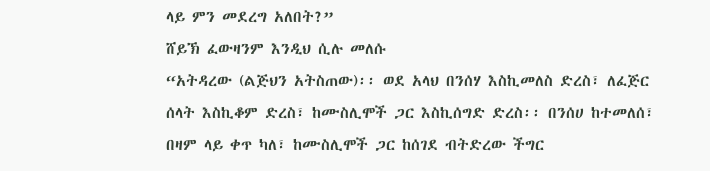ላይ ምን መደረግ አለበት?”
ሸይኽ ፈውዛንም እንዲህ ሲሉ መለሱ
“አትዳረው (ልጅህን አትስጠው)፡፡ ወደ አላህ በንሰሃ እስኪመለስ ድረስ፣ ለፈጅር ሰላት እስኪቆም ድረስ፣ ከሙስሊሞች ጋር እስኪሰግድ ድረስ፡፡ በንሰሀ ከተመለሰ፣ በዛም ላይ ቀጥ ካለ፣ ከሙስሊሞች ጋር ከሰገደ ብትድረው ችግር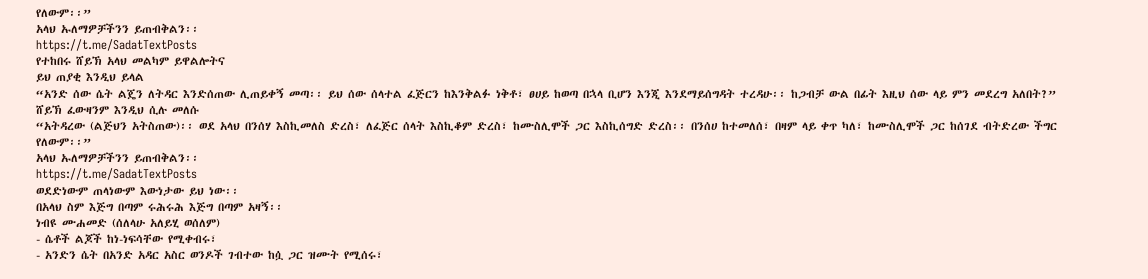የለውም፡፡”
አላህ ኡለማዎቻችንን ይጠብቅልን፡፡
https://t.me/SadatTextPosts
የተከበሩ ሸይኽ አላህ መልካም ይዋልሎትና
ይህ ጠያቂ እንዲህ ይላል
“አንድ ሰው ሴት ልጄን ለትዳር እንድሰጠው ሊጠይቀኝ መጣ፡፡ ይህ ሰው ሰላተል ፈጅርን ከእንቅልፉ ነቅቶ፣ ፀሀይ ከወጣ በኋላ ቢሆን እንጂ እንደማይሰግዳት ተረዳሁ፡፡ ከጋብቻ ውል በፊት እዚህ ሰው ላይ ምን መደረግ አለበት?”
ሸይኽ ፈውዛንም እንዲህ ሲሉ መለሱ
“አትዳረው (ልጅህን አትስጠው)፡፡ ወደ አላህ በንሰሃ እስኪመለስ ድረስ፣ ለፈጅር ሰላት እስኪቆም ድረስ፣ ከሙስሊሞች ጋር እስኪሰግድ ድረስ፡፡ በንሰሀ ከተመለሰ፣ በዛም ላይ ቀጥ ካለ፣ ከሙስሊሞች ጋር ከሰገደ ብትድረው ችግር የለውም፡፡”
አላህ ኡለማዎቻችንን ይጠብቅልን፡፡
https://t.me/SadatTextPosts
ወደድነውም ጠላነውም እውነታው ይህ ነው፡፡
በአላህ ስም እጅግ በጣም ሩሕሩሕ እጅግ በጣም አዛኝ፡፡
ነብዩ ሙሐመድ (ሰለላሁ አለይሂ ወሰለም)
- ሴቶች ልጆች ከነ-ነፍሳቸው የሚቀብሩ፣
- አንድን ሴት በአንድ አዳር አስር ወንዶች ገብተው ከሷ ጋር ዝሙት የሚሰሩ፣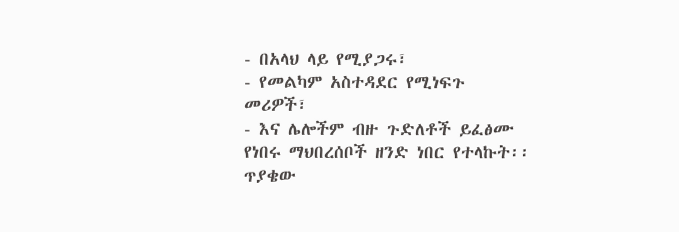- በአላህ ላይ የሚያጋሩ፣
- የመልካም አስተዳደር የሚነፍጉ መሪዎች፣
- እና ሌሎችም ብዙ ጉድለቶች ይፈፅሙ የነበሩ ማህበረሰቦች ዘንድ ነበር የተላኩት፡፡
ጥያቄው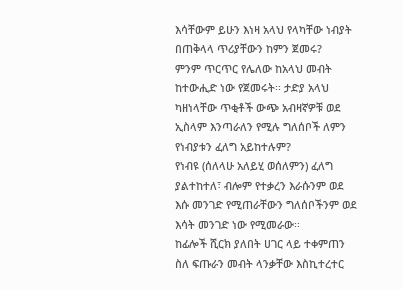እሳቸውም ይሁን እነዛ አላህ የላካቸው ነብያት በጠቅላላ ጥሪያቸውን ከምን ጀመሩ?
ምንም ጥርጥር የሌለው ከአላህ መብት ከተውሒድ ነው የጀመሩት፡፡ ታድያ አላህ ካዘነላቸው ጥቂቶች ውጭ አብዛኛዎቹ ወደ ኢስላም እንጣራለን የሚሉ ግለሰቦች ለምን የነብያቱን ፈለግ አይከተሉም?
የነብዩ (ሰለላሁ አለይሂ ወሰለምን) ፈለግ ያልተከተለ፣ ብሎም የተቃረን እራሱንም ወደ እሱ መንገድ የሚጠራቸውን ግለሰቦችንም ወደ እሳት መንገድ ነው የሚመራው፡፡
ከፊሎች ሺርክ ያለበት ሀገር ላይ ተቀምጠን ስለ ፍጡራን መብት ላንቃቸው እስኪተረተር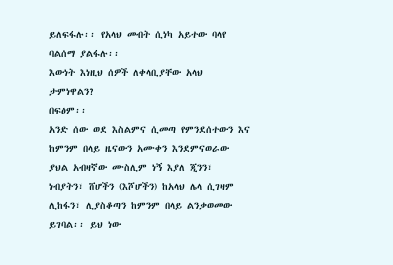ይለፍፋሉ፡፡ የአላህ መብት ሲነካ አይተው ባላየ ባልሰማ ያልፋሉ፡፡
እውነት እነዚህ ሰዎች ለቀላቢያቸው አላህ ታምነዋልን?
በፍፅም፡፡
አንድ ሰው ወደ እስልምና ሲመጣ የምንደሰተውን እና ከምንም በላይ ዜናውን አሙቀን እንደምናወራው ያህል አብዛኛው ሙስሊም ነኝ እያለ ጂንን፣ ነብያትን፣ ሸሆችን (እሾሆችን) ከአላህ ሌላ ሲገዛም ሊከፋን፣ ሊያስቆጣን ከምንም በላይ ልንቃወመው ይገባል፡፡ ይህ ነው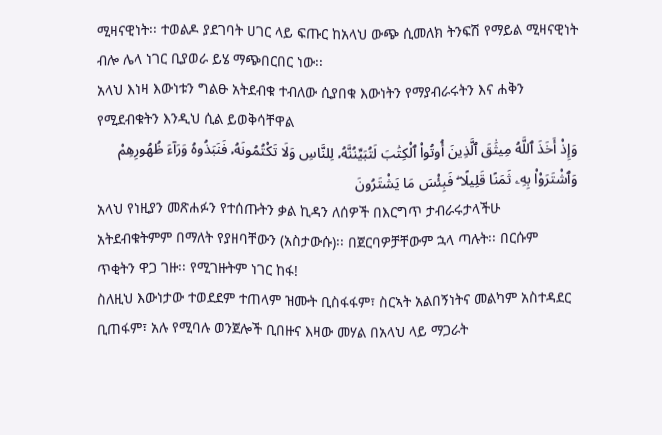ሚዛናዊነት፡፡ ተወልዶ ያደገባት ሀገር ላይ ፍጡር ከአላህ ውጭ ሲመለክ ትንፍሽ የማይል ሚዛናዊነት ብሎ ሌላ ነገር ቢያወራ ይሄ ማጭበርበር ነው፡፡
አላህ እነዛ እውነቱን ግልፁ አትደብቁ ተብለው ሲያበቁ እውነትን የማያብራሩትን እና ሐቅን የሚደብቁትን እንዲህ ሲል ይወቅሳቸዋል
وَإِذْ أَخَذَ ٱللَّهُ مِيثَٰقَ ٱلَّذِينَ أُوتُوا۟ ٱلْكِتَٰبَ لَتُبَيِّنُنَّهُۥ لِلنَّاسِ وَلَا تَكْتُمُونَهُۥ فَنَبَذُوهُ وَرَآءَ ظُهُورِهِمْ وَٱشْتَرَوْا۟ بِهِۦ ثَمَنًا قَلِيلًا ۖ فَبِئْسَ مَا يَشْتَرُونَ
አላህ የነዚያን መጽሐፉን የተሰጡትን ቃል ኪዳን ለሰዎች በእርግጥ ታብራሩታላችሁ አትደብቁትምም በማለት የያዘባቸውን (አስታውሱ)፡፡ በጀርባዎቻቸውም ኋላ ጣሉት፡፡ በርሱም ጥቂትን ዋጋ ገዙ፡፡ የሚገዙትም ነገር ከፋ!
ስለዚህ እውነታው ተወደደም ተጠላም ዝሙት ቢስፋፋም፣ ስርኣት አልበኝነትና መልካም አስተዳደር ቢጠፋም፣ አሉ የሚባሉ ወንጀሎች ቢበዙና እዛው መሃል በአላህ ላይ ማጋራት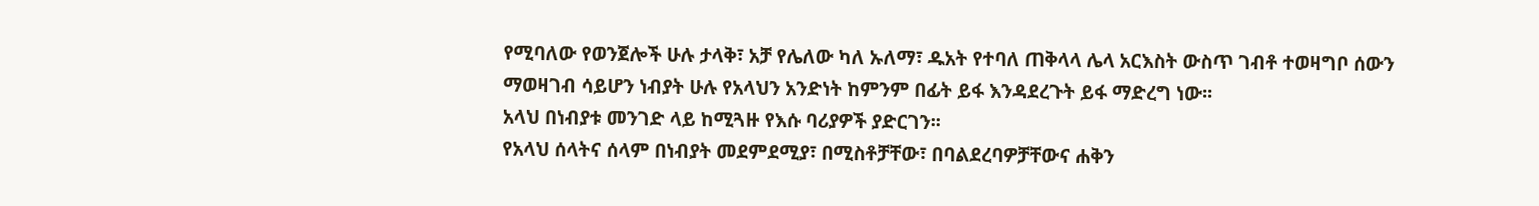የሚባለው የወንጀሎች ሁሉ ታላቅ፣ አቻ የሌለው ካለ ኡለማ፣ ዱአት የተባለ ጠቅላላ ሌላ አርእስት ውስጥ ገብቶ ተወዛግቦ ሰውን ማወዛገብ ሳይሆን ነብያት ሁሉ የአላህን አንድነት ከምንም በፊት ይፋ እንዳደረጉት ይፋ ማድረግ ነው፡፡
አላህ በነብያቱ መንገድ ላይ ከሚጓዙ የእሱ ባሪያዎች ያድርገን፡፡
የአላህ ሰላትና ሰላም በነብያት መደምደሚያ፣ በሚስቶቻቸው፣ በባልደረባዎቻቸውና ሐቅን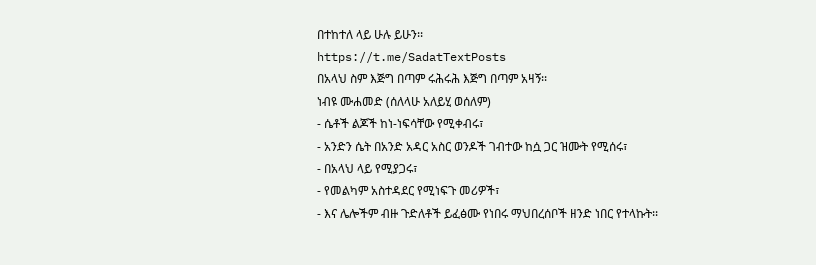በተከተለ ላይ ሁሉ ይሁን፡፡
https://t.me/SadatTextPosts
በአላህ ስም እጅግ በጣም ሩሕሩሕ እጅግ በጣም አዛኝ፡፡
ነብዩ ሙሐመድ (ሰለላሁ አለይሂ ወሰለም)
- ሴቶች ልጆች ከነ-ነፍሳቸው የሚቀብሩ፣
- አንድን ሴት በአንድ አዳር አስር ወንዶች ገብተው ከሷ ጋር ዝሙት የሚሰሩ፣
- በአላህ ላይ የሚያጋሩ፣
- የመልካም አስተዳደር የሚነፍጉ መሪዎች፣
- እና ሌሎችም ብዙ ጉድለቶች ይፈፅሙ የነበሩ ማህበረሰቦች ዘንድ ነበር የተላኩት፡፡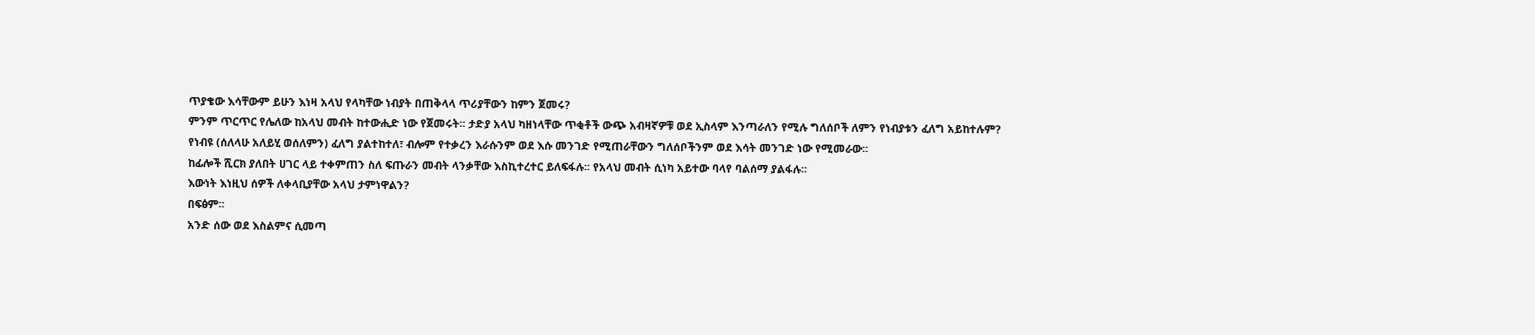ጥያቄው እሳቸውም ይሁን እነዛ አላህ የላካቸው ነብያት በጠቅላላ ጥሪያቸውን ከምን ጀመሩ?
ምንም ጥርጥር የሌለው ከአላህ መብት ከተውሒድ ነው የጀመሩት፡፡ ታድያ አላህ ካዘነላቸው ጥቂቶች ውጭ አብዛኛዎቹ ወደ ኢስላም እንጣራለን የሚሉ ግለሰቦች ለምን የነብያቱን ፈለግ አይከተሉም?
የነብዩ (ሰለላሁ አለይሂ ወሰለምን) ፈለግ ያልተከተለ፣ ብሎም የተቃረን እራሱንም ወደ እሱ መንገድ የሚጠራቸውን ግለሰቦችንም ወደ እሳት መንገድ ነው የሚመራው፡፡
ከፊሎች ሺርክ ያለበት ሀገር ላይ ተቀምጠን ስለ ፍጡራን መብት ላንቃቸው እስኪተረተር ይለፍፋሉ፡፡ የአላህ መብት ሲነካ አይተው ባላየ ባልሰማ ያልፋሉ፡፡
እውነት እነዚህ ሰዎች ለቀላቢያቸው አላህ ታምነዋልን?
በፍፅም፡፡
አንድ ሰው ወደ እስልምና ሲመጣ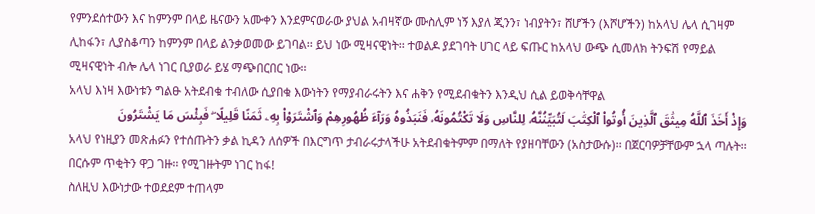የምንደሰተውን እና ከምንም በላይ ዜናውን አሙቀን እንደምናወራው ያህል አብዛኛው ሙስሊም ነኝ እያለ ጂንን፣ ነብያትን፣ ሸሆችን (እሾሆችን) ከአላህ ሌላ ሲገዛም ሊከፋን፣ ሊያስቆጣን ከምንም በላይ ልንቃወመው ይገባል፡፡ ይህ ነው ሚዛናዊነት፡፡ ተወልዶ ያደገባት ሀገር ላይ ፍጡር ከአላህ ውጭ ሲመለክ ትንፍሽ የማይል ሚዛናዊነት ብሎ ሌላ ነገር ቢያወራ ይሄ ማጭበርበር ነው፡፡
አላህ እነዛ እውነቱን ግልፁ አትደብቁ ተብለው ሲያበቁ እውነትን የማያብራሩትን እና ሐቅን የሚደብቁትን እንዲህ ሲል ይወቅሳቸዋል
وَإِذْ أَخَذَ ٱللَّهُ مِيثَٰقَ ٱلَّذِينَ أُوتُوا۟ ٱلْكِتَٰبَ لَتُبَيِّنُنَّهُۥ لِلنَّاسِ وَلَا تَكْتُمُونَهُۥ فَنَبَذُوهُ وَرَآءَ ظُهُورِهِمْ وَٱشْتَرَوْا۟ بِهِۦ ثَمَنًا قَلِيلًا ۖ فَبِئْسَ مَا يَشْتَرُونَ
አላህ የነዚያን መጽሐፉን የተሰጡትን ቃል ኪዳን ለሰዎች በእርግጥ ታብራሩታላችሁ አትደብቁትምም በማለት የያዘባቸውን (አስታውሱ)፡፡ በጀርባዎቻቸውም ኋላ ጣሉት፡፡ በርሱም ጥቂትን ዋጋ ገዙ፡፡ የሚገዙትም ነገር ከፋ!
ስለዚህ እውነታው ተወደደም ተጠላም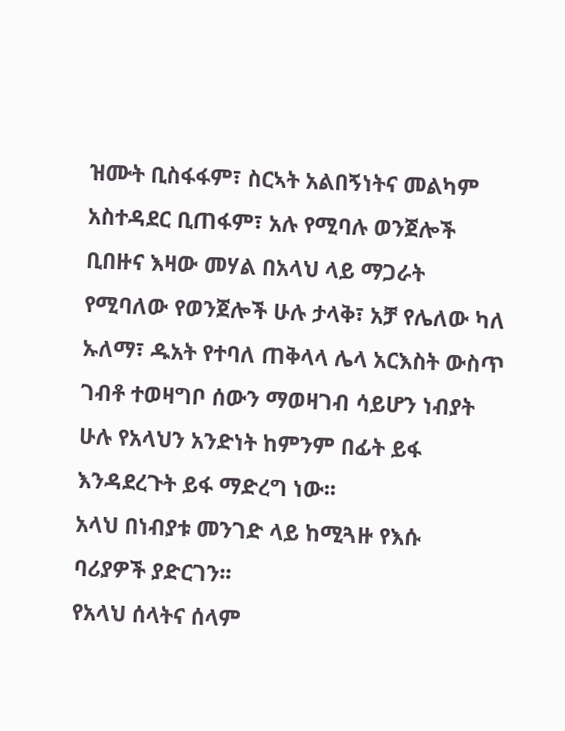ዝሙት ቢስፋፋም፣ ስርኣት አልበኝነትና መልካም አስተዳደር ቢጠፋም፣ አሉ የሚባሉ ወንጀሎች ቢበዙና እዛው መሃል በአላህ ላይ ማጋራት የሚባለው የወንጀሎች ሁሉ ታላቅ፣ አቻ የሌለው ካለ ኡለማ፣ ዱአት የተባለ ጠቅላላ ሌላ አርእስት ውስጥ ገብቶ ተወዛግቦ ሰውን ማወዛገብ ሳይሆን ነብያት ሁሉ የአላህን አንድነት ከምንም በፊት ይፋ እንዳደረጉት ይፋ ማድረግ ነው፡፡
አላህ በነብያቱ መንገድ ላይ ከሚጓዙ የእሱ ባሪያዎች ያድርገን፡፡
የአላህ ሰላትና ሰላም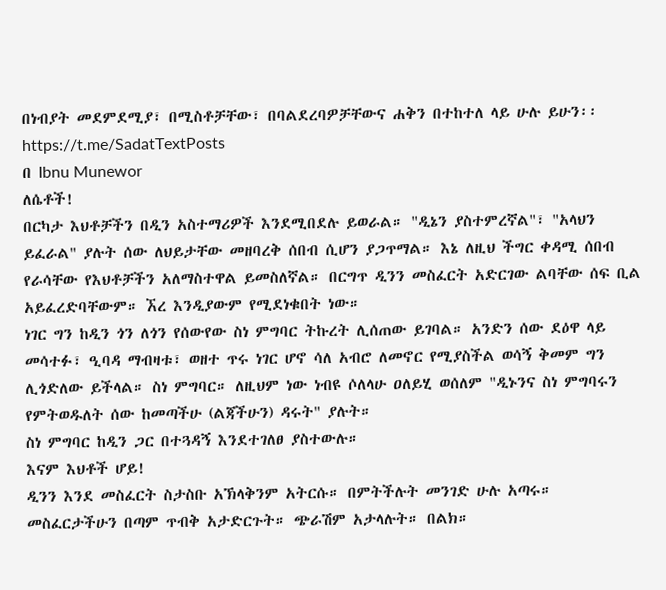በነብያት መደምደሚያ፣ በሚስቶቻቸው፣ በባልደረባዎቻቸውና ሐቅን በተከተለ ላይ ሁሉ ይሁን፡፡
https://t.me/SadatTextPosts
በ Ibnu Munewor
ለሴቶች!
በርካታ እህቶቻችን በዲን አስተማሪዎች እንደሚበደሉ ይወራል። "ዲኔን ያስተምረኛል"፣ "አላህን ይፈራል" ያሉት ሰው ለህይታቸው መዘባረቅ ሰበብ ሲሆን ያጋጥማል። እኔ ለዚህ ችግር ቀዳሚ ሰበብ የራሳቸው የእህቶቻችን አለማስተዋል ይመስለኛል። በርግጥ ዲንን መስፈርት አድርገው ልባቸው ሰፍ ቢል አይፈረድባቸውም። ኧረ እንዲያውም የሚደነቁበት ነው።
ነገር ግን ከዲን ጎን ለጎን የሰውየው ስነ ምግባር ትኩረት ሊሰጠው ይገባል። አንድን ሰው ደዕዋ ላይ መሳተፉ፣ ዒባዳ ማብዛቱ፣ ወዘተ ጥሩ ነገር ሆኖ ሳለ አብሮ ለመኖር የሚያስችል ወሳኝ ቅመም ግን ሊጎድለው ይችላል። ስነ ምግባር። ለዚህም ነው ነብዩ ሶለላሁ ዐለይሂ ወሰለም "ዲኑንና ስነ ምግባሩን የምትወዱለት ሰው ከመጣችሁ (ልጃችሁን) ዳሩት" ያሉት።
ስነ ምግባር ከዲን ጋር በተጓዳኝ እንደተገለፀ ያስተውሉ።
እናም እህቶች ሆይ!
ዲንን እንደ መስፈርት ስታስቡ አኽላቅንም አትርሱ። በምትችሉት መንገድ ሁሉ አጣሩ። መስፈርታችሁን በጣም ጥብቅ አታድርጉት። ጭራሽም አታላሉት። በልክ።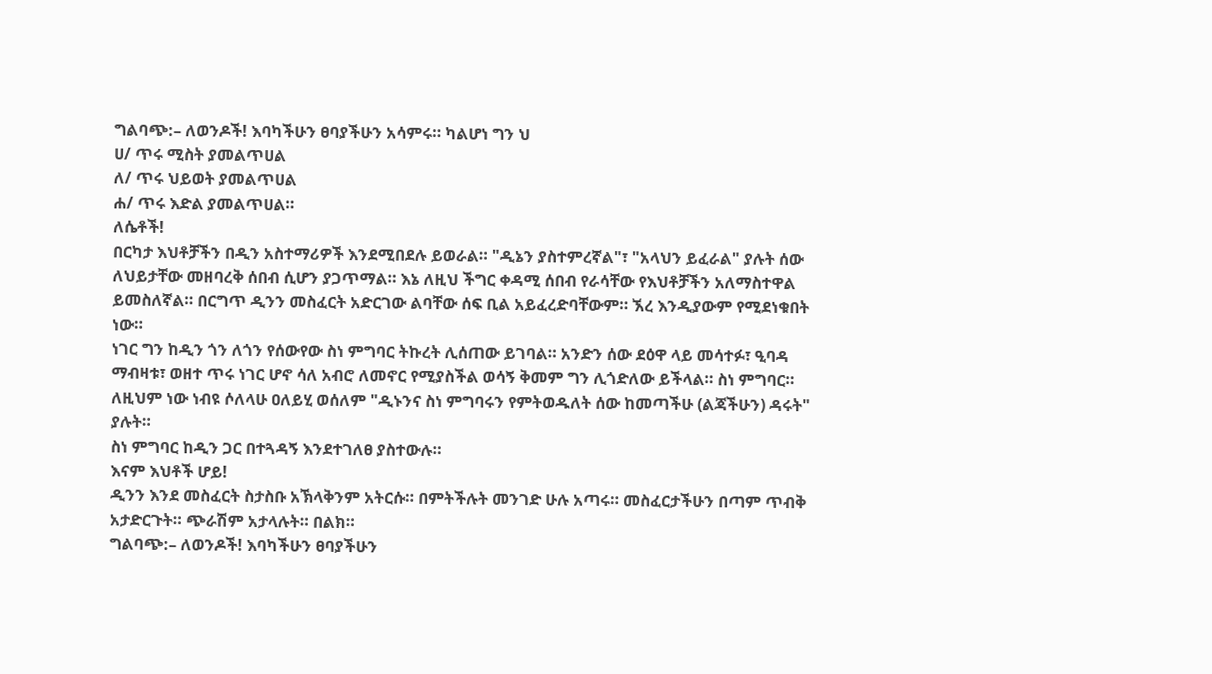ግልባጭ:– ለወንዶች! እባካችሁን ፀባያችሁን አሳምሩ። ካልሆነ ግን ህ
ሀ/ ጥሩ ሚስት ያመልጥሀል
ለ/ ጥሩ ህይወት ያመልጥሀል
ሐ/ ጥሩ እድል ያመልጥሀል።
ለሴቶች!
በርካታ እህቶቻችን በዲን አስተማሪዎች እንደሚበደሉ ይወራል። "ዲኔን ያስተምረኛል"፣ "አላህን ይፈራል" ያሉት ሰው ለህይታቸው መዘባረቅ ሰበብ ሲሆን ያጋጥማል። እኔ ለዚህ ችግር ቀዳሚ ሰበብ የራሳቸው የእህቶቻችን አለማስተዋል ይመስለኛል። በርግጥ ዲንን መስፈርት አድርገው ልባቸው ሰፍ ቢል አይፈረድባቸውም። ኧረ እንዲያውም የሚደነቁበት ነው።
ነገር ግን ከዲን ጎን ለጎን የሰውየው ስነ ምግባር ትኩረት ሊሰጠው ይገባል። አንድን ሰው ደዕዋ ላይ መሳተፉ፣ ዒባዳ ማብዛቱ፣ ወዘተ ጥሩ ነገር ሆኖ ሳለ አብሮ ለመኖር የሚያስችል ወሳኝ ቅመም ግን ሊጎድለው ይችላል። ስነ ምግባር። ለዚህም ነው ነብዩ ሶለላሁ ዐለይሂ ወሰለም "ዲኑንና ስነ ምግባሩን የምትወዱለት ሰው ከመጣችሁ (ልጃችሁን) ዳሩት" ያሉት።
ስነ ምግባር ከዲን ጋር በተጓዳኝ እንደተገለፀ ያስተውሉ።
እናም እህቶች ሆይ!
ዲንን እንደ መስፈርት ስታስቡ አኽላቅንም አትርሱ። በምትችሉት መንገድ ሁሉ አጣሩ። መስፈርታችሁን በጣም ጥብቅ አታድርጉት። ጭራሽም አታላሉት። በልክ።
ግልባጭ:– ለወንዶች! እባካችሁን ፀባያችሁን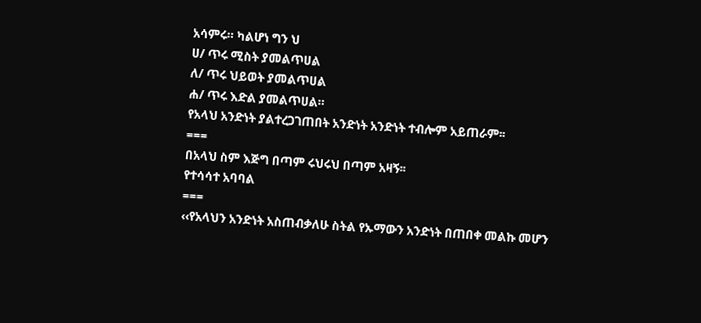አሳምሩ። ካልሆነ ግን ህ
ሀ/ ጥሩ ሚስት ያመልጥሀል
ለ/ ጥሩ ህይወት ያመልጥሀል
ሐ/ ጥሩ እድል ያመልጥሀል።
የአላህ አንድነት ያልተረጋገጠበት አንድነት አንድነት ተብሎም አይጠራም፡፡
===
በአላህ ስም እጅግ በጣም ሩህሩህ በጣም አዛኝ፡፡
የተሳሳተ አባባል
===
‹‹የአላህን አንድነት አስጠብቃለሁ ስትል የኡማውን አንድነት በጠበቀ መልኩ መሆን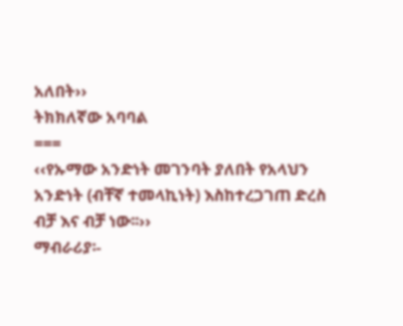አለበት››
ትክክለኛው አባባል
===
‹‹የኡማው አንድነት መገንባት ያለበት የአላህን አንድነት (ብቸኛ ተመላኪነት) እስከተረጋገጠ ድረስ ብቻ እና ብቻ ነው፡፡››
ማብራሪያ፡-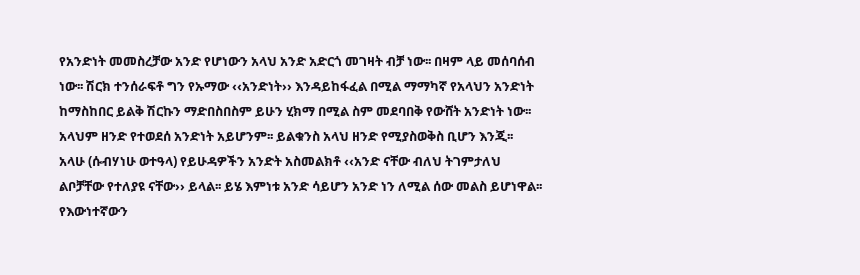የአንድነት መመስረቻው አንድ የሆነውን አላህ አንድ አድርጎ መገዛት ብቻ ነው፡፡ በዛም ላይ መሰባሰብ ነው፡፡ ሽርክ ተንሰራፍቶ ግን የኡማው ‹‹አንድነት›› እንዳይከፋፈል በሚል ማማካኛ የአላህን አንድነት ከማስከበር ይልቅ ሽርኩን ማድበስበስም ይሁን ሂክማ በሚል ስም መደባበቅ የውሸት አንድነት ነው፡፡ አላህም ዘንድ የተወደሰ አንድነት አይሆንም፡፡ ይልቁንስ አላህ ዘንድ የሚያስወቅስ ቢሆን እንጂ፡፡
አላሁ (ሱብሃነሁ ወተዓላ) የይሁዳዎችን አንድት አስመልክቶ ‹‹አንድ ናቸው ብለህ ትገምታለህ ልቦቻቸው የተለያዩ ናቸው›› ይላል፡፡ ይሄ እምነቱ አንድ ሳይሆን አንድ ነን ለሚል ሰው መልስ ይሆነዋል፡፡
የእውነተኛውን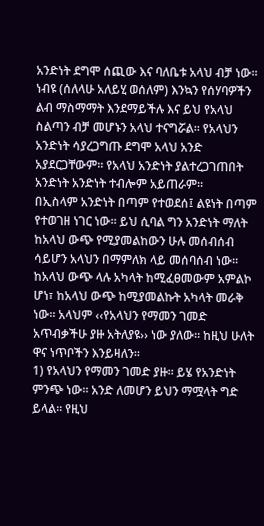አንድነት ደግሞ ሰጪው እና ባለቤቱ አላህ ብቻ ነው፡፡ ነብዩ (ሰለላሁ አለይሂ ወሰለም) እንኳን የሰሃባዎችን ልብ ማስማማት እንደማይችሉ እና ይህ የአላህ ስልጣን ብቻ መሆኑን አላህ ተናግሯል፡፡ የአላህን አንድነት ሳያረጋግጡ ደግሞ አላህ አንድ አያደርጋቸውም፡፡ የአላህ አንድነት ያልተረጋገጠበት አንድነት አንድነት ተብሎም አይጠራም፡፡
በኢስላም አንድነት በጣም የተወደሰ፤ ልዩነት በጣም የተወገዘ ነገር ነው፡፡ ይህ ሲባል ግን አንድነት ማለት ከአላህ ውጭ የሚያመልከውን ሁሉ መሰብሰብ ሳይሆን አላህን በማምለክ ላይ መሰባሰብ ነው፡፡ ከአላህ ውጭ ላሉ አካላት ከሚፈፀመውም አምልኮ ሆነ፣ ከአላህ ውጭ ከሚያመልኩት አካላት መራቅ ነው፡፡ አላህም ‹‹የአላህን የማመን ገመድ አጥብቃችሁ ያዙ አትለያዩ›› ነው ያለው፡፡ ከዚህ ሁለት ዋና ነጥቦችን እንይዛለን፡፡
1) የአላህን የማመን ገመድ ያዙ፡፡ ይሄ የአንድነት ምንጭ ነው፡፡ አንድ ለመሆን ይህን ማሟላት ግድ ይላል፡፡ የዚህ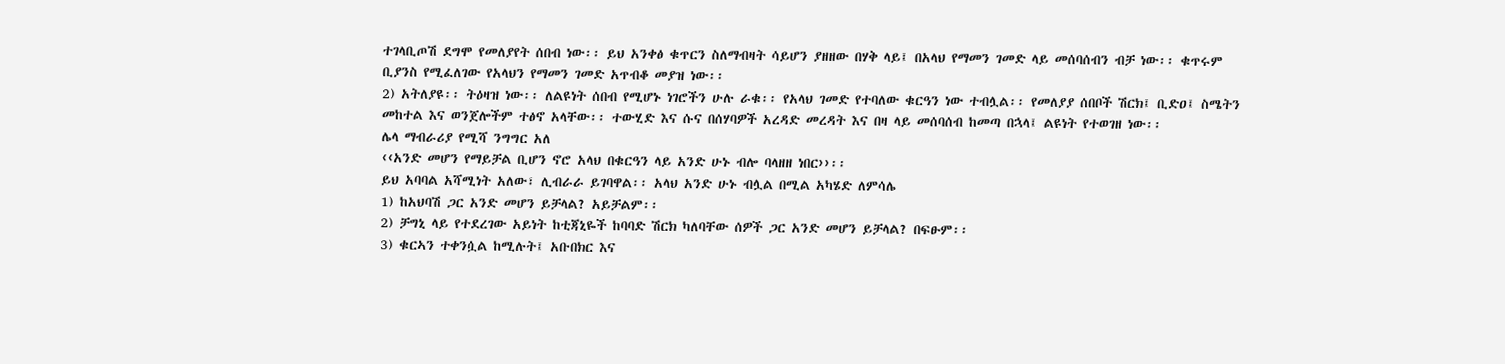ተገላቢጦሽ ደግሞ የመለያየት ሰበብ ነው፡፡ ይህ አንቀፅ ቁጥርን ስለማብዛት ሳይሆን ያዘዘው በሃቅ ላይ፤ በአላህ የማመን ገመድ ላይ መሰባሰብን ብቻ ነው፡፡ ቁጥሩም ቢያንስ የሚፈለገው የአላህን የማመን ገመድ አጥብቆ መያዝ ነው፡፡
2) አትለያዩ፡፡ ትዕዛዝ ነው፡፡ ለልዩነት ሰበብ የሚሆኑ ነገሮችን ሁሉ ራቁ፡፡ የአላህ ገመድ የተባለው ቁርዓን ነው ተብሏል፡፡ የመለያያ ሰበቦች ሽርክ፤ ቢድዐ፤ ስሜትን መከተል እና ወንጀሎችም ተፅኖ አላቸው፡፡ ተውሂድ እና ሱና በሰሃባዎች አረዳድ መረዳት እና በዛ ላይ መሰባሰብ ከመጣ በኋላ፤ ልዩነት የተወገዘ ነው፡፡
ሌላ ማብራሪያ የሚሻ ንግግር አለ
‹‹አንድ መሆን የማይቻል ቢሆን ኖሮ አላህ በቁርዓን ላይ አንድ ሁኑ ብሎ ባላዘዘ ነበር››፡፡
ይህ አባባል አሻሚነት አለው፣ ሊብራራ ይገባዋል፡፡ አላህ አንድ ሁኑ ብሏል በሚል አካሄድ ለምሳሌ
1) ከአህባሽ ጋር አንድ መሆን ይቻላል? አይቻልም፡፡
2) ቻግኒ ላይ የተደረገው አይነት ከቲጃኒዬች ከባባድ ሽርክ ካለባቸው ሰዎች ጋር አንድ መሆን ይቻላል? በፍፁም፡፡
3) ቁርኣን ተቀንሷል ከሚሉት፤ አቡበክር እና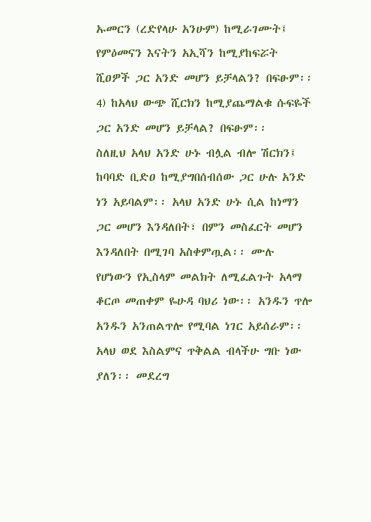ኡመርን (ረድየላሁ አንሁም) ከሚራገሙት፤ የምዕመናን እናትን አኢሻን ከሚያከፍሯት ሺዐዎች ጋር አንድ መሆን ይቻላልን? በፍፁም፡፡
4) ከአላህ ውጭ ሺርክን ከሚያጨማልቁ ሱፍዬች ጋር አንድ መሆን ይቻላል? በፍፁም፡፡
ስለዚህ አላህ አንድ ሁኑ ብሏል ብሎ ሽርክን፤ ከባባድ ቢድዐ ከሚያግበሰብሰው ጋር ሁሉ አንድ ነን አይባልም፡፡ አላህ አንድ ሁኑ ሲል ከነማን ጋር መሆን እንዳለበት፣ በምን መስፈርት መሆን እንዳለበት በሚገባ አስቀምጧል፡፡ ሙሉ የሆነውን የኢስላም መልክት ለሚፈልጉት አላማ ቆርጦ መጠቀም ዬሁዳ ባህሪ ነው፡፡ አንዱን ጥሎ አንዱን አንጠልጥሎ የሚባል ነገር አይሰራም፡፡ አላህ ወደ እስልምና ጥቅልል ብላችሁ ግቡ ነው ያለን፡፡ መደረግ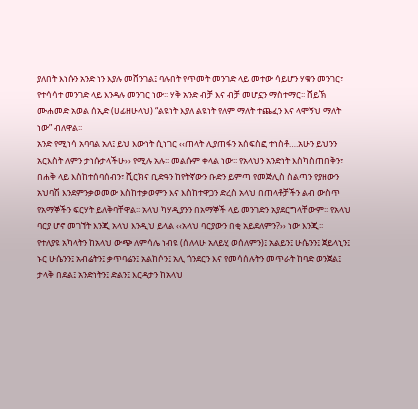ያለበት እነሱን አንድ ነን እያሉ መሸንገል፤ ባሉበት የጥመት መንገድ ላይ መተው ሳይሆን ሃቁን መንገር፣ የተሳሳተ መንገድ ላይ እንዳሉ መንገር ነው፡፡ ሃቅ አንድ ብቻ እና ብቻ መሆኗን ማስተማር፡፡ ሸይኽ ሙሐመድ አወል ሰኢድ (ሀፊዘሁላህ) “ልዩነት እያለ ልዩነት የለም ማለት ተጨፈን እና ላሞኝህ ማለት ነው” ብለዋል፡፡
አንድ የሚነሳ አባባል አለ፤ ይህ እውነት ሲነገር ‹‹ጠላት ሊያጠፋን አሰፍስፎ ተነስቶ….አሁን ይህንን አርእስት ለምን ታነሱታላችሁ›› የሚሉ አሉ፡፡ መልሱም ቀላል ነው፡፡ የአላህን አንድነት እስካስጠበቅን፣ በሐቅ ላይ እስከተሰባሰብን፣ ሺርክና ቢድዓን ከየትኛውን ቡድን ይምጣ የመጅሊስ ስልጣን የያዘውን አህባሽ እንደምንቃወመው እስከተቃወምን እና እስከተዋጋን ድረስ አላህ በጠላቶቻችን ልብ ውስጥ የአማኞችን ፍርሃት ይለቅባቸዋል፡፡ አላህ ካሃዲያንን በአማኞች ላይ መንገድን አያደርግላቸውም፡፡ የአላህ ባርያ ሆኖ መገኘት እንጂ አላህ እንዲህ ይላል ‹‹አላህ ባርያውን በቂ አይደለምን?›› ነው እንጂ፡፡
የተለያዩ አካላትን ከአላህ ውጭ ለምሳሌ ነብዩ (ሰለላሁ አለይሂ ወሰለምን)፤ አልይን፤ ሁሴንን፤ ጀይላኒን፤ ኑር ሁሴንን፤ አብሬትን፤ ቃጥባሬን፤ አልከሶን፤ አሊ ጎንደርን እና የመሳሰሉትን መጥራት ከባድ ወንጀል፤ ታላቅ በደል፤ አንድነትን፤ ድልን፤ እርዳታን ከአላህ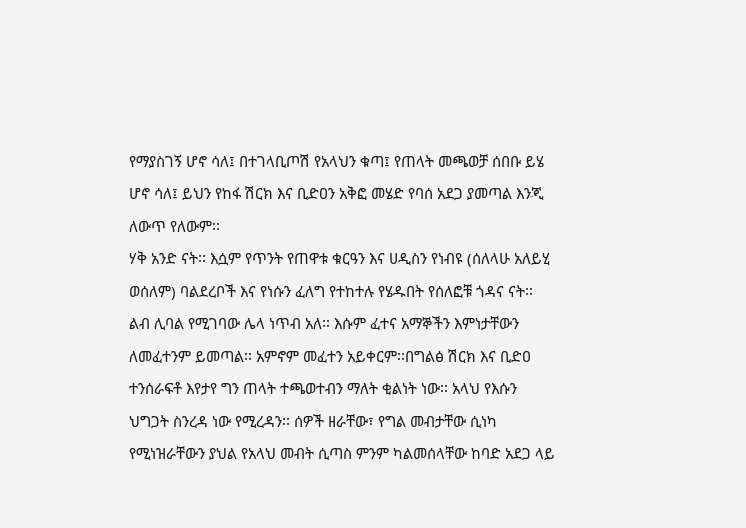የማያስገኝ ሆኖ ሳለ፤ በተገላቢጦሽ የአላህን ቁጣ፤ የጠላት መጫወቻ ሰበቡ ይሄ ሆኖ ሳለ፤ ይህን የከፋ ሽርክ እና ቢድዐን አቅፎ መሄድ የባሰ አደጋ ያመጣል እንጂ ለውጥ የለውም፡፡
ሃቅ አንድ ናት፡፡ እሷም የጥንት የጠዋቱ ቁርዓን እና ሀዲስን የነብዩ (ሰለላሁ አለይሂ ወሰለም) ባልደረቦች እና የነሱን ፈለግ የተከተሉ የሄዱበት የሰለፎቹ ጎዳና ናት፡፡
ልብ ሊባል የሚገባው ሌላ ነጥብ አለ፡፡ እሱም ፈተና አማኞችን እምነታቸውን ለመፈተንም ይመጣል፡፡ አምኖም መፈተን አይቀርም፡፡በግልፅ ሽርክ እና ቢድዐ ተንሰራፍቶ እየታየ ግን ጠላት ተጫወተብን ማለት ቂልነት ነው፡፡ አላህ የእሱን ህግጋት ስንረዳ ነው የሚረዳን፡፡ ሰዎች ዘራቸው፣ የግል መብታቸው ሲነካ የሚነዝራቸውን ያህል የአላህ መብት ሲጣስ ምንም ካልመሰላቸው ከባድ አደጋ ላይ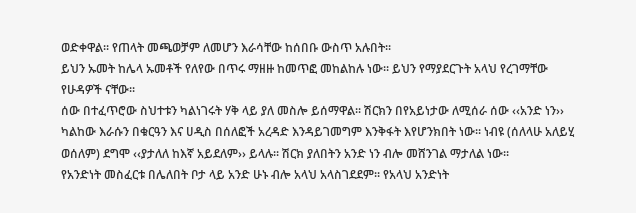ወድቀዋል፡፡ የጠላት መጫወቻም ለመሆን እራሳቸው ከሰበቡ ውስጥ አሉበት፡፡
ይህን ኡመት ከሌላ ኡመቶች የለየው በጥሩ ማዘዙ ከመጥፎ መከልከሉ ነው፡፡ ይህን የማያደርጉት አላህ የረገማቸው የሁዳዎች ናቸው፡፡
ሰው በተፈጥሮው ስህተቱን ካልነገሩት ሃቅ ላይ ያለ መስሎ ይሰማዋል፡፡ ሽርክን በየአይነታው ለሚሰራ ሰው ‹‹አንድ ነን›› ካልከው እራሱን በቁርዓን እና ሀዲስ በሰለፎች አረዳድ እንዳይገመግም እንቅፋት እየሆንክበት ነው፡፡ ነብዩ (ሰለላሁ አለይሂ ወሰለም) ደግሞ ‹‹ያታለለ ከእኛ አይደለም›› ይላሉ፡፡ ሽርክ ያለበትን አንድ ነን ብሎ መሸንገል ማታለል ነው፡፡
የአንድነት መስፈርቱ በሌለበት ቦታ ላይ አንድ ሁኑ ብሎ አላህ አላስገደደም፡፡ የአላህ አንድነት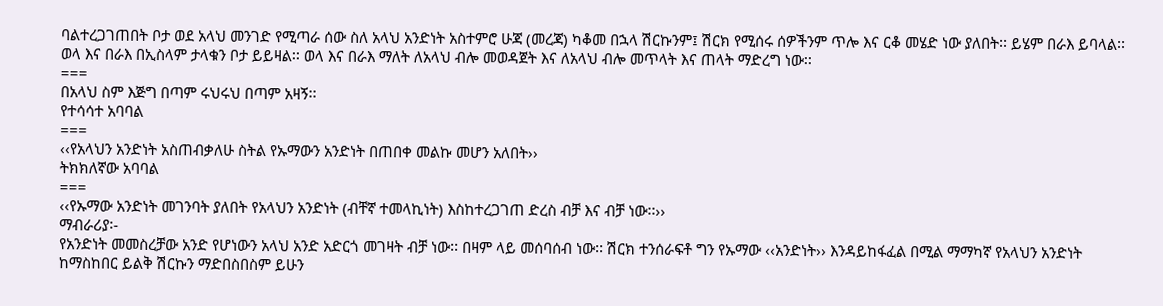ባልተረጋገጠበት ቦታ ወደ አላህ መንገድ የሚጣራ ሰው ስለ አላህ አንድነት አስተምሮ ሁጃ (መረጃ) ካቆመ በኋላ ሽርኩንም፤ ሽርክ የሚሰሩ ሰዎችንም ጥሎ እና ርቆ መሄድ ነው ያለበት፡፡ ይሄም በራእ ይባላል፡፡ ወላ እና በራእ በኢስላም ታላቁን ቦታ ይይዛል፡፡ ወላ እና በራእ ማለት ለአላህ ብሎ መወዳጀት እና ለአላህ ብሎ መጥላት እና ጠላት ማድረግ ነው፡፡
===
በአላህ ስም እጅግ በጣም ሩህሩህ በጣም አዛኝ፡፡
የተሳሳተ አባባል
===
‹‹የአላህን አንድነት አስጠብቃለሁ ስትል የኡማውን አንድነት በጠበቀ መልኩ መሆን አለበት››
ትክክለኛው አባባል
===
‹‹የኡማው አንድነት መገንባት ያለበት የአላህን አንድነት (ብቸኛ ተመላኪነት) እስከተረጋገጠ ድረስ ብቻ እና ብቻ ነው፡፡››
ማብራሪያ፡-
የአንድነት መመስረቻው አንድ የሆነውን አላህ አንድ አድርጎ መገዛት ብቻ ነው፡፡ በዛም ላይ መሰባሰብ ነው፡፡ ሽርክ ተንሰራፍቶ ግን የኡማው ‹‹አንድነት›› እንዳይከፋፈል በሚል ማማካኛ የአላህን አንድነት ከማስከበር ይልቅ ሽርኩን ማድበስበስም ይሁን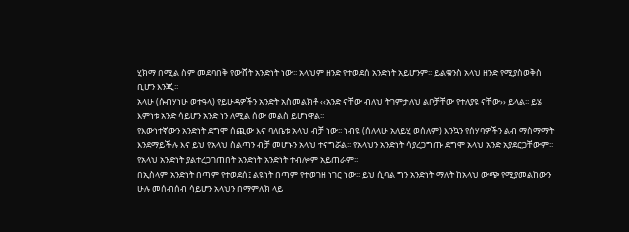ሂክማ በሚል ስም መደባበቅ የውሸት አንድነት ነው፡፡ አላህም ዘንድ የተወደሰ አንድነት አይሆንም፡፡ ይልቁንስ አላህ ዘንድ የሚያስወቅስ ቢሆን እንጂ፡፡
አላሁ (ሱብሃነሁ ወተዓላ) የይሁዳዎችን አንድት አስመልክቶ ‹‹አንድ ናቸው ብለህ ትገምታለህ ልቦቻቸው የተለያዩ ናቸው›› ይላል፡፡ ይሄ እምነቱ አንድ ሳይሆን አንድ ነን ለሚል ሰው መልስ ይሆነዋል፡፡
የእውነተኛውን አንድነት ደግሞ ሰጪው እና ባለቤቱ አላህ ብቻ ነው፡፡ ነብዩ (ሰለላሁ አለይሂ ወሰለም) እንኳን የሰሃባዎችን ልብ ማስማማት እንደማይችሉ እና ይህ የአላህ ስልጣን ብቻ መሆኑን አላህ ተናግሯል፡፡ የአላህን አንድነት ሳያረጋግጡ ደግሞ አላህ አንድ አያደርጋቸውም፡፡ የአላህ አንድነት ያልተረጋገጠበት አንድነት አንድነት ተብሎም አይጠራም፡፡
በኢስላም አንድነት በጣም የተወደሰ፤ ልዩነት በጣም የተወገዘ ነገር ነው፡፡ ይህ ሲባል ግን አንድነት ማለት ከአላህ ውጭ የሚያመልከውን ሁሉ መሰብሰብ ሳይሆን አላህን በማምለክ ላይ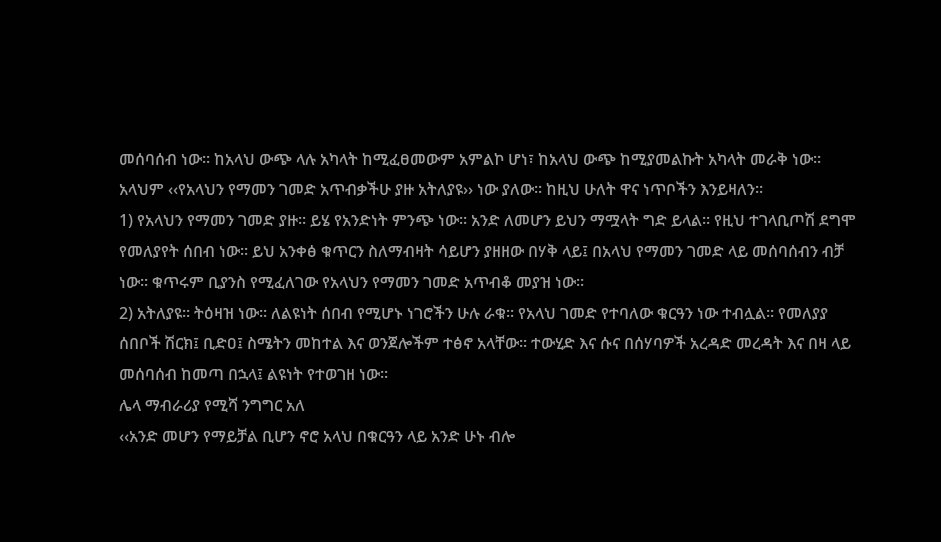መሰባሰብ ነው፡፡ ከአላህ ውጭ ላሉ አካላት ከሚፈፀመውም አምልኮ ሆነ፣ ከአላህ ውጭ ከሚያመልኩት አካላት መራቅ ነው፡፡ አላህም ‹‹የአላህን የማመን ገመድ አጥብቃችሁ ያዙ አትለያዩ›› ነው ያለው፡፡ ከዚህ ሁለት ዋና ነጥቦችን እንይዛለን፡፡
1) የአላህን የማመን ገመድ ያዙ፡፡ ይሄ የአንድነት ምንጭ ነው፡፡ አንድ ለመሆን ይህን ማሟላት ግድ ይላል፡፡ የዚህ ተገላቢጦሽ ደግሞ የመለያየት ሰበብ ነው፡፡ ይህ አንቀፅ ቁጥርን ስለማብዛት ሳይሆን ያዘዘው በሃቅ ላይ፤ በአላህ የማመን ገመድ ላይ መሰባሰብን ብቻ ነው፡፡ ቁጥሩም ቢያንስ የሚፈለገው የአላህን የማመን ገመድ አጥብቆ መያዝ ነው፡፡
2) አትለያዩ፡፡ ትዕዛዝ ነው፡፡ ለልዩነት ሰበብ የሚሆኑ ነገሮችን ሁሉ ራቁ፡፡ የአላህ ገመድ የተባለው ቁርዓን ነው ተብሏል፡፡ የመለያያ ሰበቦች ሽርክ፤ ቢድዐ፤ ስሜትን መከተል እና ወንጀሎችም ተፅኖ አላቸው፡፡ ተውሂድ እና ሱና በሰሃባዎች አረዳድ መረዳት እና በዛ ላይ መሰባሰብ ከመጣ በኋላ፤ ልዩነት የተወገዘ ነው፡፡
ሌላ ማብራሪያ የሚሻ ንግግር አለ
‹‹አንድ መሆን የማይቻል ቢሆን ኖሮ አላህ በቁርዓን ላይ አንድ ሁኑ ብሎ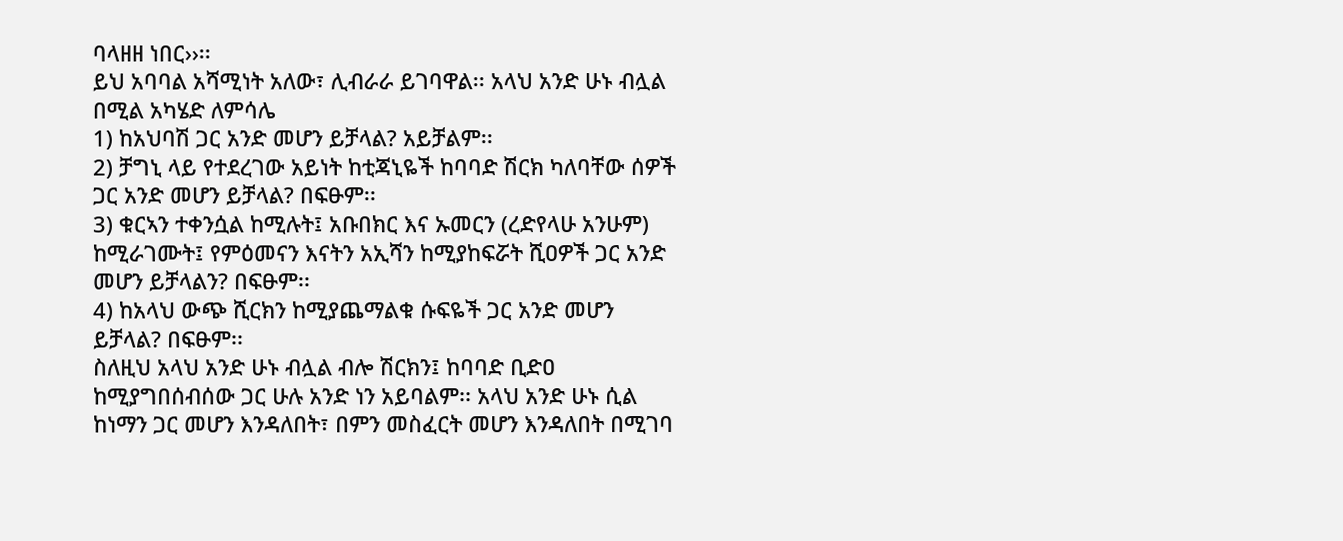ባላዘዘ ነበር››፡፡
ይህ አባባል አሻሚነት አለው፣ ሊብራራ ይገባዋል፡፡ አላህ አንድ ሁኑ ብሏል በሚል አካሄድ ለምሳሌ
1) ከአህባሽ ጋር አንድ መሆን ይቻላል? አይቻልም፡፡
2) ቻግኒ ላይ የተደረገው አይነት ከቲጃኒዬች ከባባድ ሽርክ ካለባቸው ሰዎች ጋር አንድ መሆን ይቻላል? በፍፁም፡፡
3) ቁርኣን ተቀንሷል ከሚሉት፤ አቡበክር እና ኡመርን (ረድየላሁ አንሁም) ከሚራገሙት፤ የምዕመናን እናትን አኢሻን ከሚያከፍሯት ሺዐዎች ጋር አንድ መሆን ይቻላልን? በፍፁም፡፡
4) ከአላህ ውጭ ሺርክን ከሚያጨማልቁ ሱፍዬች ጋር አንድ መሆን ይቻላል? በፍፁም፡፡
ስለዚህ አላህ አንድ ሁኑ ብሏል ብሎ ሽርክን፤ ከባባድ ቢድዐ ከሚያግበሰብሰው ጋር ሁሉ አንድ ነን አይባልም፡፡ አላህ አንድ ሁኑ ሲል ከነማን ጋር መሆን እንዳለበት፣ በምን መስፈርት መሆን እንዳለበት በሚገባ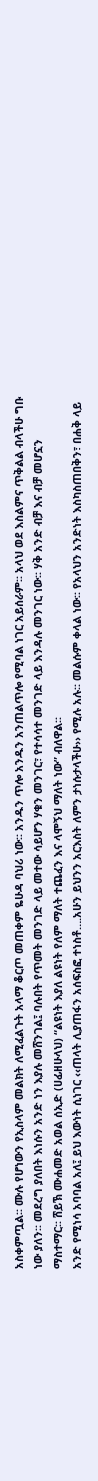አስቀምጧል፡፡ ሙሉ የሆነውን የኢስላም መልክት ለሚፈልጉት አላማ ቆርጦ መጠቀም ዬሁዳ ባህሪ ነው፡፡ አንዱን ጥሎ አንዱን አንጠልጥሎ የሚባል ነገር አይሰራም፡፡ አላህ ወደ እስልምና ጥቅልል ብላችሁ ግቡ ነው ያለን፡፡ መደረግ ያለበት እነሱን አንድ ነን እያሉ መሸንገል፤ ባሉበት የጥመት መንገድ ላይ መተው ሳይሆን ሃቁን መንገር፣ የተሳሳተ መንገድ ላይ እንዳሉ መንገር ነው፡፡ ሃቅ አንድ ብቻ እና ብቻ መሆኗን ማስተማር፡፡ ሸይኽ ሙሐመድ አወል ሰኢድ (ሀፊዘሁላህ) “ልዩነት እያለ ልዩነት የለም ማለት ተጨፈን እና ላሞኝህ ማለት ነው” ብለዋል፡፡
አንድ የሚነሳ አባባል አለ፤ ይህ እውነት ሲነገር ‹‹ጠላት ሊያጠፋን አሰፍስፎ ተነስቶ….አሁን ይህንን አርእስት ለምን ታነሱታላችሁ›› የሚሉ አሉ፡፡ መልሱም ቀላል ነው፡፡ የአላህን አንድነት እስካስጠበቅን፣ በሐቅ ላይ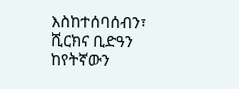እስከተሰባሰብን፣ ሺርክና ቢድዓን ከየትኛውን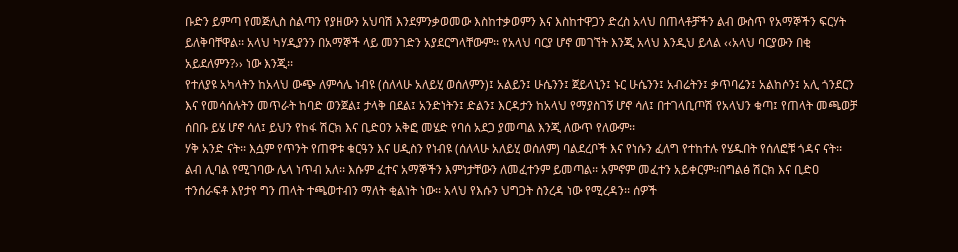ቡድን ይምጣ የመጅሊስ ስልጣን የያዘውን አህባሽ እንደምንቃወመው እስከተቃወምን እና እስከተዋጋን ድረስ አላህ በጠላቶቻችን ልብ ውስጥ የአማኞችን ፍርሃት ይለቅባቸዋል፡፡ አላህ ካሃዲያንን በአማኞች ላይ መንገድን አያደርግላቸውም፡፡ የአላህ ባርያ ሆኖ መገኘት እንጂ አላህ እንዲህ ይላል ‹‹አላህ ባርያውን በቂ አይደለምን?›› ነው እንጂ፡፡
የተለያዩ አካላትን ከአላህ ውጭ ለምሳሌ ነብዩ (ሰለላሁ አለይሂ ወሰለምን)፤ አልይን፤ ሁሴንን፤ ጀይላኒን፤ ኑር ሁሴንን፤ አብሬትን፤ ቃጥባሬን፤ አልከሶን፤ አሊ ጎንደርን እና የመሳሰሉትን መጥራት ከባድ ወንጀል፤ ታላቅ በደል፤ አንድነትን፤ ድልን፤ እርዳታን ከአላህ የማያስገኝ ሆኖ ሳለ፤ በተገላቢጦሽ የአላህን ቁጣ፤ የጠላት መጫወቻ ሰበቡ ይሄ ሆኖ ሳለ፤ ይህን የከፋ ሽርክ እና ቢድዐን አቅፎ መሄድ የባሰ አደጋ ያመጣል እንጂ ለውጥ የለውም፡፡
ሃቅ አንድ ናት፡፡ እሷም የጥንት የጠዋቱ ቁርዓን እና ሀዲስን የነብዩ (ሰለላሁ አለይሂ ወሰለም) ባልደረቦች እና የነሱን ፈለግ የተከተሉ የሄዱበት የሰለፎቹ ጎዳና ናት፡፡
ልብ ሊባል የሚገባው ሌላ ነጥብ አለ፡፡ እሱም ፈተና አማኞችን እምነታቸውን ለመፈተንም ይመጣል፡፡ አምኖም መፈተን አይቀርም፡፡በግልፅ ሽርክ እና ቢድዐ ተንሰራፍቶ እየታየ ግን ጠላት ተጫወተብን ማለት ቂልነት ነው፡፡ አላህ የእሱን ህግጋት ስንረዳ ነው የሚረዳን፡፡ ሰዎች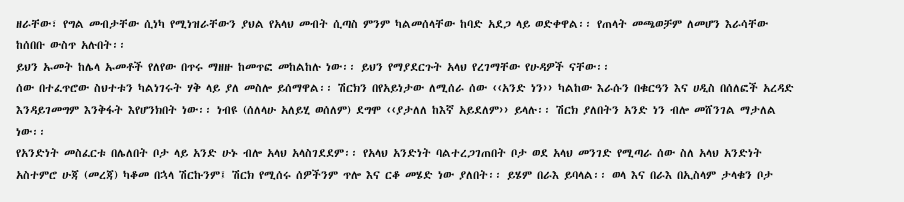ዘራቸው፣ የግል መብታቸው ሲነካ የሚነዝራቸውን ያህል የአላህ መብት ሲጣስ ምንም ካልመሰላቸው ከባድ አደጋ ላይ ወድቀዋል፡፡ የጠላት መጫወቻም ለመሆን እራሳቸው ከሰበቡ ውስጥ አሉበት፡፡
ይህን ኡመት ከሌላ ኡመቶች የለየው በጥሩ ማዘዙ ከመጥፎ መከልከሉ ነው፡፡ ይህን የማያደርጉት አላህ የረገማቸው የሁዳዎች ናቸው፡፡
ሰው በተፈጥሮው ስህተቱን ካልነገሩት ሃቅ ላይ ያለ መስሎ ይሰማዋል፡፡ ሽርክን በየአይነታው ለሚሰራ ሰው ‹‹አንድ ነን›› ካልከው እራሱን በቁርዓን እና ሀዲስ በሰለፎች አረዳድ እንዳይገመግም እንቅፋት እየሆንክበት ነው፡፡ ነብዩ (ሰለላሁ አለይሂ ወሰለም) ደግሞ ‹‹ያታለለ ከእኛ አይደለም›› ይላሉ፡፡ ሽርክ ያለበትን አንድ ነን ብሎ መሸንገል ማታለል ነው፡፡
የአንድነት መስፈርቱ በሌለበት ቦታ ላይ አንድ ሁኑ ብሎ አላህ አላስገደደም፡፡ የአላህ አንድነት ባልተረጋገጠበት ቦታ ወደ አላህ መንገድ የሚጣራ ሰው ስለ አላህ አንድነት አስተምሮ ሁጃ (መረጃ) ካቆመ በኋላ ሽርኩንም፤ ሽርክ የሚሰሩ ሰዎችንም ጥሎ እና ርቆ መሄድ ነው ያለበት፡፡ ይሄም በራእ ይባላል፡፡ ወላ እና በራእ በኢስላም ታላቁን ቦታ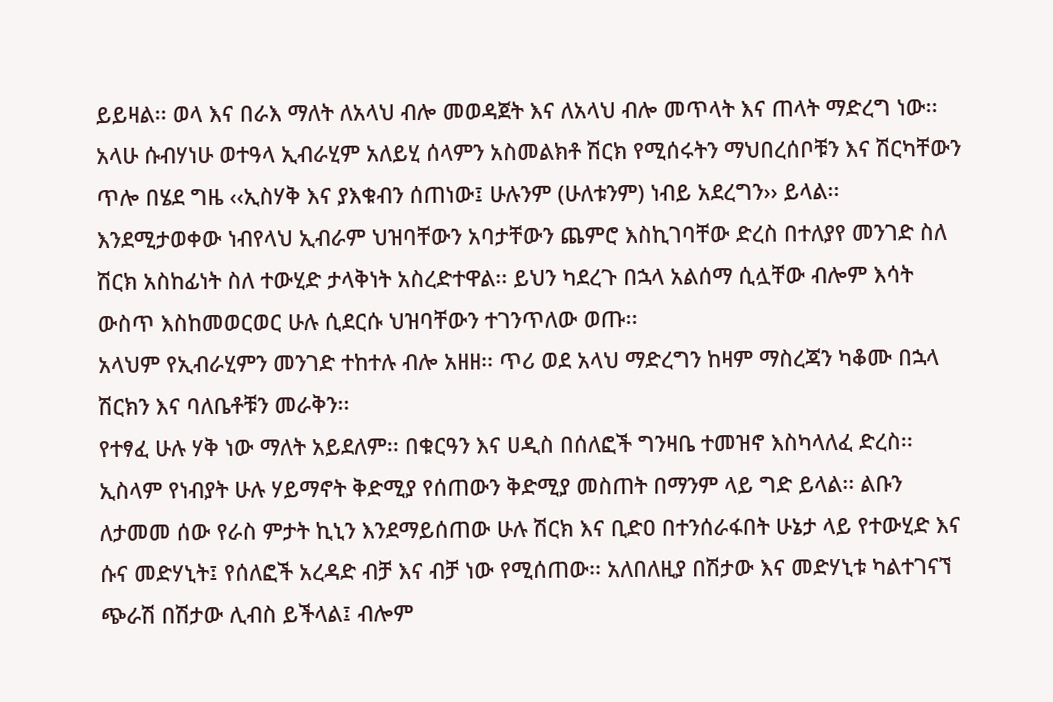ይይዛል፡፡ ወላ እና በራእ ማለት ለአላህ ብሎ መወዳጀት እና ለአላህ ብሎ መጥላት እና ጠላት ማድረግ ነው፡፡
አላሁ ሱብሃነሁ ወተዓላ ኢብራሂም አለይሂ ሰላምን አስመልክቶ ሽርክ የሚሰሩትን ማህበረሰቦቹን እና ሽርካቸውን ጥሎ በሄደ ግዜ ‹‹ኢስሃቅ እና ያእቁብን ሰጠነው፤ ሁሉንም (ሁለቱንም) ነብይ አደረግን›› ይላል፡፡ እንደሚታወቀው ነብየላህ ኢብራም ህዝባቸውን አባታቸውን ጨምሮ እስኪገባቸው ድረስ በተለያየ መንገድ ስለ ሽርክ አስከፊነት ስለ ተውሂድ ታላቅነት አስረድተዋል፡፡ ይህን ካደረጉ በኋላ አልሰማ ሲሏቸው ብሎም እሳት ውስጥ እስከመወርወር ሁሉ ሲደርሱ ህዝባቸውን ተገንጥለው ወጡ፡፡
አላህም የኢብራሂምን መንገድ ተከተሉ ብሎ አዘዘ፡፡ ጥሪ ወደ አላህ ማድረግን ከዛም ማስረጃን ካቆሙ በኋላ ሽርክን እና ባለቤቶቹን መራቅን፡፡
የተፃፈ ሁሉ ሃቅ ነው ማለት አይደለም፡፡ በቁርዓን እና ሀዲስ በሰለፎች ግንዛቤ ተመዝኖ እስካላለፈ ድረስ፡፡ ኢስላም የነብያት ሁሉ ሃይማኖት ቅድሚያ የሰጠውን ቅድሚያ መስጠት በማንም ላይ ግድ ይላል፡፡ ልቡን ለታመመ ሰው የራስ ምታት ኪኒን እንደማይሰጠው ሁሉ ሽርክ እና ቢድዐ በተንሰራፋበት ሁኔታ ላይ የተውሂድ እና ሱና መድሃኒት፤ የሰለፎች አረዳድ ብቻ እና ብቻ ነው የሚሰጠው፡፡ አለበለዚያ በሽታው እና መድሃኒቱ ካልተገናኘ ጭራሽ በሽታው ሊብስ ይችላል፤ ብሎም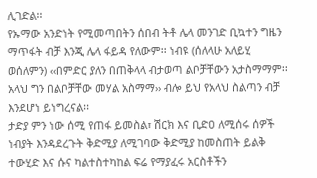ሊገድል፡፡
የኡማው አንድነት የሚመጣበትን ሰበብ ትቶ ሌላ መንገድ ቢኳተን ግዜን ማጥፋት ብቻ እንጂ ሌላ ፋይዳ የለውም፡፡ ነብዩ (ሰለላሁ አለይሂ ወሰለምን) ‹‹በምድር ያለን በጠቅላላ ብታወጣ ልቦቻቸውን አታስማማም፡፡ አላህ ግን በልቦቻቸው መሃል አስማማ›› ብሎ ይህ የአላህ ስልጣን ብቻ እንደሆነ ይነግረናል፡፡
ታድያ ምን ነው ሰሚ የጠፋ ይመስል፣ ሽርክ እና ቢድዐ ለሚሰሩ ሰዎች ነብያት እንዳደረጉት ቅድሚያ ለሚገባው ቅድሚያ ከመስጠት ይልቅ ተውሂድ እና ሱና ካልተስተካከል ፍሬ የማያፈሩ አርስቶችን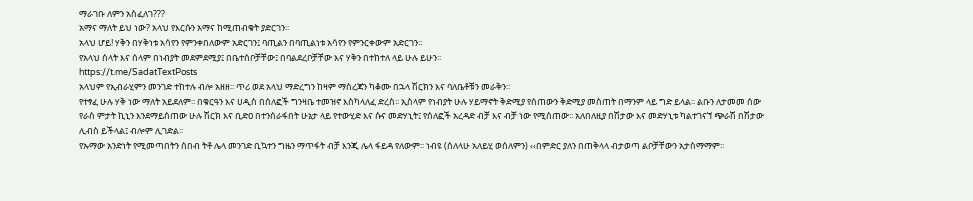ማራገቡ ለምን አስፈለገ???
አማና ማለት ይህ ነው? አላህ የእርሱን አማና ከሚጠብቁት ያድርገን፡፡
አላህ ሆይ! ሃቅን በሃቅነቱ አሳየን የምንቀበለውም አድርገን፤ ባጢልን በባጢልነቱ አሳየን የምንርቀውም አድርገን፡፡
የአላህ ሰላት እና ሰላም በነብያት መደምደሚያ፤ በቤተሰቦቻቸው፤ በባልደረቦቻቸው እና ሃቅን በተከተለ ላይ ሁሉ ይሁን፡፡
https://t.me/SadatTextPosts
አላህም የኢብራሂምን መንገድ ተከተሉ ብሎ አዘዘ፡፡ ጥሪ ወደ አላህ ማድረግን ከዛም ማስረጃን ካቆሙ በኋላ ሽርክን እና ባለቤቶቹን መራቅን፡፡
የተፃፈ ሁሉ ሃቅ ነው ማለት አይደለም፡፡ በቁርዓን እና ሀዲስ በሰለፎች ግንዛቤ ተመዝኖ እስካላለፈ ድረስ፡፡ ኢስላም የነብያት ሁሉ ሃይማኖት ቅድሚያ የሰጠውን ቅድሚያ መስጠት በማንም ላይ ግድ ይላል፡፡ ልቡን ለታመመ ሰው የራስ ምታት ኪኒን እንደማይሰጠው ሁሉ ሽርክ እና ቢድዐ በተንሰራፋበት ሁኔታ ላይ የተውሂድ እና ሱና መድሃኒት፤ የሰለፎች አረዳድ ብቻ እና ብቻ ነው የሚሰጠው፡፡ አለበለዚያ በሽታው እና መድሃኒቱ ካልተገናኘ ጭራሽ በሽታው ሊብስ ይችላል፤ ብሎም ሊገድል፡፡
የኡማው አንድነት የሚመጣበትን ሰበብ ትቶ ሌላ መንገድ ቢኳተን ግዜን ማጥፋት ብቻ እንጂ ሌላ ፋይዳ የለውም፡፡ ነብዩ (ሰለላሁ አለይሂ ወሰለምን) ‹‹በምድር ያለን በጠቅላላ ብታወጣ ልቦቻቸውን አታስማማም፡፡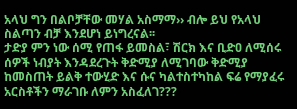አላህ ግን በልቦቻቸው መሃል አስማማ›› ብሎ ይህ የአላህ ስልጣን ብቻ እንደሆነ ይነግረናል፡፡
ታድያ ምን ነው ሰሚ የጠፋ ይመስል፣ ሽርክ እና ቢድዐ ለሚሰሩ ሰዎች ነብያት እንዳደረጉት ቅድሚያ ለሚገባው ቅድሚያ ከመስጠት ይልቅ ተውሂድ እና ሱና ካልተስተካከል ፍሬ የማያፈሩ አርስቶችን ማራገቡ ለምን አስፈለገ???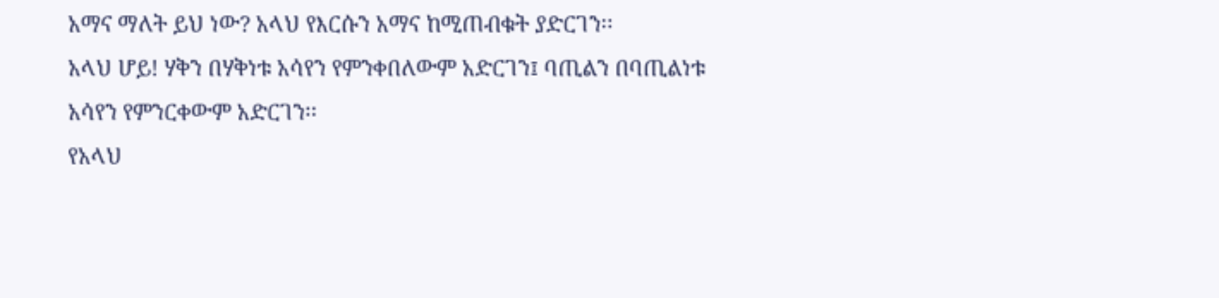አማና ማለት ይህ ነው? አላህ የእርሱን አማና ከሚጠብቁት ያድርገን፡፡
አላህ ሆይ! ሃቅን በሃቅነቱ አሳየን የምንቀበለውም አድርገን፤ ባጢልን በባጢልነቱ አሳየን የምንርቀውም አድርገን፡፡
የአላህ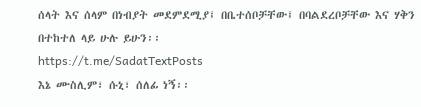ሰላት እና ሰላም በነብያት መደምደሚያ፤ በቤተሰቦቻቸው፤ በባልደረቦቻቸው እና ሃቅን በተከተለ ላይ ሁሉ ይሁን፡፡
https://t.me/SadatTextPosts
እኔ ሙስሊም፣ ሱኒ፣ ሰለፊ ነኝ፡፡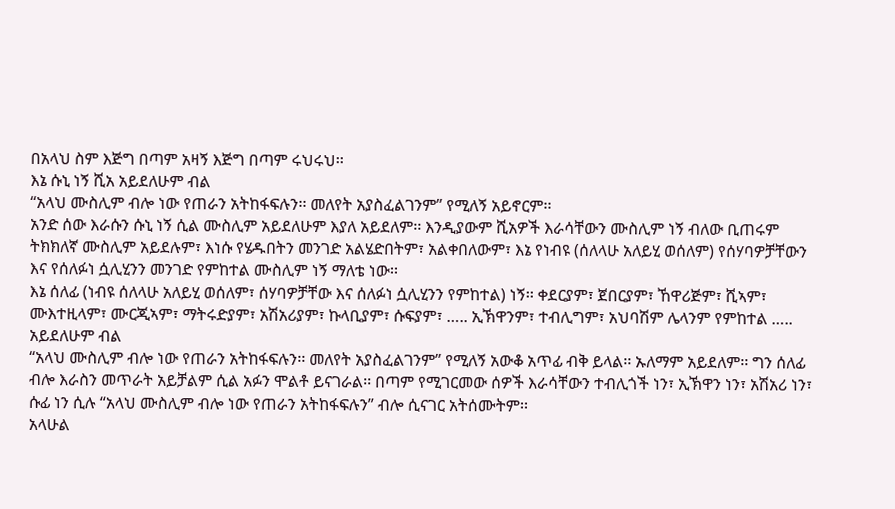በአላህ ስም እጅግ በጣም አዛኝ እጅግ በጣም ሩህሩህ፡፡
እኔ ሱኒ ነኝ ሺአ አይደለሁም ብል
“አላህ ሙስሊም ብሎ ነው የጠራን አትከፋፍሉን፡፡ መለየት አያስፈልገንም” የሚለኝ አይኖርም፡፡
አንድ ሰው እራሱን ሱኒ ነኝ ሲል ሙስሊም አይደለሁም እያለ አይደለም፡፡ እንዲያውም ሺአዎች እራሳቸውን ሙስሊም ነኝ ብለው ቢጠሩም ትክክለኛ ሙስሊም አይደሉም፣ እነሱ የሄዱበትን መንገድ አልሄድበትም፣ አልቀበለውም፣ እኔ የነብዩ (ሰለላሁ አለይሂ ወሰለም) የሰሃባዎቻቸውን እና የሰለፉነ ሷሊሂንን መንገድ የምከተል ሙስሊም ነኝ ማለቴ ነው፡፡
እኔ ሰለፊ (ነብዩ ሰለላሁ አለይሂ ወሰለም፣ ሰሃባዎቻቸው እና ሰለፉነ ሷሊሂንን የምከተል) ነኝ፡፡ ቀደርያም፣ ጀበርያም፣ ኸዋሪጅም፣ ሺኣም፣ ሙእተዚላም፣ ሙርጂኣም፣ ማትሩድያም፣ አሽአሪያም፣ ኩላቢያም፣ ሱፍያም፣ ….. ኢኽዋንም፣ ተብሊግም፣ አህባሽም ሌላንም የምከተል ….. አይደለሁም ብል
“አላህ ሙስሊም ብሎ ነው የጠራን አትከፋፍሉን፡፡ መለየት አያስፈልገንም” የሚለኝ አውቆ አጥፊ ብቅ ይላል፡፡ ኡለማም አይደለም፡፡ ግን ሰለፊ ብሎ እራስን መጥራት አይቻልም ሲል አፉን ሞልቶ ይናገራል፡፡ በጣም የሚገርመው ሰዎች እራሳቸውን ተብሊጎች ነን፣ ኢኽዋን ነን፣ አሽአሪ ነን፣ ሱፊ ነን ሲሉ “አላህ ሙስሊም ብሎ ነው የጠራን አትከፋፍሉን” ብሎ ሲናገር አትሰሙትም፡፡
አላሁል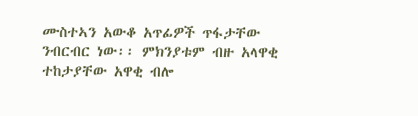ሙስተኣን አውቆ አጥፊዎች ጥፋታቸው ንብርብር ነው፡፡ ምክንያቱም ብዙ አላዋቂ ተከታያቸው አዋቂ ብሎ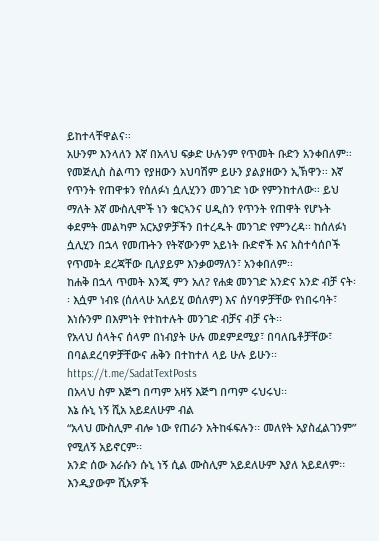ይከተላቸዋልና፡፡
አሁንም እንላለን እኛ በአላህ ፍቃድ ሁሉንም የጥመት ቡድን አንቀበለም፡፡ የመጅሊስ ስልጣን የያዘውን አህባሽም ይሁን ያልያዘውን ኢኽዋን፡፡ እኛ የጥንት የጠዋቱን የሰለፉነ ሷሊሂንን መንገድ ነው የምንከተለው፡፡ ይህ ማለት እኛ ሙስሊሞች ነን ቁርኣንና ሀዲስን የጥንት የጠዋት የሆኑት ቀደምት መልካም አርአያዎቻችን በተረዱት መንገድ የምንረዳ፡፡ ከሰለፉነ ሷሊሂን በኋላ የመጡትን የትኛውንም አይነት ቡድኖች እና አስተሳሰቦች የጥመት ደረጃቸው ቢለያይም እንቃወማለን፣ አንቀበለም፡፡
ከሐቅ በኋላ ጥመት እንጂ ምን አለ? የሐቋ መንገድ አንድና አንድ ብቻ ናት፡፡ እሷም ነብዩ (ሰለላሁ አለይሂ ወሰለም) እና ሰሃባዎቻቸው የነበሩባት፣ እነሱንም በእምነት የተከተሉት መንገድ ብቻና ብቻ ናት፡፡
የአላህ ሰላትና ሰላም በነብያት ሁሉ መደምደሚያ፣ በባለቤቶቻቸው፣ በባልደረባዎቻቸውና ሐቅን በተከተለ ላይ ሁሉ ይሁን፡፡
https://t.me/SadatTextPosts
በአላህ ስም እጅግ በጣም አዛኝ እጅግ በጣም ሩህሩህ፡፡
እኔ ሱኒ ነኝ ሺአ አይደለሁም ብል
“አላህ ሙስሊም ብሎ ነው የጠራን አትከፋፍሉን፡፡ መለየት አያስፈልገንም” የሚለኝ አይኖርም፡፡
አንድ ሰው እራሱን ሱኒ ነኝ ሲል ሙስሊም አይደለሁም እያለ አይደለም፡፡ እንዲያውም ሺአዎች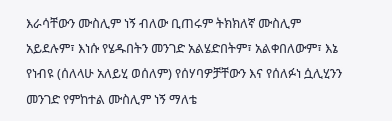እራሳቸውን ሙስሊም ነኝ ብለው ቢጠሩም ትክክለኛ ሙስሊም አይደሉም፣ እነሱ የሄዱበትን መንገድ አልሄድበትም፣ አልቀበለውም፣ እኔ የነብዩ (ሰለላሁ አለይሂ ወሰለም) የሰሃባዎቻቸውን እና የሰለፉነ ሷሊሂንን መንገድ የምከተል ሙስሊም ነኝ ማለቴ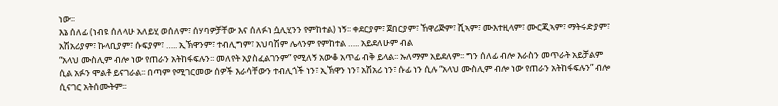ነው፡፡
እኔ ሰለፊ (ነብዩ ሰለላሁ አለይሂ ወሰለም፣ ሰሃባዎቻቸው እና ሰለፉነ ሷሊሂንን የምከተል) ነኝ፡፡ ቀደርያም፣ ጀበርያም፣ ኸዋሪጅም፣ ሺኣም፣ ሙእተዚላም፣ ሙርጂኣም፣ ማትሩድያም፣ አሽአሪያም፣ ኩላቢያም፣ ሱፍያም፣ ….. ኢኽዋንም፣ ተብሊግም፣ አህባሽም ሌላንም የምከተል ….. አይደለሁም ብል
“አላህ ሙስሊም ብሎ ነው የጠራን አትከፋፍሉን፡፡ መለየት አያስፈልገንም” የሚለኝ አውቆ አጥፊ ብቅ ይላል፡፡ ኡለማም አይደለም፡፡ ግን ሰለፊ ብሎ እራስን መጥራት አይቻልም ሲል አፉን ሞልቶ ይናገራል፡፡ በጣም የሚገርመው ሰዎች እራሳቸውን ተብሊጎች ነን፣ ኢኽዋን ነን፣ አሽአሪ ነን፣ ሱፊ ነን ሲሉ “አላህ ሙስሊም ብሎ ነው የጠራን አትከፋፍሉን” ብሎ ሲናገር አትሰሙትም፡፡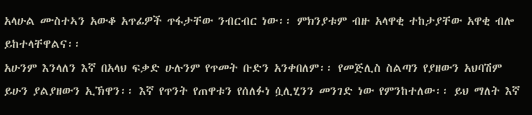አላሁል ሙስተኣን አውቆ አጥፊዎች ጥፋታቸው ንብርብር ነው፡፡ ምክንያቱም ብዙ አላዋቂ ተከታያቸው አዋቂ ብሎ ይከተላቸዋልና፡፡
አሁንም እንላለን እኛ በአላህ ፍቃድ ሁሉንም የጥመት ቡድን አንቀበለም፡፡ የመጅሊስ ስልጣን የያዘውን አህባሽም ይሁን ያልያዘውን ኢኽዋን፡፡ እኛ የጥንት የጠዋቱን የሰለፉነ ሷሊሂንን መንገድ ነው የምንከተለው፡፡ ይህ ማለት እኛ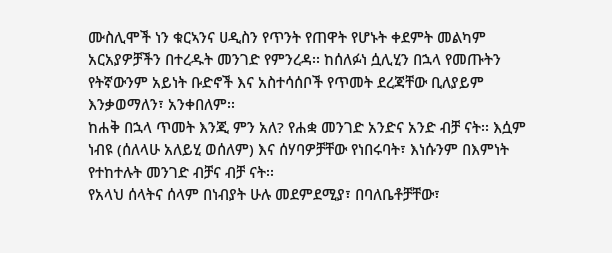ሙስሊሞች ነን ቁርኣንና ሀዲስን የጥንት የጠዋት የሆኑት ቀደምት መልካም አርአያዎቻችን በተረዱት መንገድ የምንረዳ፡፡ ከሰለፉነ ሷሊሂን በኋላ የመጡትን የትኛውንም አይነት ቡድኖች እና አስተሳሰቦች የጥመት ደረጃቸው ቢለያይም እንቃወማለን፣ አንቀበለም፡፡
ከሐቅ በኋላ ጥመት እንጂ ምን አለ? የሐቋ መንገድ አንድና አንድ ብቻ ናት፡፡ እሷም ነብዩ (ሰለላሁ አለይሂ ወሰለም) እና ሰሃባዎቻቸው የነበሩባት፣ እነሱንም በእምነት የተከተሉት መንገድ ብቻና ብቻ ናት፡፡
የአላህ ሰላትና ሰላም በነብያት ሁሉ መደምደሚያ፣ በባለቤቶቻቸው፣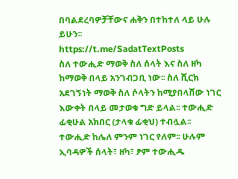በባልደረባዎቻቸውና ሐቅን በተከተለ ላይ ሁሉ ይሁን፡፡
https://t.me/SadatTextPosts
ስለ ተውሒድ ማወቅ ስለ ሰላት እና ስለ ዘካ ከማወቅ በላይ አንገብጋቢ ነው፡፡ ስለ ሺርክ አደገኝነት ማወቅ ስለ ሶላትን ከሚያበላሸው ነገር እውቀት በላይ መታወቁ ግድ ይላል፡፡ ተውሒድ ፊቂሁል አክበር (ታላቁ ፊቂህ) ተብሏል፡፡ ተውሒድ ከሌለ ምንም ነገር የለም፡፡ ሁሉም ኢባዳዎች ሰላት፣ ዘካ፣ ፆም ተውሒዱ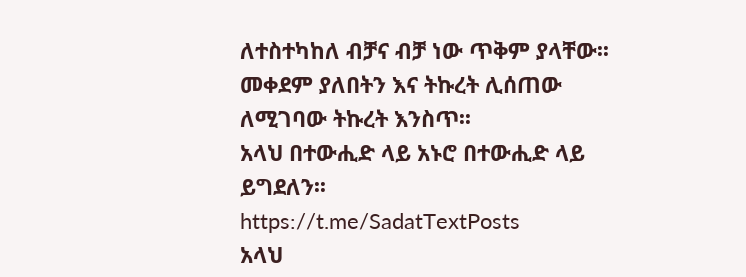ለተስተካከለ ብቻና ብቻ ነው ጥቅም ያላቸው፡፡ መቀደም ያለበትን እና ትኩረት ሊሰጠው ለሚገባው ትኩረት እንስጥ፡፡
አላህ በተውሒድ ላይ አኑሮ በተውሒድ ላይ ይግደለን፡፡
https://t.me/SadatTextPosts
አላህ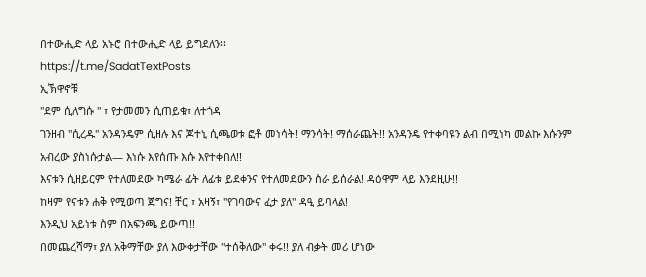በተውሒድ ላይ አኑሮ በተውሒድ ላይ ይግደለን፡፡
https://t.me/SadatTextPosts
ኢኽዋኖቹ
"ደም ሲለግሱ " ፣ የታመመን ሲጠይቁ፣ ለተጎዳ
ገንዘብ "ሲረዱ" አንዳንዴም ሲዘሉ እና ጆተኒ ሲጫወቱ ፎቶ መነሳት! ማንሳት! ማሰራጨት!! አንዳንዴ የተቀባዩን ልብ በሚነካ መልኩ እሱንም አብረው ያስነሱታል— እነሱ እየሰጡ እሱ እየተቀበለ!!
እናቱን ሲዘይርም የተለመደው ካሜራ ፊት ለፊቱ ይደቀንና የተለመደውን ስራ ይሰራል! ዳዕዋም ላይ እንደዚሁ!!
ከዛም የናቱን ሐቅ የሚወጣ ጀግና! ቸር ፣ አዛኝ፣ "የገባውና ፈታ ያለ" ዳዒ ይባላል!
እንዲህ አይነቱ ስም በአፍንጫ ይውጣ!!
በመጨረሻማ፣ ያለ አቅማቸው ያለ እውቀታቸው "ተሰቅለው" ቀሩ!! ያለ ብቃት መሪ ሆነው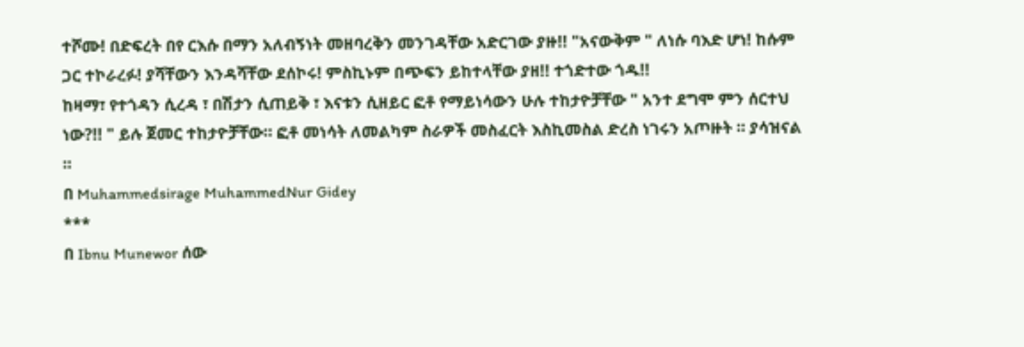ተሾሙ! በድፍረት በየ ርእሱ በማን አለብኝነት መዘባረቅን መንገዳቸው አድርገው ያዙ!! "አናውቅም " ለነሱ ባእድ ሆነ! ከሱም ጋር ተኮራረፉ! ያሻቸውን እንዳሻቸው ደሰኮሩ! ምስኪኑም በጭፍን ይከተላቸው ያዘ!! ተጎድተው ጎዱ!!
ከዛማ፣ የተጎዳን ሲረዳ ፣ በሽታን ሲጠይቅ ፣ እናቱን ሲዘይር ፎቶ የማይነሳውን ሁሉ ተከታዮቻቸው " አንተ ደግሞ ምን ሰርተህ ነው?!! " ይሉ ጀመር ተከታዮቻቸው። ፎቶ መነሳት ለመልካም ስራዎች መስፈርት እስኪመስል ድረስ ነገሩን አጦዙት ። ያሳዝናል ።
በ Muhammedsirage MuhammedNur Gidey
***
በ Ibnu Munewor ሰው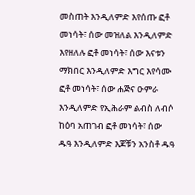መስጠት እንዲለምድ እየሰጡ ፎቶ መነሳት፣ ሰው መዝለል እንዲለምድ እየዘለሉ ፎቶ መነሳት፣ ሰው እናቱን ማክበር እንዲለምድ እግር እየሳሙ ፎቶ መነሳት፣ ሰው ሐጅና ዑምራ እንዲለምድ የኢሕራም ልብስ ለብሶ ከዕባ አጠገብ ፎቶ መነሳት፣ ሰው ዱዓ እንዲለምድ እጆቹን አንስቶ ዱዓ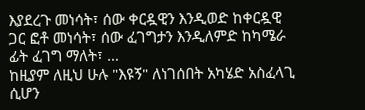እያደረጉ መነሳት፣ ሰው ቀርዷዊን እንዲወድ ከቀርዷዊ ጋር ፎቶ መነሳት፣ ሰው ፈገግታን እንዲለምድ ከካሜራ ፊት ፈገግ ማለት፣ …
ከዚያም ለዚህ ሁሉ "እዩኝ" ለነገሰበት አካሄድ አስፈላጊ ሲሆን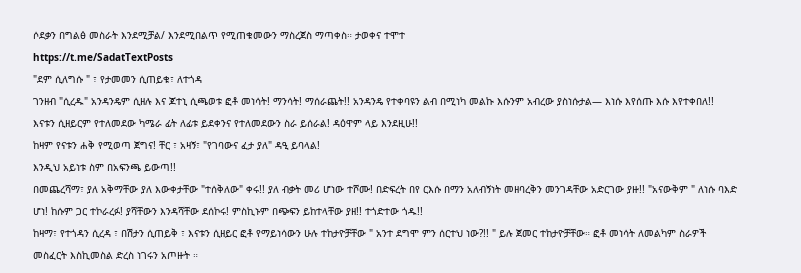ሶደቃን በግልፅ መስራት እንደሚቻል/ እንደሚበልጥ የሚጠቁመውን ማስረጀስ ማጣቀስ። ታወቀና ተሞተ
https://t.me/SadatTextPosts
"ደም ሲለግሱ " ፣ የታመመን ሲጠይቁ፣ ለተጎዳ
ገንዘብ "ሲረዱ" አንዳንዴም ሲዘሉ እና ጆተኒ ሲጫወቱ ፎቶ መነሳት! ማንሳት! ማሰራጨት!! አንዳንዴ የተቀባዩን ልብ በሚነካ መልኩ እሱንም አብረው ያስነሱታል— እነሱ እየሰጡ እሱ እየተቀበለ!!
እናቱን ሲዘይርም የተለመደው ካሜራ ፊት ለፊቱ ይደቀንና የተለመደውን ስራ ይሰራል! ዳዕዋም ላይ እንደዚሁ!!
ከዛም የናቱን ሐቅ የሚወጣ ጀግና! ቸር ፣ አዛኝ፣ "የገባውና ፈታ ያለ" ዳዒ ይባላል!
እንዲህ አይነቱ ስም በአፍንጫ ይውጣ!!
በመጨረሻማ፣ ያለ አቅማቸው ያለ እውቀታቸው "ተሰቅለው" ቀሩ!! ያለ ብቃት መሪ ሆነው ተሾሙ! በድፍረት በየ ርእሱ በማን አለብኝነት መዘባረቅን መንገዳቸው አድርገው ያዙ!! "አናውቅም " ለነሱ ባእድ ሆነ! ከሱም ጋር ተኮራረፉ! ያሻቸውን እንዳሻቸው ደሰኮሩ! ምስኪኑም በጭፍን ይከተላቸው ያዘ!! ተጎድተው ጎዱ!!
ከዛማ፣ የተጎዳን ሲረዳ ፣ በሽታን ሲጠይቅ ፣ እናቱን ሲዘይር ፎቶ የማይነሳውን ሁሉ ተከታዮቻቸው " አንተ ደግሞ ምን ሰርተህ ነው?!! " ይሉ ጀመር ተከታዮቻቸው። ፎቶ መነሳት ለመልካም ስራዎች መስፈርት እስኪመስል ድረስ ነገሩን አጦዙት ።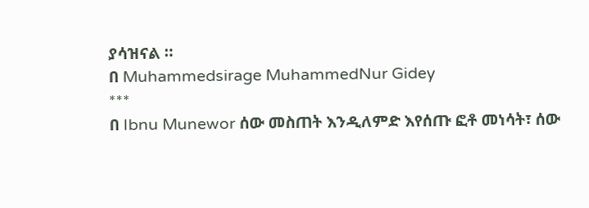ያሳዝናል ።
በ Muhammedsirage MuhammedNur Gidey
***
በ Ibnu Munewor ሰው መስጠት እንዲለምድ እየሰጡ ፎቶ መነሳት፣ ሰው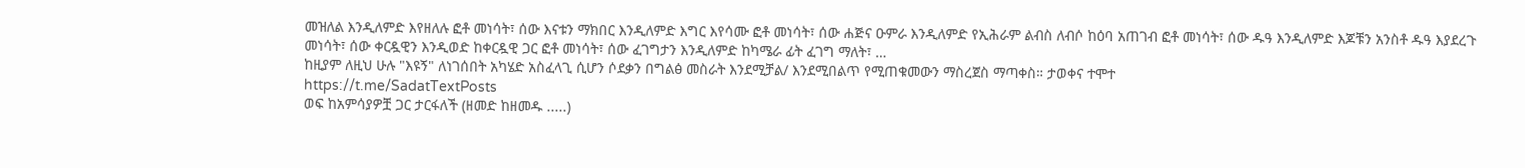መዝለል እንዲለምድ እየዘለሉ ፎቶ መነሳት፣ ሰው እናቱን ማክበር እንዲለምድ እግር እየሳሙ ፎቶ መነሳት፣ ሰው ሐጅና ዑምራ እንዲለምድ የኢሕራም ልብስ ለብሶ ከዕባ አጠገብ ፎቶ መነሳት፣ ሰው ዱዓ እንዲለምድ እጆቹን አንስቶ ዱዓ እያደረጉ መነሳት፣ ሰው ቀርዷዊን እንዲወድ ከቀርዷዊ ጋር ፎቶ መነሳት፣ ሰው ፈገግታን እንዲለምድ ከካሜራ ፊት ፈገግ ማለት፣ …
ከዚያም ለዚህ ሁሉ "እዩኝ" ለነገሰበት አካሄድ አስፈላጊ ሲሆን ሶደቃን በግልፅ መስራት እንደሚቻል/ እንደሚበልጥ የሚጠቁመውን ማስረጀስ ማጣቀስ። ታወቀና ተሞተ
https://t.me/SadatTextPosts
ወፍ ከአምሳያዎቿ ጋር ታርፋለች (ዘመድ ከዘመዱ .....)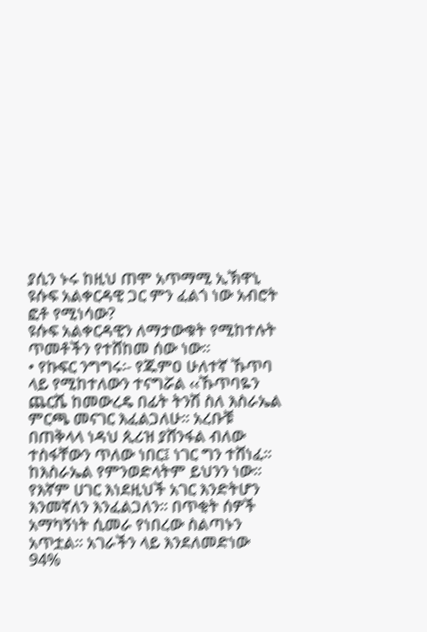ያሲን ኑሩ ከዚህ ጠሞ አጥማሚ ኢኽዋኒ ዩሱፍ አልቀርዳዊ ጋር ምን ፈልጎ ነው አብሮት ፎቶ የሚነሳው?
ዩሱፍ አልቀርዳዊን ለማታውቁት የሚከተሉት ጥመቶችን የተሸከመ ሰው ነው፡፡
• የኩፍር ንግግሩ፡- የጁምዐ ሁለተኛ ኹጥባ ላይ የሚከተለውን ተናግሯል ‹‹ኹጥባዬን ጨርሼ ከመውረዴ በፊት ትንሽ ስለ እስራኤል ምርጫ መናገር እፈልጋለሁ፡፡ አረቡቹ በጠቅላላ ነዳህ ጲሪዝ ያሸንፋል ብለው ተስፋቸውን ጥለው ነበር፤ ነገር ግን ተሸነፈ፡፡ ከእስራኤል የምንወድላትም ይህንን ነው፡፡ የእኛም ሀገር እነደዚህች አገር እንድትሆን እንመኛለን እንፈልጋለን፡፡ በጥቂት ሰዎች አማካኝነት ሲመራ የነበረው ስልጣኑን አጥቷል፡፡ አገራችን ላይ እንደለመድነው 94%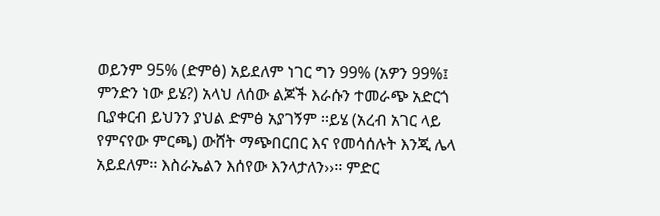ወይንም 95% (ድምፅ) አይደለም ነገር ግን 99% (አዎን 99%፤ ምንድን ነው ይሄ?) አላህ ለሰው ልጆች እራሱን ተመራጭ አድርጎ ቢያቀርብ ይህንን ያህል ድምፅ አያገኝም ፡፡ይሄ (አረብ አገር ላይ የምናየው ምርጫ) ውሸት ማጭበርበር እና የመሳሰሉት እንጂ ሌላ አይደለም፡፡ እስራኤልን እሰየው እንላታለን››፡፡ ምድር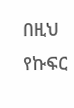በዚህ የኩፍር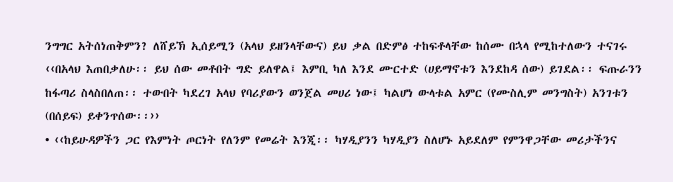ንግግር አትሰነጠቅምን? ለሸይኽ ኢሰይሚን (አላህ ይዘንላቸውና) ይህ ቃል በድምፅ ተከፍቶላቸው ከሰሙ በኋላ የሚከተለውን ተናገሩ ‹‹በአላህ እጠበቃለሁ፡፡ ይህ ሰው መቶበት ግድ ይለዋል፤ እምቢ ካለ እንደ ሙርተድ (ሀይማኖቱን እንደከዳ ሰው) ይገደል፡፡ ፍጡራንን ከፋጣሪ ስላስበለጠ፡፡ ተውበት ካደረገ አላህ የባሪያውን ወንጀል መሀሪ ነው፤ ካልሆነ ውላቱል አምር (የሙስሊም መንግስት) አንገቱን (በሰይፍ) ይቀንጥሰው፡፡››
• ‹‹ከይሁዳዎችን ጋር የእምነት ጦርነት የለንም የመሬት እንጂ፡፡ ካሃዲያንን ካሃዲያን ስለሆኑ አይደለም የምንዋጋቸው መሪታችንና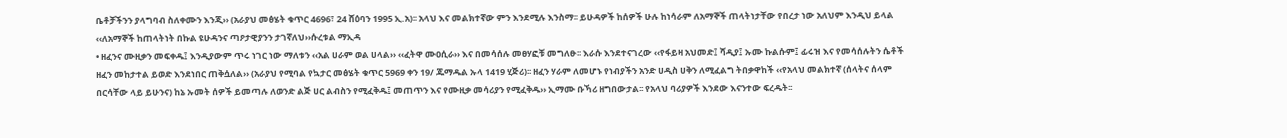ቤቶቻችንን ያላግባብ ስለቀሙን እንጂ›› (አራያህ መፅሄት ቁጥር 4696፣ 24 ሸዕባን 1995 ኢ.አ)፡፡ አላህ እና መልክተኛው ምን እንደሚሉ እንስማ፡፡ ይሁዳዎች ከሰዎች ሁሉ ከነሳራም ለአማኞች ጠላትነታቸው የበረታ ነው አለህም እንዲህ ይላል ‹‹ለአማኞች ከጠላትነት በኩል ዩሁዳንና ጣዖታዊያንን ታገኛለህ››ሱረቱል ማኢዳ
• ዘፈንና ሙዚቃን መፍቀዱ፤ እንዲያውም ጥሩ ነገር ነው ማለቱን ‹‹አል ሀራም ወል ሀላል›› ‹‹ፈትዋ ሙዐሲራ›› እና በመሳሰሉ መፀሃፎቹ መግለፁ፡፡ እራሱ እንደተናገረው ‹‹የፋይዛ አህመድ፤ ሻዲያ፤ ኡሙ ኩልሱም፤ ፊሩዝ እና የመሳሰሉትን ሴቶች ዘፈን መከታተል ይወድ እንደነበር ጠቅሷለል›› (አራያህ የሚባል የኳታር መፅሄት ቁጥር 5969 ቀን 19/ ጁማዱል ኡላ 1419 ሂጅሪ)፡፡ ዘፈን ሃራም ለመሆኑ የነብያችን አንድ ሀዲስ ሀቅን ለሚፈልግ ትበቃዋከች ‹‹የአላህ መልክተኛ (ሰላትና ሰላም በርሳቸው ላይ ይሁንና) ከኔ ኡመት ሰዎች ይመጣሉ ለወንድ ልጅ ሀር ልብስን የሚፈቅዱ፤ መጠጥን እና የሙዚቃ መሳሪያን የሚፈቅዱ›› ኢማሙ ቡኻሪ ዘግበውታል፡፡ የአላህ ባሪያዎች እንደው እናንተው ፍረዱት፡፡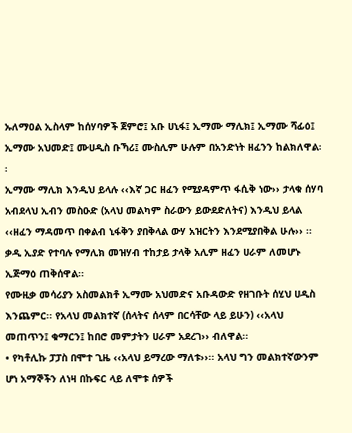ኡለማዐል ኢስላም ከሰሃባዎች ጀምሮ፤ አቡ ሀኒፋ፤ ኢማሙ ማሊክ፤ ኢማሙ ሻፊዕ፤ ኢማሙ አህመድ፤ ሙሀዲስ ቡኻሪ፤ ሙስሊም ሁሉም በአንድነት ዘፈንን ከልክለዋል፡፡
ኢማሙ ማሊክ እንዲህ ይላሉ ‹‹እኛ ጋር ዘፈን የሚያዳምጥ ፋሲቅ ነው›› ታላቁ ሰሃባ አብደላህ ኢብን መስዑድ (አላህ መልካም ስራውን ይውደድለትና) እንዲህ ይላል ‹‹ዘፈን ማዳመጥ በቀልብ ኒፋቅን ያበቅላል ውሃ አዝርትን እንደሚያበቅል ሁሉ›› ፡፡ ቃዲ ኢያድ የተባሉ የማሊክ መዝሃብ ተከታይ ታላቅ አሊም ዘፈን ሀራም ለመሆኑ ኢጅማዕ ጠቅሰዋል፡፡
የሙዚቃ መሳሪያን አስመልክቶ ኢማሙ አህመድና አቡዳውድ የዘገቡት ሰሂህ ሀዲስ እንጨምር፡፡ የአላህ መልክተኛ (ሰላትና ሰላም በርሳቸው ላይ ይሁን) ‹‹አላህ መጠጥን፤ ቁማርን፤ ከበሮ መምታትን ሀራም አደረገ›› ብለዋል፡፡
• የካቶሊኩ ፓፓስ በሞተ ጊዜ ‹‹አላህ ይማረው ማለቱ››፡፡ አላህ ግን መልክተኛውንም ሆነ አማኞችን ለነዛ በኩፍር ላይ ለሞቱ ሰዎች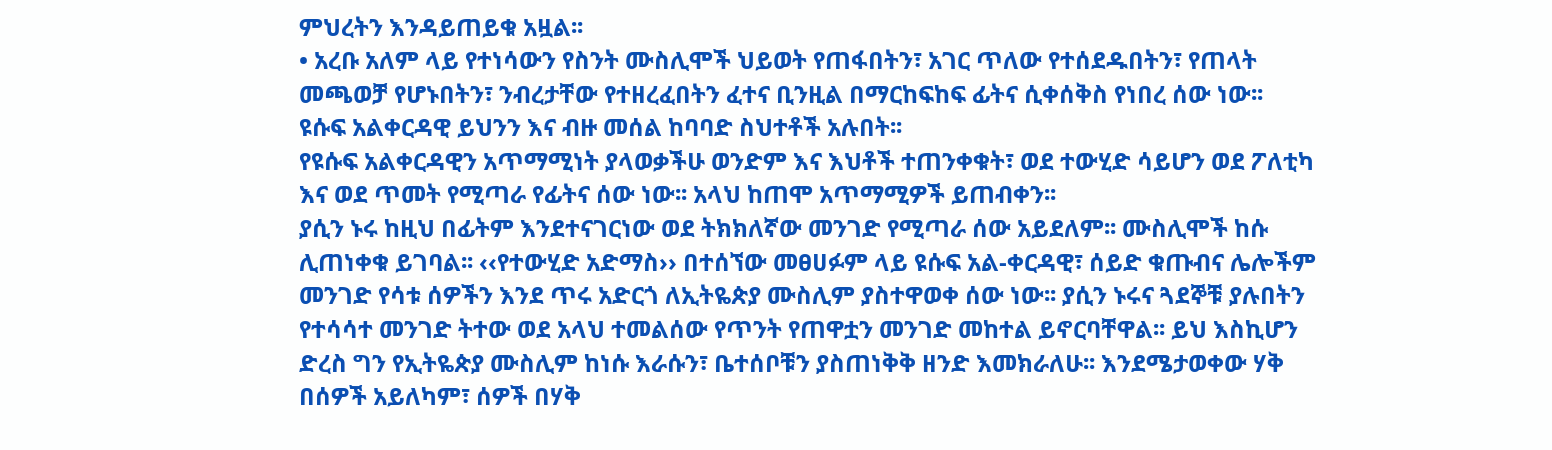ምህረትን እንዳይጠይቁ አዟል፡፡
• አረቡ አለም ላይ የተነሳውን የስንት ሙስሊሞች ህይወት የጠፋበትን፣ አገር ጥለው የተሰደዱበትን፣ የጠላት መጫወቻ የሆኑበትን፣ ንብረታቸው የተዘረፈበትን ፈተና ቢንዚል በማርከፍከፍ ፊትና ሲቀሰቅስ የነበረ ሰው ነው፡፡
ዩሱፍ አልቀርዳዊ ይህንን እና ብዙ መሰል ከባባድ ስህተቶች አሉበት፡፡
የዩሱፍ አልቀርዳዊን አጥማሚነት ያላወቃችሁ ወንድም እና እህቶች ተጠንቀቁት፣ ወደ ተውሂድ ሳይሆን ወደ ፖለቲካ እና ወደ ጥመት የሚጣራ የፊትና ሰው ነው፡፡ አላህ ከጠሞ አጥማሚዎች ይጠብቀን፡፡
ያሲን ኑሩ ከዚህ በፊትም እንደተናገርነው ወደ ትክክለኛው መንገድ የሚጣራ ሰው አይደለም፡፡ ሙስሊሞች ከሱ ሊጠነቀቁ ይገባል፡፡ ‹‹የተውሂድ አድማስ›› በተሰኘው መፀሀፉም ላይ ዩሱፍ አል-ቀርዳዊ፣ ሰይድ ቁጡብና ሌሎችም መንገድ የሳቱ ሰዎችን እንደ ጥሩ አድርጎ ለኢትዬጵያ ሙስሊም ያስተዋወቀ ሰው ነው፡፡ ያሲን ኑሩና ጓደኞቹ ያሉበትን የተሳሳተ መንገድ ትተው ወደ አላህ ተመልሰው የጥንት የጠዋቷን መንገድ መከተል ይኖርባቸዋል፡፡ ይህ እስኪሆን ድረስ ግን የኢትዬጵያ ሙስሊም ከነሱ እራሱን፣ ቤተሰቦቹን ያስጠነቅቅ ዘንድ እመክራለሁ፡፡ እንደሜታወቀው ሃቅ በሰዎች አይለካም፣ ሰዎች በሃቅ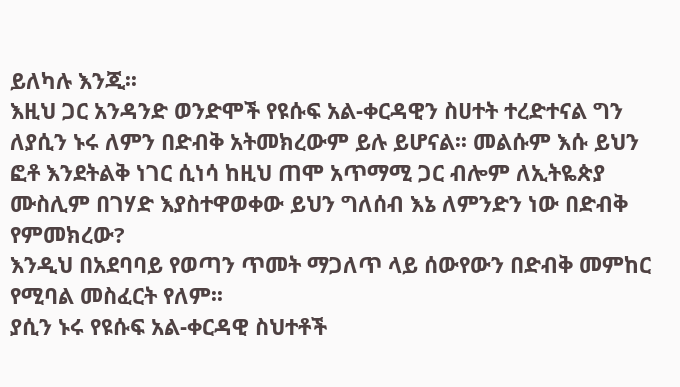ይለካሉ እንጂ፡፡
እዚህ ጋር አንዳንድ ወንድሞች የዩሱፍ አል-ቀርዳዊን ስሀተት ተረድተናል ግን ለያሲን ኑሩ ለምን በድብቅ አትመክረውም ይሉ ይሆናል፡፡ መልሱም እሱ ይህን ፎቶ እንደትልቅ ነገር ሲነሳ ከዚህ ጠሞ አጥማሚ ጋር ብሎም ለኢትዬጵያ ሙስሊም በገሃድ እያስተዋወቀው ይህን ግለሰብ እኔ ለምንድን ነው በድብቅ የምመክረው?
እንዲህ በአደባባይ የወጣን ጥመት ማጋለጥ ላይ ሰውየውን በድብቅ መምከር የሚባል መስፈርት የለም፡፡
ያሲን ኑሩ የዩሱፍ አል-ቀርዳዊ ስህተቶች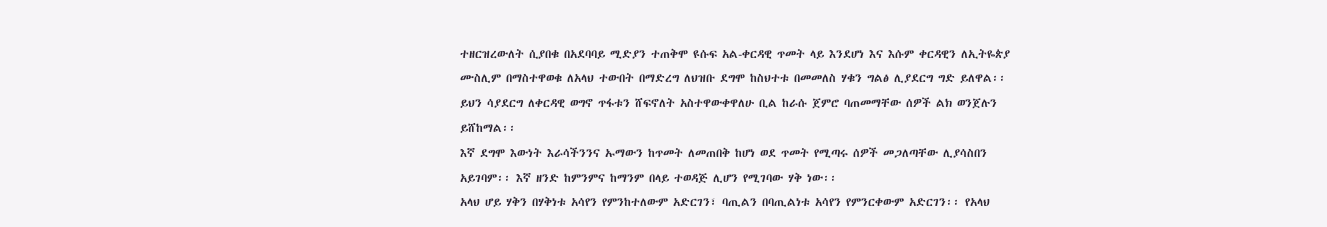ተዘርዝረውለት ሲያበቁ በአደባባይ ሚድያን ተጠቅሞ ዩሱፍ አል-ቀርዳዊ ጥመት ላይ እንደሆነ እና እሱም ቀርዳዊን ለኢትዬጵያ ሙስሊም በማስተዋወቁ ለአላህ ተውበት በማድረግ ለህዝቡ ደግሞ ከስህተቱ በመመለስ ሃቁን ግልፅ ሊያደርግ ግድ ይለዋል፡፡ ይህን ሳያደርግ ለቀርዳዊ ወግኖ ጥፋቱን ሸፍኖለት አስተዋውቀዋለሁ ቢል ከራሱ ጀምሮ ባጠመማቸው ሰዎች ልክ ወንጀሉን ይሸከማል፡፡
እኛ ደግሞ እውነት እራሳችንንና ኡማውን ከጥመት ለመጠበቅ ከሆነ ወደ ጥመት የሚጣሩ ሰዎች መጋለጣቸው ሊያሳስበን አይገባም፡፡ እኛ ዘንድ ከምንምና ከማንም በላይ ተወዳጅ ሊሆን የሚገባው ሃቅ ነው፡፡
አላህ ሆይ ሃቅን በሃቅነቱ አሳየን የምንከተለውም አድርገን፣ ባጢልን በባጢልነቱ አሳየን የምንርቀውም አድርገን፡፡ የአላህ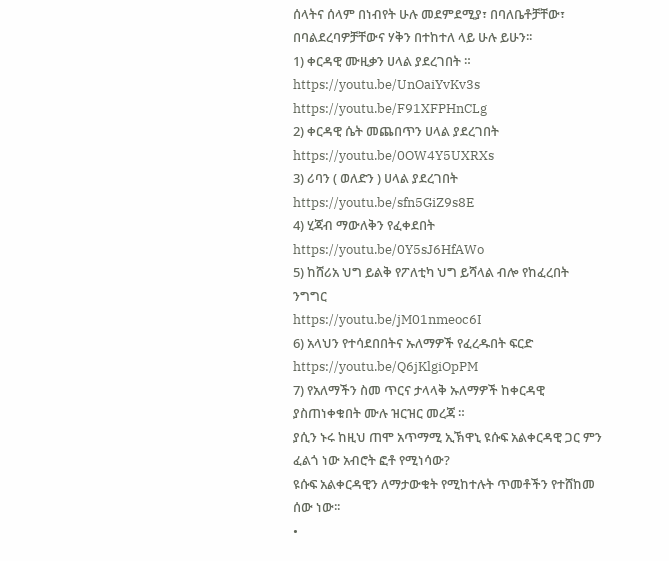ሰላትና ሰላም በነብየት ሁሉ መደምደሚያ፣ በባለቤቶቻቸው፣ በባልደረባዎቻቸውና ሃቅን በተከተለ ላይ ሁሉ ይሁን፡፡
1) ቀርዳዊ ሙዚቃን ሀላል ያደረገበት ።
https://youtu.be/UnOaiYvKv3s
https://youtu.be/F91XFPHnCLg
2) ቀርዳዊ ሴት መጨበጥን ሀላል ያደረገበት
https://youtu.be/0OW4Y5UXRXs
3) ሪባን ( ወለድን ) ሀላል ያደረገበት
https://youtu.be/sfn5GiZ9s8E
4) ሂጃብ ማውለቅን የፈቀደበት
https://youtu.be/0Y5sJ6HfAWo
5) ከሸሪአ ህግ ይልቅ የፖለቲካ ህግ ይሻላል ብሎ የከፈረበት ንግግር
https://youtu.be/jM01nmeoc6I
6) አላህን የተሳደበበትና ኡለማዎች የፈረዱበት ፍርድ
https://youtu.be/Q6jKlgiOpPM
7) የአለማችን ስመ ጥርና ታላላቅ ኡለማዎች ከቀርዳዊ ያስጠነቀቁበት ሙሉ ዝርዝር መረጃ ።
ያሲን ኑሩ ከዚህ ጠሞ አጥማሚ ኢኽዋኒ ዩሱፍ አልቀርዳዊ ጋር ምን ፈልጎ ነው አብሮት ፎቶ የሚነሳው?
ዩሱፍ አልቀርዳዊን ለማታውቁት የሚከተሉት ጥመቶችን የተሸከመ ሰው ነው፡፡
•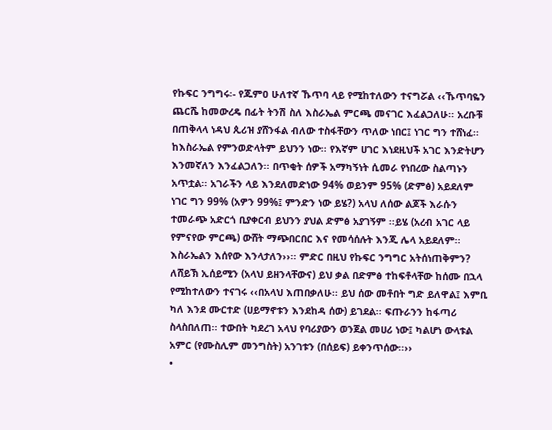የኩፍር ንግግሩ፡- የጁምዐ ሁለተኛ ኹጥባ ላይ የሚከተለውን ተናግሯል ‹‹ኹጥባዬን ጨርሼ ከመውረዴ በፊት ትንሽ ስለ እስራኤል ምርጫ መናገር እፈልጋለሁ፡፡ አረቡቹ በጠቅላላ ነዳህ ጲሪዝ ያሸንፋል ብለው ተስፋቸውን ጥለው ነበር፤ ነገር ግን ተሸነፈ፡፡ ከእስራኤል የምንወድላትም ይህንን ነው፡፡ የእኛም ሀገር እነደዚህች አገር እንድትሆን እንመኛለን እንፈልጋለን፡፡ በጥቂት ሰዎች አማካኝነት ሲመራ የነበረው ስልጣኑን አጥቷል፡፡ አገራችን ላይ እንደለመድነው 94% ወይንም 95% (ድምፅ) አይደለም ነገር ግን 99% (አዎን 99%፤ ምንድን ነው ይሄ?) አላህ ለሰው ልጆች እራሱን ተመራጭ አድርጎ ቢያቀርብ ይህንን ያህል ድምፅ አያገኝም ፡፡ይሄ (አረብ አገር ላይ የምናየው ምርጫ) ውሸት ማጭበርበር እና የመሳሰሉት እንጂ ሌላ አይደለም፡፡ እስራኤልን እሰየው እንላታለን››፡፡ ምድር በዚህ የኩፍር ንግግር አትሰነጠቅምን? ለሸይኽ ኢሰይሚን (አላህ ይዘንላቸውና) ይህ ቃል በድምፅ ተከፍቶላቸው ከሰሙ በኋላ የሚከተለውን ተናገሩ ‹‹በአላህ እጠበቃለሁ፡፡ ይህ ሰው መቶበት ግድ ይለዋል፤ እምቢ ካለ እንደ ሙርተድ (ሀይማኖቱን እንደከዳ ሰው) ይገደል፡፡ ፍጡራንን ከፋጣሪ ስላስበለጠ፡፡ ተውበት ካደረገ አላህ የባሪያውን ወንጀል መሀሪ ነው፤ ካልሆነ ውላቱል አምር (የሙስሊም መንግስት) አንገቱን (በሰይፍ) ይቀንጥሰው፡፡››
•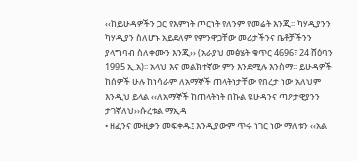‹‹ከይሁዳዎችን ጋር የእምነት ጦርነት የለንም የመሬት እንጂ፡፡ ካሃዲያንን ካሃዲያን ስለሆኑ አይደለም የምንዋጋቸው መሪታችንና ቤቶቻችንን ያላግባብ ስለቀሙን እንጂ›› (አራያህ መፅሄት ቁጥር 4696፣ 24 ሸዕባን 1995 ኢ.አ)፡፡ አላህ እና መልክተኛው ምን እንደሚሉ እንስማ፡፡ ይሁዳዎች ከሰዎች ሁሉ ከነሳራም ለአማኞች ጠላትነታቸው የበረታ ነው አለህም እንዲህ ይላል ‹‹ለአማኞች ከጠላትነት በኩል ዩሁዳንና ጣዖታዊያንን ታገኛለህ››ሱረቱል ማኢዳ
• ዘፈንና ሙዚቃን መፍቀዱ፤ እንዲያውም ጥሩ ነገር ነው ማለቱን ‹‹አል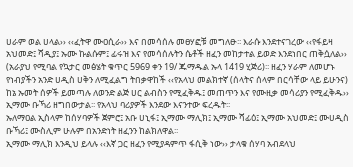ሀራም ወል ሀላል›› ‹‹ፈትዋ ሙዐሲራ›› እና በመሳሰሉ መፀሃፎቹ መግለፁ፡፡ እራሱ እንደተናገረው ‹‹የፋይዛ አህመድ፤ ሻዲያ፤ ኡሙ ኩልሱም፤ ፊሩዝ እና የመሳሰሉትን ሴቶች ዘፈን መከታተል ይወድ እንደነበር ጠቅሷለል›› (አራያህ የሚባል የኳታር መፅሄት ቁጥር 5969 ቀን 19/ ጁማዱል ኡላ 1419 ሂጅሪ)፡፡ ዘፈን ሃራም ለመሆኑ የነብያችን አንድ ሀዲስ ሀቅን ለሚፈልግ ትበቃዋከች ‹‹የአላህ መልክተኛ (ሰላትና ሰላም በርሳቸው ላይ ይሁንና) ከኔ ኡመት ሰዎች ይመጣሉ ለወንድ ልጅ ሀር ልብስን የሚፈቅዱ፤ መጠጥን እና የሙዚቃ መሳሪያን የሚፈቅዱ›› ኢማሙ ቡኻሪ ዘግበውታል፡፡ የአላህ ባሪያዎች እንደው እናንተው ፍረዱት፡፡
ኡለማዐል ኢስላም ከሰሃባዎች ጀምሮ፤ አቡ ሀኒፋ፤ ኢማሙ ማሊክ፤ ኢማሙ ሻፊዕ፤ ኢማሙ አህመድ፤ ሙሀዲስ ቡኻሪ፤ ሙስሊም ሁሉም በአንድነት ዘፈንን ከልክለዋል፡፡
ኢማሙ ማሊክ እንዲህ ይላሉ ‹‹እኛ ጋር ዘፈን የሚያዳምጥ ፋሲቅ ነው›› ታላቁ ሰሃባ አብደላህ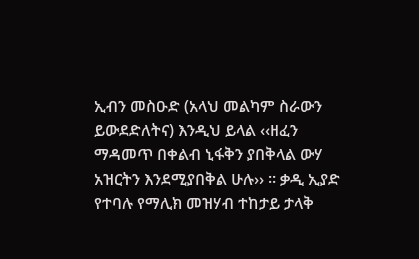ኢብን መስዑድ (አላህ መልካም ስራውን ይውደድለትና) እንዲህ ይላል ‹‹ዘፈን ማዳመጥ በቀልብ ኒፋቅን ያበቅላል ውሃ አዝርትን እንደሚያበቅል ሁሉ›› ፡፡ ቃዲ ኢያድ የተባሉ የማሊክ መዝሃብ ተከታይ ታላቅ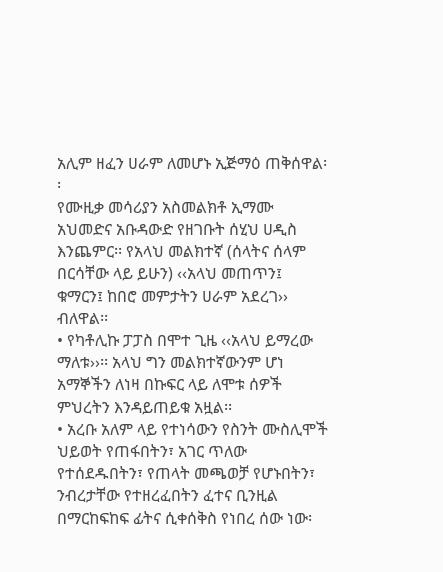አሊም ዘፈን ሀራም ለመሆኑ ኢጅማዕ ጠቅሰዋል፡፡
የሙዚቃ መሳሪያን አስመልክቶ ኢማሙ አህመድና አቡዳውድ የዘገቡት ሰሂህ ሀዲስ እንጨምር፡፡ የአላህ መልክተኛ (ሰላትና ሰላም በርሳቸው ላይ ይሁን) ‹‹አላህ መጠጥን፤ ቁማርን፤ ከበሮ መምታትን ሀራም አደረገ›› ብለዋል፡፡
• የካቶሊኩ ፓፓስ በሞተ ጊዜ ‹‹አላህ ይማረው ማለቱ››፡፡ አላህ ግን መልክተኛውንም ሆነ አማኞችን ለነዛ በኩፍር ላይ ለሞቱ ሰዎች ምህረትን እንዳይጠይቁ አዟል፡፡
• አረቡ አለም ላይ የተነሳውን የስንት ሙስሊሞች ህይወት የጠፋበትን፣ አገር ጥለው የተሰደዱበትን፣ የጠላት መጫወቻ የሆኑበትን፣ ንብረታቸው የተዘረፈበትን ፈተና ቢንዚል በማርከፍከፍ ፊትና ሲቀሰቅስ የነበረ ሰው ነው፡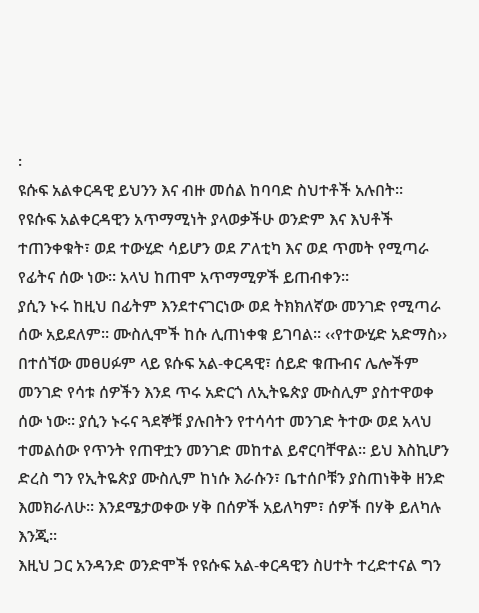፡
ዩሱፍ አልቀርዳዊ ይህንን እና ብዙ መሰል ከባባድ ስህተቶች አሉበት፡፡
የዩሱፍ አልቀርዳዊን አጥማሚነት ያላወቃችሁ ወንድም እና እህቶች ተጠንቀቁት፣ ወደ ተውሂድ ሳይሆን ወደ ፖለቲካ እና ወደ ጥመት የሚጣራ የፊትና ሰው ነው፡፡ አላህ ከጠሞ አጥማሚዎች ይጠብቀን፡፡
ያሲን ኑሩ ከዚህ በፊትም እንደተናገርነው ወደ ትክክለኛው መንገድ የሚጣራ ሰው አይደለም፡፡ ሙስሊሞች ከሱ ሊጠነቀቁ ይገባል፡፡ ‹‹የተውሂድ አድማስ›› በተሰኘው መፀሀፉም ላይ ዩሱፍ አል-ቀርዳዊ፣ ሰይድ ቁጡብና ሌሎችም መንገድ የሳቱ ሰዎችን እንደ ጥሩ አድርጎ ለኢትዬጵያ ሙስሊም ያስተዋወቀ ሰው ነው፡፡ ያሲን ኑሩና ጓደኞቹ ያሉበትን የተሳሳተ መንገድ ትተው ወደ አላህ ተመልሰው የጥንት የጠዋቷን መንገድ መከተል ይኖርባቸዋል፡፡ ይህ እስኪሆን ድረስ ግን የኢትዬጵያ ሙስሊም ከነሱ እራሱን፣ ቤተሰቦቹን ያስጠነቅቅ ዘንድ እመክራለሁ፡፡ እንደሜታወቀው ሃቅ በሰዎች አይለካም፣ ሰዎች በሃቅ ይለካሉ እንጂ፡፡
እዚህ ጋር አንዳንድ ወንድሞች የዩሱፍ አል-ቀርዳዊን ስሀተት ተረድተናል ግን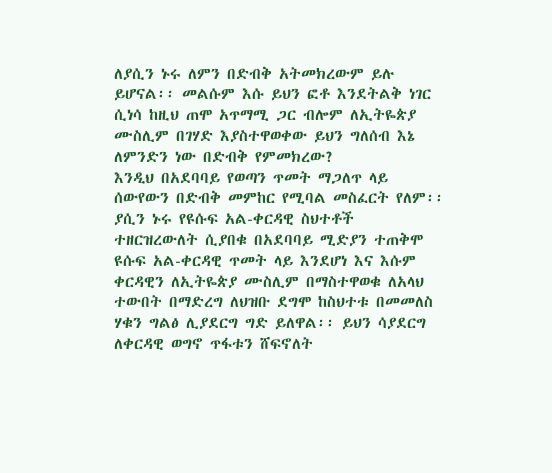ለያሲን ኑሩ ለምን በድብቅ አትመክረውም ይሉ ይሆናል፡፡ መልሱም እሱ ይህን ፎቶ እንደትልቅ ነገር ሲነሳ ከዚህ ጠሞ አጥማሚ ጋር ብሎም ለኢትዬጵያ ሙስሊም በገሃድ እያስተዋወቀው ይህን ግለሰብ እኔ ለምንድን ነው በድብቅ የምመክረው?
እንዲህ በአደባባይ የወጣን ጥመት ማጋለጥ ላይ ሰውየውን በድብቅ መምከር የሚባል መስፈርት የለም፡፡
ያሲን ኑሩ የዩሱፍ አል-ቀርዳዊ ስህተቶች ተዘርዝረውለት ሲያበቁ በአደባባይ ሚድያን ተጠቅሞ ዩሱፍ አል-ቀርዳዊ ጥመት ላይ እንደሆነ እና እሱም ቀርዳዊን ለኢትዬጵያ ሙስሊም በማስተዋወቁ ለአላህ ተውበት በማድረግ ለህዝቡ ደግሞ ከስህተቱ በመመለስ ሃቁን ግልፅ ሊያደርግ ግድ ይለዋል፡፡ ይህን ሳያደርግ ለቀርዳዊ ወግኖ ጥፋቱን ሸፍኖለት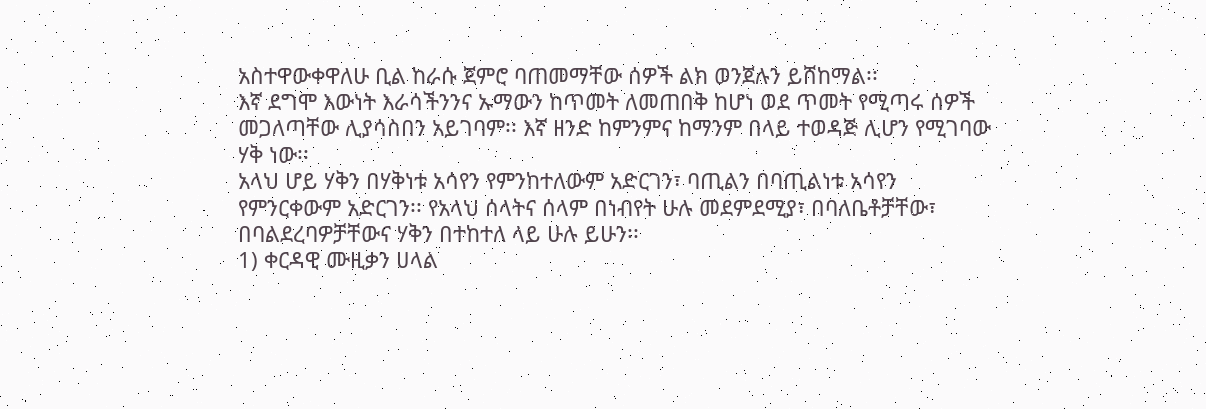አስተዋውቀዋለሁ ቢል ከራሱ ጀምሮ ባጠመማቸው ሰዎች ልክ ወንጀሉን ይሸከማል፡፡
እኛ ደግሞ እውነት እራሳችንንና ኡማውን ከጥመት ለመጠበቅ ከሆነ ወደ ጥመት የሚጣሩ ሰዎች መጋለጣቸው ሊያሳስበን አይገባም፡፡ እኛ ዘንድ ከምንምና ከማንም በላይ ተወዳጅ ሊሆን የሚገባው ሃቅ ነው፡፡
አላህ ሆይ ሃቅን በሃቅነቱ አሳየን የምንከተለውም አድርገን፣ ባጢልን በባጢልነቱ አሳየን የምንርቀውም አድርገን፡፡ የአላህ ሰላትና ሰላም በነብየት ሁሉ መደምደሚያ፣ በባለቤቶቻቸው፣ በባልደረባዎቻቸውና ሃቅን በተከተለ ላይ ሁሉ ይሁን፡፡
1) ቀርዳዊ ሙዚቃን ሀላል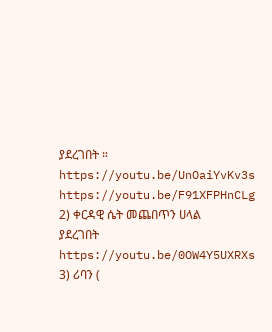ያደረገበት ።
https://youtu.be/UnOaiYvKv3s
https://youtu.be/F91XFPHnCLg
2) ቀርዳዊ ሴት መጨበጥን ሀላል ያደረገበት
https://youtu.be/0OW4Y5UXRXs
3) ሪባን (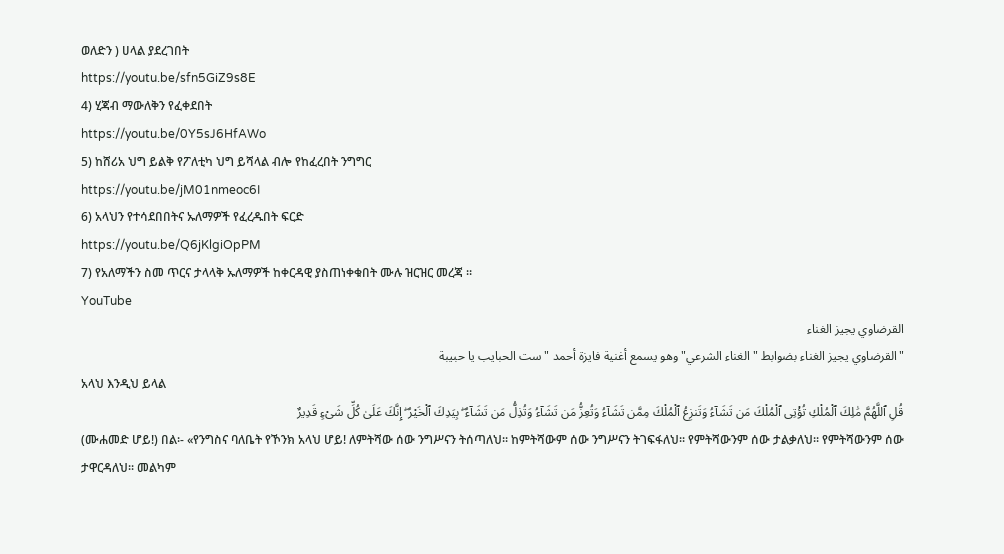ወለድን ) ሀላል ያደረገበት
https://youtu.be/sfn5GiZ9s8E
4) ሂጃብ ማውለቅን የፈቀደበት
https://youtu.be/0Y5sJ6HfAWo
5) ከሸሪአ ህግ ይልቅ የፖለቲካ ህግ ይሻላል ብሎ የከፈረበት ንግግር
https://youtu.be/jM01nmeoc6I
6) አላህን የተሳደበበትና ኡለማዎች የፈረዱበት ፍርድ
https://youtu.be/Q6jKlgiOpPM
7) የአለማችን ስመ ጥርና ታላላቅ ኡለማዎች ከቀርዳዊ ያስጠነቀቁበት ሙሉ ዝርዝር መረጃ ።
YouTube
القرضاوي يجيز الغناء
"القرضاوي يجيز الغناء بضوابط "الغناء الشرعي" وهو يسمع أغنية فايزة أحمد "ست الحبايب يا حبيبة
አላህ እንዲህ ይላል
قُلِ ٱللَّهُمَّ مَٰلِكَ ٱلْمُلْكِ تُؤْتِى ٱلْمُلْكَ مَن تَشَآءُ وَتَنزِعُ ٱلْمُلْكَ مِمَّن تَشَآءُ وَتُعِزُّ مَن تَشَآءُ وَتُذِلُّ مَن تَشَآءُ ۖ بِيَدِكَ ٱلْخَيْرُ ۖ إِنَّكَ عَلَىٰ كُلِّ شَىْءٍ قَدِيرٌ
(ሙሐመድ ሆይ!) በል፡- «የንግስና ባለቤት የኾንክ አላህ ሆይ! ለምትሻው ሰው ንግሥናን ትሰጣለህ፡፡ ከምትሻውም ሰው ንግሥናን ትገፍፋለህ፡፡ የምትሻውንም ሰው ታልቃለህ፡፡ የምትሻውንም ሰው ታዋርዳለህ፡፡ መልካም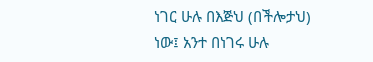ነገር ሁሉ በእጅህ (በችሎታህ) ነው፤ አንተ በነገሩ ሁሉ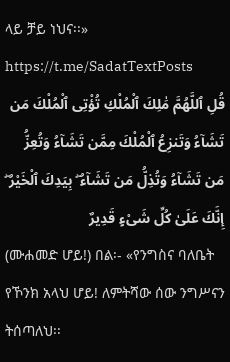ላይ ቻይ ነህና፡፡»
https://t.me/SadatTextPosts
قُلِ ٱللَّهُمَّ مَٰلِكَ ٱلْمُلْكِ تُؤْتِى ٱلْمُلْكَ مَن تَشَآءُ وَتَنزِعُ ٱلْمُلْكَ مِمَّن تَشَآءُ وَتُعِزُّ مَن تَشَآءُ وَتُذِلُّ مَن تَشَآءُ ۖ بِيَدِكَ ٱلْخَيْرُ ۖ إِنَّكَ عَلَىٰ كُلِّ شَىْءٍ قَدِيرٌ
(ሙሐመድ ሆይ!) በል፡- «የንግስና ባለቤት የኾንክ አላህ ሆይ! ለምትሻው ሰው ንግሥናን ትሰጣለህ፡፡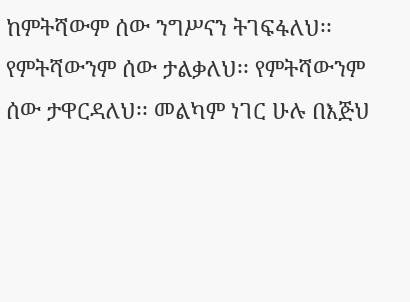ከምትሻውም ሰው ንግሥናን ትገፍፋለህ፡፡ የምትሻውንም ሰው ታልቃለህ፡፡ የምትሻውንም ሰው ታዋርዳለህ፡፡ መልካም ነገር ሁሉ በእጅህ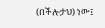(በችሎታህ) ነው፤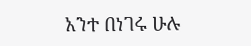አንተ በነገሩ ሁሉ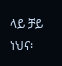ላይ ቻይ ነህና፡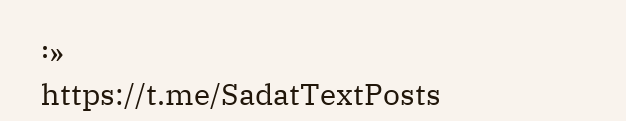፡»
https://t.me/SadatTextPosts